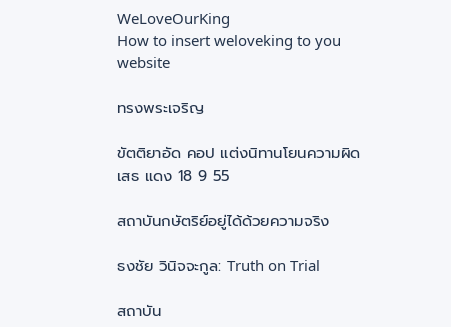WeLoveOurKing
How to insert weloveking to you website

ทรงพระเจริญ

ขัตติยาอัด คอป แต่งนิทานโยนความผิดเสธ แดง 18 9 55

สถาบันกษัตริย์อยู่ได้ด้วยความจริง

ธงชัย วินิจจะกูล: Truth on Trial

สถาบัน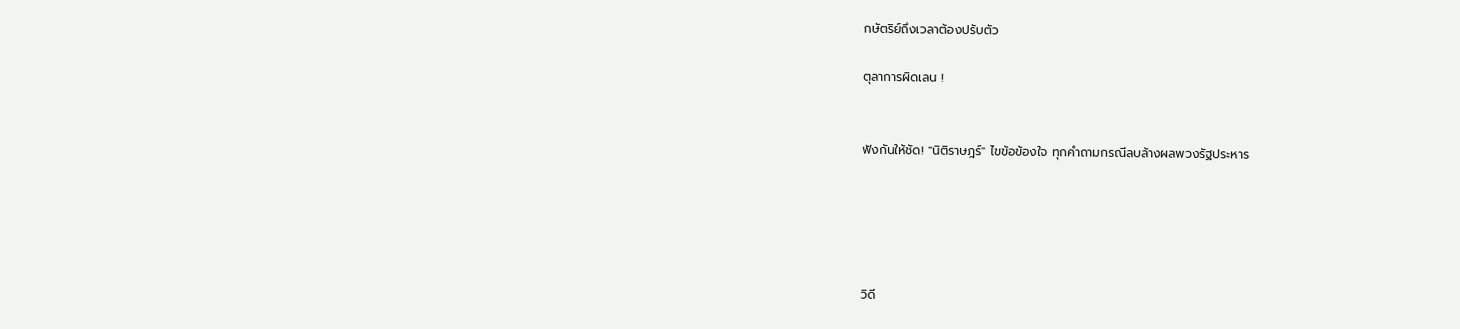กษัตริย์ถึงเวลาต้องปรับตัว

ตุลาการผิดเลน !


ฟังกันให้ชัด! "นิติราษฎร์" ไขข้อข้องใจ ทุกคำถามกรณีลบล้างผลพวงรัฐประหาร





วิดี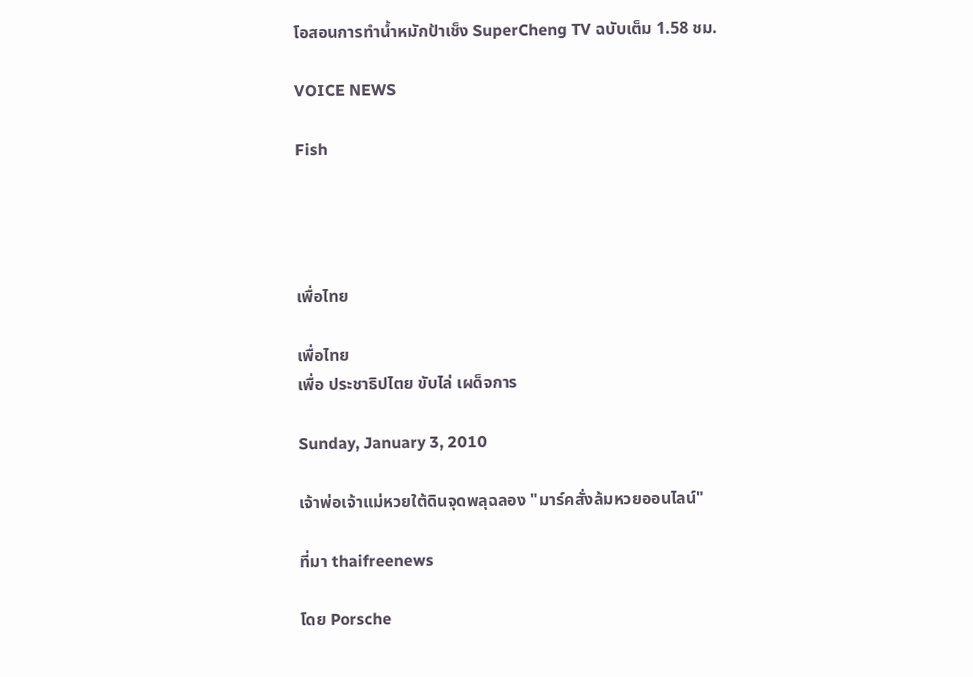โอสอนการทำน้ำหมักป้าเช็ง SuperCheng TV ฉบับเต็ม 1.58 ชม.

VOICE NEWS

Fish




เพื่อไทย

เพื่อไทย
เพื่อ ประชาธิปไตย ขับไล่ เผด็จการ

Sunday, January 3, 2010

เจ้าพ่อเจ้าแม่หวยใต้ดินจุดพลุฉลอง "มาร์คสั่งล้มหวยออนไลน์"

ที่มา thaifreenews

โดย Porsche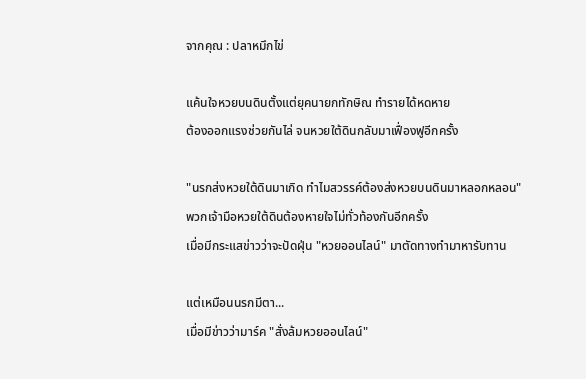จากคุณ : ปลาหมึกไข่

แค้นใจหวยบนดินตั้งแต่ยุคนายกทักษิณ ทำรายได้หดหาย
ต้องออกแรงช่วยกันไล่ จนหวยใต้ดินกลับมาเฟื่องฟูอีกครั้ง

"นรกส่งหวยใต้ดินมาเกิด ทำไมสวรรค์ต้องส่งหวยบนดินมาหลอกหลอน"
พวกเจ้ามือหวยใต้ดินต้องหายใจไม่ทั่วท้องกันอีกครั้ง
เมื่อมีกระแสข่าวว่าจะปัดฝุ่น "หวยออนไลน์" มาตัดทางทำมาหารับทาน

แต่เหมือนนรกมีตา...
เมื่อมีข่าวว่ามาร์ค "สั่งล้มหวยออนไลน์"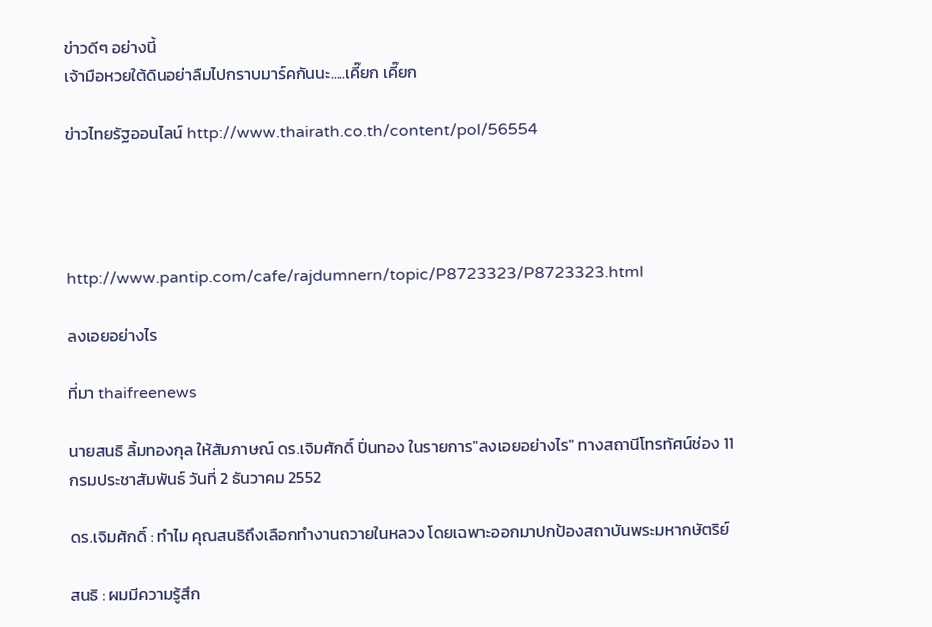ข่าวดีๆ อย่างนี้
เจ้ามือหวยใต้ดินอย่าลืมไปกราบมาร์คกันนะ.....เคี๊ยก เคี๊ยก

ข่าวไทยรัฐออนไลน์ http://www.thairath.co.th/content/pol/56554




http://www.pantip.com/cafe/rajdumnern/topic/P8723323/P8723323.html

ลงเอยอย่างไร

ที่มา thaifreenews

นายสนธิ ลิ้มทองกุล ให้สัมภาษณ์ ดร.เจิมศักดิ์ ปิ่นทอง ในรายการ"ลงเอยอย่างไร" ทางสถานีโทรทัศน์ช่อง 11 กรมประชาสัมพันธ์ วันที่ 2 ธันวาคม 2552

ดร.เจิมศักดิ์ : ทำไม คุณสนธิถึงเลือกทำงานถวายในหลวง โดยเฉพาะออกมาปกป้องสถาบันพระมหากษัตริย์

สนธิ : ผมมีความรู้สึก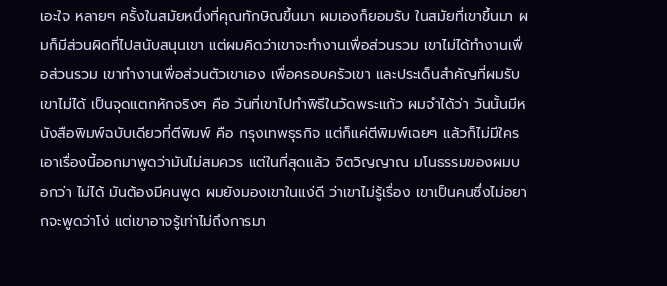เอะใจ หลายๆ ครั้งในสมัยหนึ่งที่คุณทักษิณขึ้นมา ผมเองก็ยอมรับ ในสมัยที่เขาขึ้นมา ผมก็มีส่วนผิดที่ไปสนับสนุนเขา แต่ผมคิดว่าเขาจะทำงานเพื่อส่วนรวม เขาไม่ได้ทำงานเพื่อส่วนรวม เขาทำงานเพื่อส่วนตัวเขาเอง เพื่อครอบครัวเขา และประเด็นสำคัญที่ผมรับเขาไม่ได้ เป็นจุดแตกหักจริงๆ คือ วันที่เขาไปทำพิธีในวัดพระแก้ว ผมจำได้ว่า วันนั้นมีหนังสือพิมพ์ฉบับเดียวที่ตีพิมพ์ คือ กรุงเทพธุรกิจ แต่ก็แค่ตีพิมพ์เฉยๆ แล้วก็ไม่มีใครเอาเรื่องนี้ออกมาพูดว่ามันไม่สมควร แต่ในที่สุดแล้ว จิตวิญญาณ มโนธรรมของผมบอกว่า ไม่ได้ มันต้องมีคนพูด ผมยังมองเขาในแง่ดี ว่าเขาไม่รู้เรื่อง เขาเป็นคนซึ่งไม่อยากจะพูดว่าโง่ แต่เขาอาจรู้เท่าไม่ถึงการมา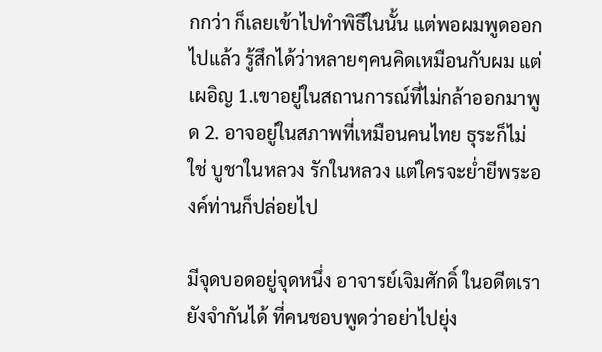กกว่า ก็เลยเข้าไปทำพิธีในนั้น แต่พอผมพูดออกไปแล้ว รู้สึกได้ว่าหลายๆคนคิดเหมือนกับผม แต่เผอิญ 1.เขาอยู่ในสถานการณ์ที่ไม่กล้าออกมาพูด 2. อาจอยู่ในสภาพที่เหมือนคนไทย ธุระก็ไม่ใช่ บูชาในหลวง รักในหลวง แต่ใครจะย่ำยีพระองค์ท่านก็ปล่อยไป

มีจุดบอดอยู่จุดหนึ่ง อาจารย์เจิมศักดิ์ ในอดีตเรายังจำกันได้ ที่คนชอบพูดว่าอย่าไปยุ่ง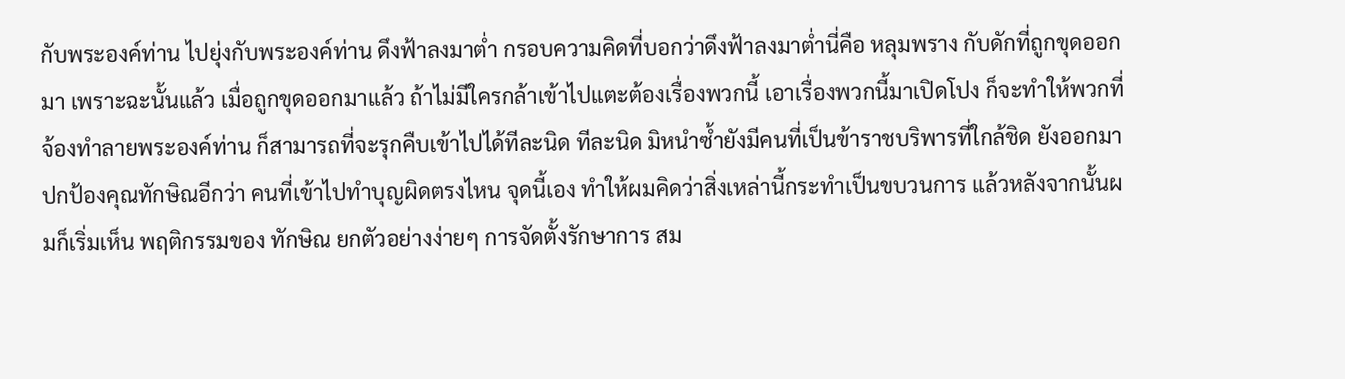กับพระองค์ท่าน ไปยุ่งกับพระองค์ท่าน ดึงฟ้าลงมาต่ำ กรอบความคิดที่บอกว่าดึงฟ้าลงมาต่ำนี่คือ หลุมพราง กับดักที่ถูกขุดออกมา เพราะฉะนั้นแล้ว เมื่อถูกขุดออกมาแล้ว ถ้าไม่มีใครกล้าเข้าไปแตะต้องเรื่องพวกนี้ เอาเรื่องพวกนี้มาเปิดโปง ก็จะทำให้พวกที่จ้องทำลายพระองค์ท่าน ก็สามารถที่จะรุกคืบเข้าไปได้ทีละนิด ทีละนิด มิหนำซ้ำยังมีคนที่เป็นข้าราชบริพารที่ใกล้ชิด ยังออกมาปกป้องคุณทักษิณอีกว่า คนที่เข้าไปทำบุญผิดตรงไหน จุดนี้เอง ทำให้ผมคิดว่าสิ่งเหล่านี้กระทำเป็นขบวนการ แล้วหลังจากนั้นผมก็เริ่มเห็น พฤติกรรมของ ทักษิณ ยกตัวอย่างง่ายๆ การจัดตั้งรักษาการ สม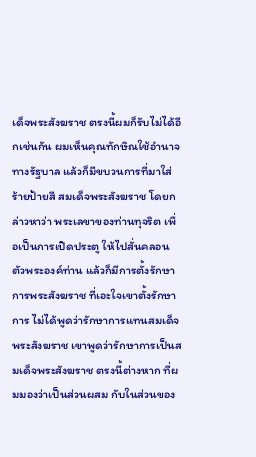เด็จพระสังฆราช ตรงนี้ผมก็รับไม่ได้อีกเช่นกัน ผมเห็นคุณทักษิณใช้อำนาจทางรัฐบาล แล้วก็มีขบวนการที่มาใส่ร้ายป้ายสี สมเด็จพระสังฆราช โดยกล่าวหาว่า พระเลขาของท่านทุจริต เพื่อเป็นการเปิดประตู ให้ไปสั่นคลอนตัวพระองค์ท่าน แล้วก็มีการตั้งรักษาการพระสังฆราช ที่เอะใจเขาตั้งรักษาการ ไม่ได้พูดว่ารักษาการแทนสมเด็จพระสังฆราช เขาพูดว่ารักษาการเป็นสมเด็จพระสังฆราช ตรงนี้ต่างหาก ที่ผมมองว่าเป็นส่วนผสม กับในส่วนของ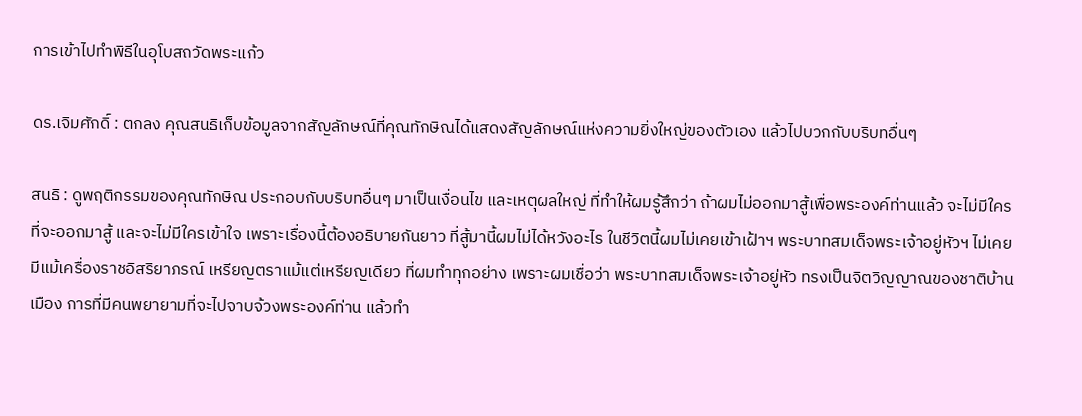การเข้าไปทำพิธีในอุโบสถวัดพระแก้ว

ดร.เจิมศักดิ์ : ตกลง คุณสนธิเก็บข้อมูลจากสัญลักษณ์ที่คุณทักษิณได้แสดงสัญลักษณ์แห่งความยิ่งใหญ่ของตัวเอง แล้วไปบวกกับบริบทอื่นๆ

สนธิ : ดูพฤติกรรมของคุณทักษิณ ประกอบกับบริบทอื่นๆ มาเป็นเงื่อนไข และเหตุผลใหญ่ ที่ทำให้ผมรู้สึกว่า ถ้าผมไม่ออกมาสู้เพื่อพระองค์ท่านแล้ว จะไม่มีใครที่จะออกมาสู้ และจะไม่มีใครเข้าใจ เพราะเรื่องนี้ต้องอธิบายกันยาว ที่สู้มานี้ผมไม่ได้หวังอะไร ในชีวิตนี้ผมไม่เคยเข้าเฝ้าฯ พระบาทสมเด็จพระเจ้าอยู่หัวฯ ไม่เคยมีแม้เครื่องราชอิสริยาภรณ์ เหรียญตราแม้แต่เหรียญเดียว ที่ผมทำทุกอย่าง เพราะผมเชื่อว่า พระบาทสมเด็จพระเจ้าอยู่หัว ทรงเป็นจิตวิญญาณของชาติบ้านเมือง การที่มีคนพยายามที่จะไปจาบจ้วงพระองค์ท่าน แล้วทำ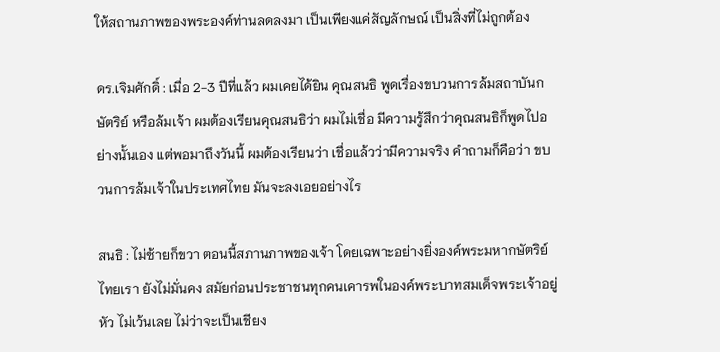ให้สถานภาพของพระองค์ท่านลดลงมา เป็นเพียงแค่สัญลักษณ์ เป็นสิ่งที่ไม่ถูกต้อง

ดร.เจิมศักดิ์ : เมื่อ 2-3 ปีที่แล้ว ผมเคยได้ยิน คุณสนธิ พูดเรื่องขบวนการล้มสถาบันกษัตริย์ หรือล้มเจ้า ผมต้องเรียนคุณสนธิว่า ผมไม่เชื่อ มีความรู้สึกว่าคุณสนธิก็พูดไปอย่างนั้นเอง แต่พอมาถึงวันนี้ ผมต้องเรียนว่า เชื่อแล้วว่ามีความจริง คำถามก็คือว่า ขบวนการล้มเจ้าในประเทศไทย มันจะลงเอยอย่างไร

สนธิ : ไม่ซ้ายก็ขวา ตอนนี้สภานภาพของเจ้า โดยเฉพาะอย่างยิ่งองค์พระมหากษัตริย์ ไทยเรา ยังไม่มั่นคง สมัยก่อนประชาชนทุกคนเคารพในองค์พระบาทสมเด็จพระเจ้าอยู่หัว ไม่เว้นเลย ไม่ว่าจะเป็นเชียง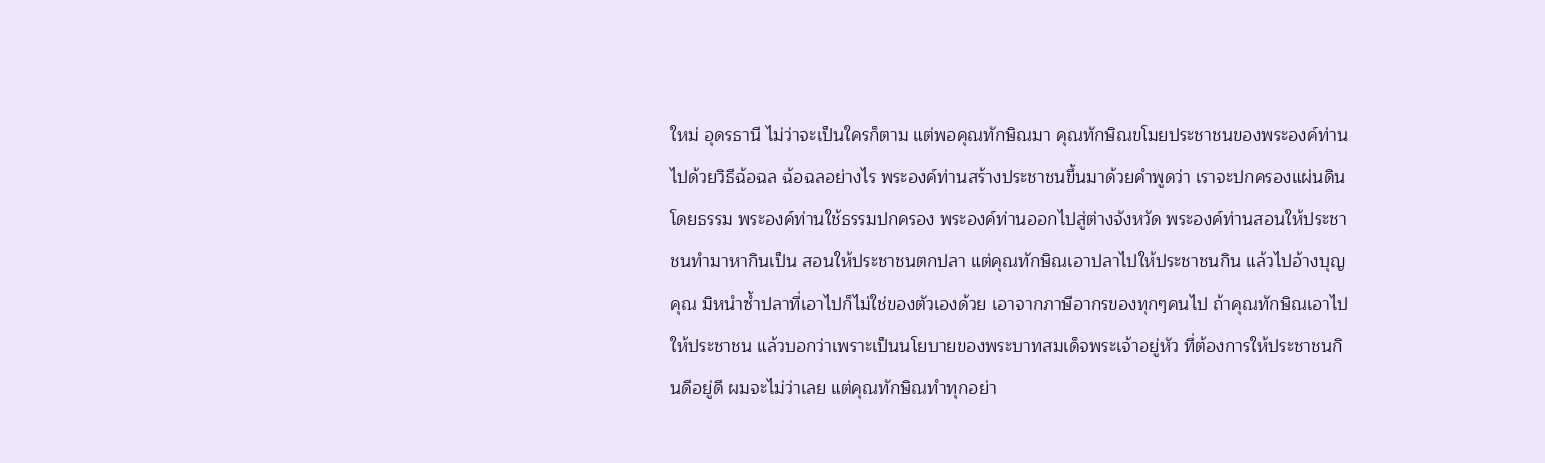ใหม่ อุดรธานี ไม่ว่าจะเป็นใครก็ตาม แต่พอคุณทักษิณมา คุณทักษิณขโมยประชาชนของพระองค์ท่านไปด้วยวิธีฉ้อฉล ฉ้อฉลอย่างไร พระองค์ท่านสร้างประชาชนขึ้นมาด้วยคำพูดว่า เราจะปกครองแผ่นดินโดยธรรม พระองค์ท่านใช้ธรรมปกครอง พระองค์ท่านออกไปสู่ต่างจังหวัด พระองค์ท่านสอนให้ประชาชนทำมาหากินเป็น สอนให้ประชาชนตกปลา แต่คุณทักษิณเอาปลาไปให้ประชาชนกิน แล้วไปอ้างบุญคุณ มิหนำซ้ำปลาที่เอาไปก็ไม่ใช่ของตัวเองด้วย เอาจากภาษีอากรของทุกๆคนไป ถ้าคุณทักษิณเอาไปให้ประชาชน แล้วบอกว่าเพราะเป็นนโยบายของพระบาทสมเด็จพระเจ้าอยู่หัว ที่ต้องการให้ประชาชนกินดีอยู่ดี ผมจะไม่ว่าเลย แต่คุณทักษิณทำทุกอย่า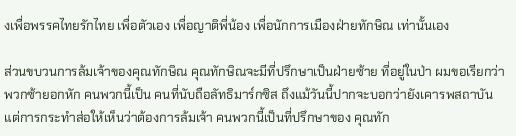งเพื่อพรรคไทยรักไทย เพื่อตัวเอง เพื่อญาติพี่น้อง เพื่อนักการเมืองฝ่ายทักษิณ เท่านั้นเอง

ส่วนขบวนการล้มเจ้าของคุณทักษิณ คุณทักษิณจะมีที่ปรึกษาเป็นฝ่ายซ้าย ที่อยู่ในป่า ผมขอเรียกว่าพวกซ้ายอกหัก คนพวกนี้เป็น คนที่นับถือลัทธิมาร์กซิส ถึงแม้วันนี้ปากจะบอกว่ายังเคารพสถาบัน แต่การกระทำส่อให้เห็นว่าต้องการล้มเจ้า คนพวกนี้เป็นที่ปรึกษาของ คุณทัก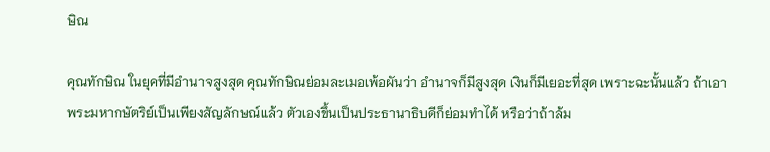ษิณ

คุณทักษิณ ในยุคที่มีอำนาจสูงสุด คุณทักษิณย่อมละเมอเพ้อผันว่า อำนาจก็มีสูงสุด เงินก็มีเยอะที่สุด เพราะฉะนั้นแล้ว ถ้าเอาพระมหากษัตริย์เป็นเพียงสัญลักษณ์แล้ว ตัวเองขึ้นเป็นประธานาธิบดีก็ย่อมทำได้ หรือว่าถ้าล้ม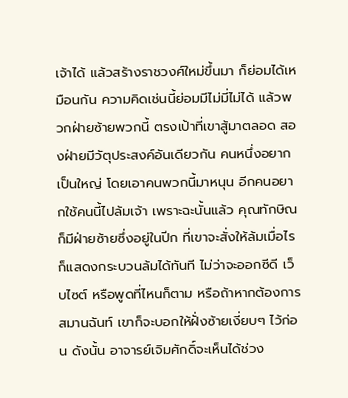เจ้าได้ แล้วสร้างราชวงศ์ใหม่ขึ้นมา ก็ย่อมได้เหมือนกัน ความคิดเช่นนี้ย่อมมีไม่มี่ไม่ได้ แล้วพวกฝ่ายซ้ายพวกนี้ ตรงเป้าที่เขาสู้มาตลอด สองฝ่ายมีวัตุประสงค์อันเดียวกัน คนหนึ่งอยากเป็นใหญ่ โดยเอาคนพวกนี้มาหนุน อีกคนอยากใช้คนนี้ไปล้มเจ้า เพราะฉะนั้นแล้ว คุณทักษิณก็มีฝ่ายซ้ายซึ่งอยู่ในปีก ที่เขาจะสั่งให้ล้มเมื่อไร ก็แสดงกระบวนล้มได้ทันที ไม่ว่าจะออกซีดี เว็บไซต์ หรือพูดที่ไหนก็ตาม หรือถ้าหากต้องการสมานฉันท์ เขาก็จะบอกให้ฝั่งซ้ายเงี่ยบๆ ไว้ก่อน ดังนั้น อาจารย์เจิมศักดิ์จะเห็นได้ช่วง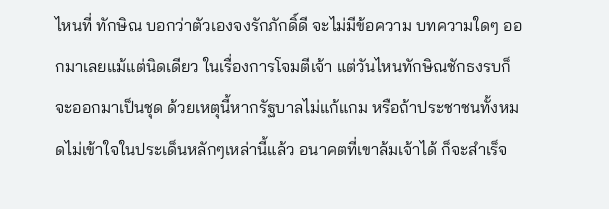ไหนที่ ทักษิณ บอกว่าตัวเองจงรักภักดิ์ดี จะไม่มีข้อความ บทความใดๆ ออกมาเลยแม้แต่นิดเดียว ในเรื่องการโจมตีเจ้า แต่วันไหนทักษิณชักธงรบก็จะออกมาเป็นชุด ด้วยเหตุนี้หากรัฐบาลไม่แก้แกม หรือถ้าประชาชนทั้งหมดไม่เข้าใจในประเด็นหลักๆเหล่านี้แล้ว อนาคตที่เขาล้มเจ้าได้ ก็จะสำเร็จ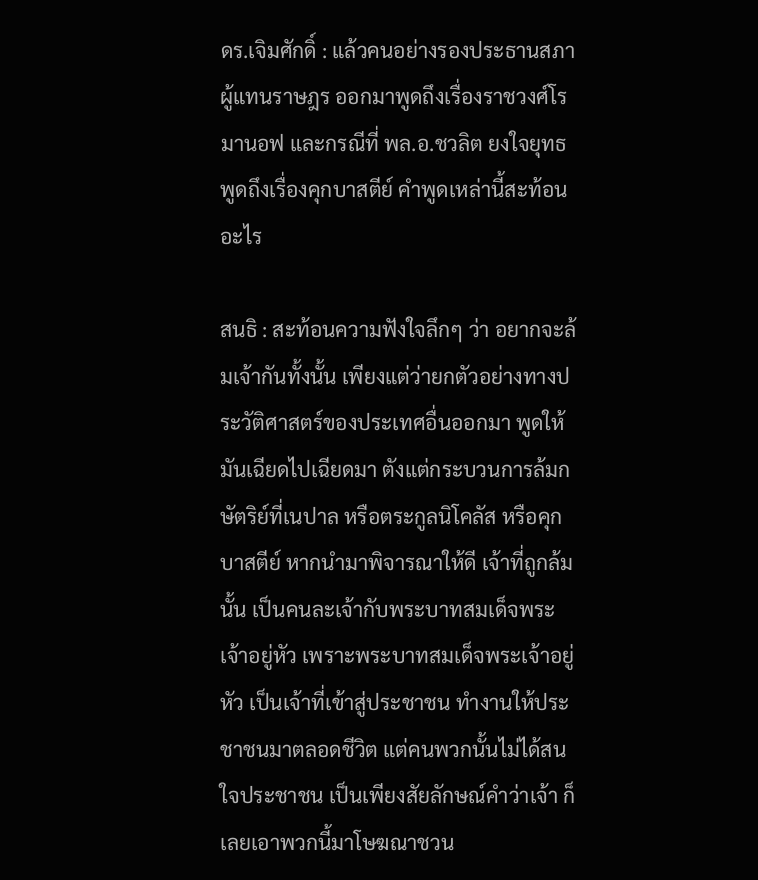ดร.เจิมศักดิ์ : แล้วคนอย่างรองประธานสภาผู้แทนราษฎร ออกมาพูดถึงเรื่องราชวงศ์โรมานอฟ และกรณีที่ พล.อ.ชวลิต ยงใจยุทธ พูดถึงเรื่องคุกบาสตีย์ คำพูดเหล่านี้สะท้อนอะไร

สนธิ : สะท้อนความฟังใจลึกๆ ว่า อยากจะล้มเจ้ากันทั้งนั้น เพียงแต่ว่ายกตัวอย่างทางประวัติศาสตร์ของประเทศอื่นออกมา พูดให้มันเฉียดไปเฉียดมา ตังแต่กระบวนการล้มกษัตริย์ที่เนปาล หรือตระกูลนิโคลัส หรือคุกบาสตีย์ หากนำมาพิจารณาให้ดี เจ้าที่ถูกล้มนั้น เป็นคนละเจ้ากับพระบาทสมเด็จพระเจ้าอยู่หัว เพราะพระบาทสมเด็จพระเจ้าอยู่หัว เป็นเจ้าที่เข้าสู่ประชาชน ทำงานให้ประชาชนมาตลอดชีวิต แต่คนพวกนั้นไม่ได้สนใจประชาชน เป็นเพียงสัยลักษณ์คำว่าเจ้า ก็เลยเอาพวกนี้มาโษฆณาชวน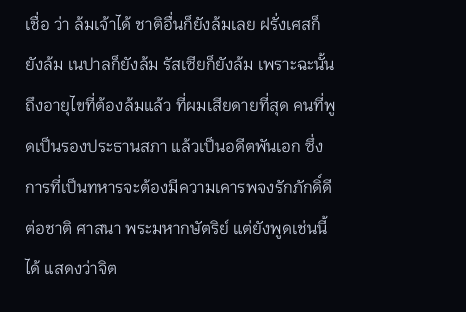เชื่อ ว่า ล้มเจ้าได้ ชาติอื่นก็ยังล้มเลย ฝรั่งเศสก็ยังล้ม เนปาลก็ยังล้ม รัสเซียก็ยังล้ม เพราะฉะนั้น ถึงอายุไขที่ต้องล้มแล้ว ที่ผมเสียดายที่สุด คนที่พูดเป็นรองประธานสภา แล้วเป็นอดีตพันเอก ซึ่งการที่เป็นทหารจะต้องมีความเคารพจงรักภักดิ์ดี ต่อชาติ ศาสนา พระมหากษัตริย์ แต่ยังพูดเช่นนี้ได้ แสดงว่าจิต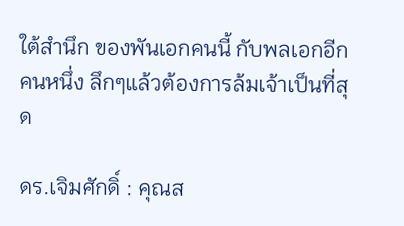ใต้สำนึก ของพันเอกคนนี้ กับพลเอกอีกคนหนึ่ง ลึกๆแล้วต้องการล้มเจ้าเป็นที่สุด

ดร.เจิมศักดิ์ : คุณส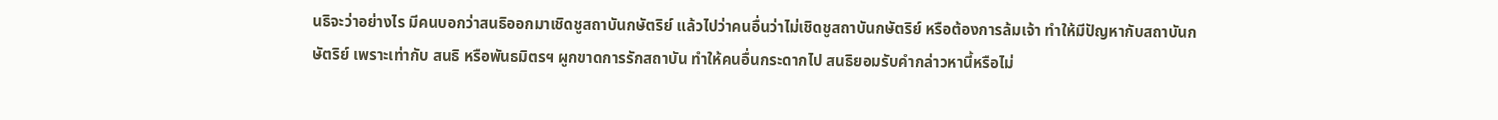นธิจะว่าอย่างไร มีคนบอกว่าสนธิออกมาเชิดชูสถาบันกษัตริย์ แล้วไปว่าคนอื่นว่าไม่เชิดชูสถาบันกษัตริย์ หรือต้องการล้มเจ้า ทำให้มีปัญหากับสถาบันกษัตริย์ เพราะเท่ากับ สนธิ หรือพันธมิตรฯ ผูกขาดการรักสถาบัน ทำให้คนอื่นกระดากไป สนธิยอมรับคำกล่าวหานี้หรือไม่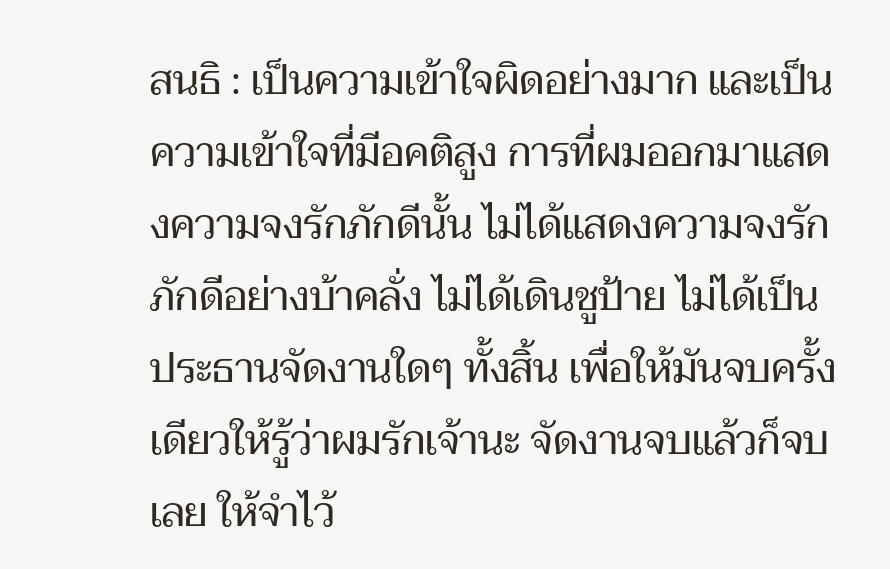สนธิ : เป็นความเข้าใจผิดอย่างมาก และเป็นความเข้าใจที่มีอคติสูง การที่ผมออกมาแสดงความจงรักภักดีนั้น ไม่ได้แสดงความจงรักภักดีอย่างบ้าคลั่ง ไม่ได้เดินชูป้าย ไม่ได้เป็นประธานจัดงานใดๆ ทั้งสิ้น เพื่อให้มันจบครั้งเดียวให้รู้ว่าผมรักเจ้านะ จัดงานจบแล้วก็จบเลย ให้จำไว้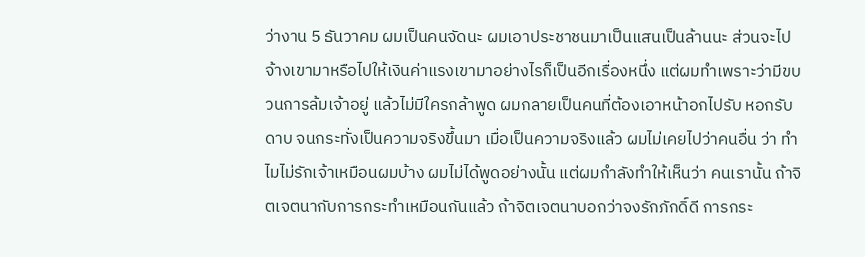ว่างาน 5 ธันวาคม ผมเป็นคนจัดนะ ผมเอาประชาชนมาเป็นแสนเป็นล้านนะ ส่วนจะไปจ้างเขามาหรือไปให้เงินค่าแรงเขามาอย่างไรก็เป็นอีกเรื่องหนึ่ง แต่ผมทำเพราะว่ามีขบวนการล้มเจ้าอยู่ แล้วไม่มีใครกล้าพูด ผมกลายเป็นคนที่ต้องเอาหน้าอกไปรับ หอกรับดาบ จนกระทั่งเป็นความจริงขึ้นมา เมื่อเป็นความจริงแล้ว ผมไม่เคยไปว่าคนอื่น ว่า ทำไมไม่รักเจ้าเหมือนผมบ้าง ผมไม่ได้พูดอย่างนั้น แต่ผมกำลังทำให้เห็นว่า คนเรานั้น ถ้าจิตเจตนากับการกระทำเหมือนกันแล้ว ถ้าจิตเจตนาบอกว่าจงรักภักดิ์ดี การกระ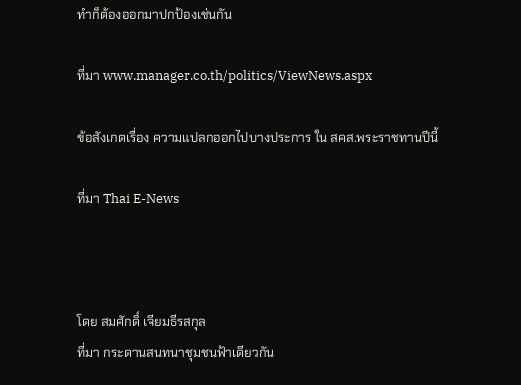ทำก็ต้องออกมาปกป้องเช่นกัน

ที่มา www.manager.co.th/politics/ViewNews.aspx

ข้อสังเกตเรื่อง ความแปลกออกไปบางประการ ใน สคส.พระราชทานปีนี้

ที่มา Thai E-News



โดย สมศักดิ์ เจียมธีรสกุล
ที่มา กระดานสนทนาชุมชนฟ้าเดียวกัน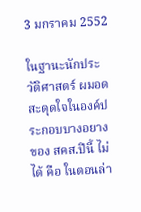3 มกราคม 2552

ในฐานะนักประวัติศาสตร์ ผมอดสะดุดใจในองค์ประกอบบางอยาง ของ สคส.ปีนี้ ไม่ได้ คือ ในตอนล่า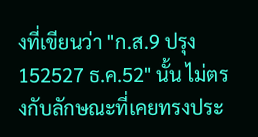งที่เขียนว่า "ก.ส.9 ปรุง 152527 ธ.ค.52" นั้น ไม่ตรงกับลักษณะที่เคยทรงประ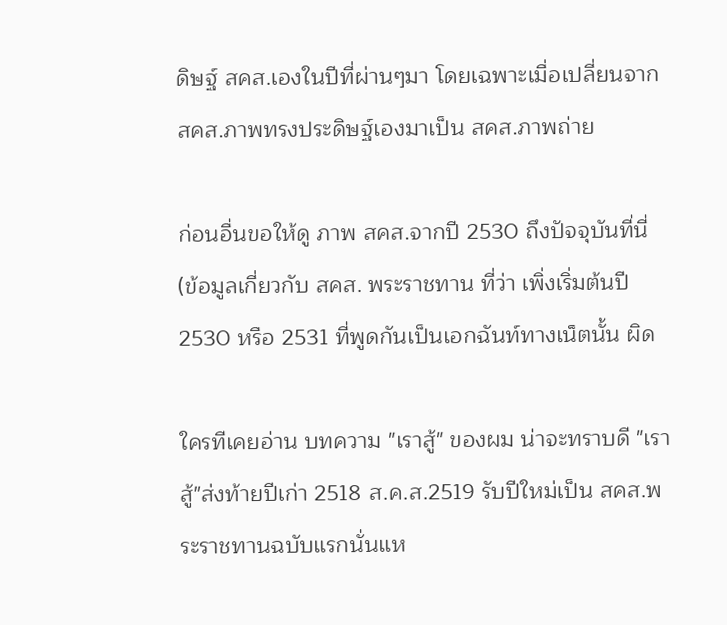ดิษฐ์ สคส.เองในปีที่ผ่านๆมา โดยเฉพาะเมื่อเปลี่ยนจาก สคส.ภาพทรงประดิษฐ์เองมาเป็น สคส.ภาพถ่าย

ก่อนอื่นขอให้ดู ภาพ สคส.จากปี 2530 ถึงปัจจุบันที่นี่
(ข้อมูลเกี่ยวกับ สคส. พระราชทาน ที่ว่า เพิ่งเริ่มต้นปี 2530 หรือ 2531 ที่พูดกันเป็นเอกฉันท์ทางเน็ตนั้น ผิด

ใครทีเคยอ่าน บทความ "เราสู้" ของผม น่าจะทราบดี "เราสู้"ส่งท้ายปีเก่า 2518 ส.ค.ส.2519 รับปีใหม่เป็น สคส.พระราชทานฉบับแรกนั่นแห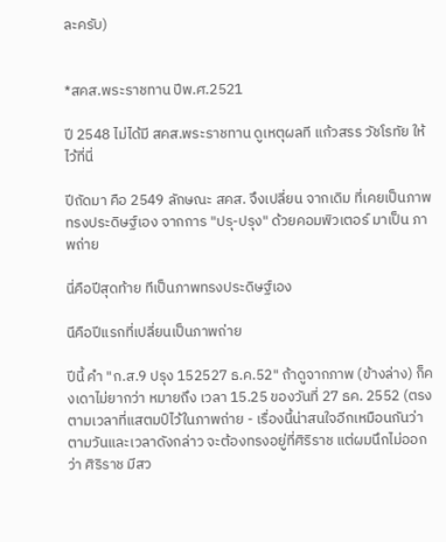ละครับ)


*สคส.พระราชทาน ปีพ.ศ.2521

ปี 2548 ไม่ได้มี สคส.พระราชทาน ดูเหตุผลที แก้วสรร วัชโรทัย ให้ไว้ที่นี่

ปีถัดมา คือ 2549 ลักษณะ สคส. จึงเปลี่ยน จากเดิม ที่เคยเป็นภาพทรงประดิษฐ์เอง จากการ "ปรุ-ปรุง" ด้วยคอมพิวเตอร์ มาเป็น ภาพถ่าย

นี่คือปีสุดท้าย ทีเป็นภาพทรงประดิษฐ์เอง

นีคือปีแรกที่เปลี่ยนเป็นภาพถ่าย

ปีนี้ คำ "ก.ส.9 ปรุง 152527 ธ.ค.52" ถ้าดูจากภาพ (ข้างล่าง) ก็คงเดาไม่ยากว่า หมายถึง เวลา 15.25 ของวันที่ 27 ธค. 2552 (ตรงตามเวลาที่แสตมป์ไว้ในภาพถ่าย - เรื่องนี้น่าสนใจอีกเหมือนกันว่า ตามวันและเวลาดังกล่าว จะต้องทรงอยู่ที่ศิริราช แต่ผมนึกไม่ออกว่า ศิริราช มีสว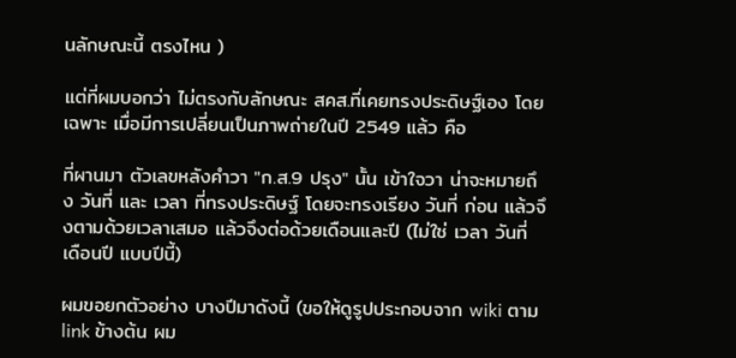นลักษณะนี้ ตรงไหน )

แต่ที่ผมบอกว่า ไม่ตรงกับลักษณะ สคส.ที่เคยทรงประดิษฐ์เอง โดยเฉพาะ เมื่อมีการเปลี่ยนเป็นภาพถ่ายในปี 2549 แล้ว คือ

ที่ผานมา ตัวเลขหลังคำวา "ก.ส.9 ปรุง" นั้น เข้าใจวา น่าจะหมายถึง วันที่ และ เวลา ที่ทรงประดิษฐ์ โดยจะทรงเรียง วันที่ ก่อน แล้วจึงตามด้วยเวลาเสมอ แล้วจึงต่อด้วยเดือนและปี (ไม่ใช่ เวลา วันที่ เดือนปี แบบปีนี้)

ผมขอยกตัวอย่าง บางปีมาดังนี้ (ขอให้ดูรูปประกอบจาก wiki ตาม link ข้างต้น ผม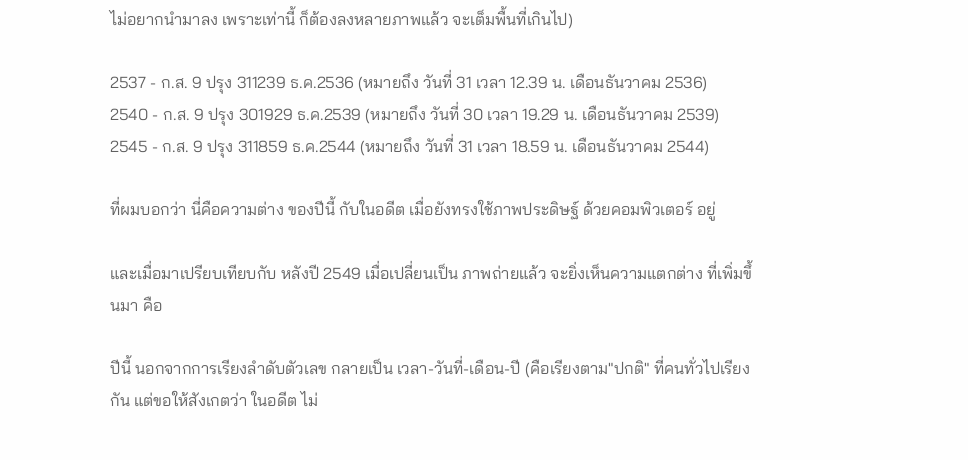ไม่อยากนำมาลง เพราะเท่านี้ ก็ต้องลงหลายภาพแล้ว จะเต็มพื้นที่เกินไป)

2537 - ก.ส. 9 ปรุง 311239 ธ.ค.2536 (หมายถึง วันที่ 31 เวลา 12.39 น. เดือนธันวาคม 2536)
2540 - ก.ส. 9 ปรุง 301929 ธ.ค.2539 (หมายถึง วันที่ 30 เวลา 19.29 น. เดือนธันวาคม 2539)
2545 - ก.ส. 9 ปรุง 311859 ธ.ค.2544 (หมายถึง วันที่ 31 เวลา 18.59 น. เดือนธันวาคม 2544)

ที่ผมบอกว่า นี่คือความต่าง ของปีนี้ กับในอดีต เมื่อยังทรงใช้ภาพประดิษฐ์ ด้วยคอมพิวเตอร์ อยู่

และเมื่อมาเปรียบเทียบกับ หลังปี 2549 เมื่อเปลี่ยนเป็น ภาพถ่ายแล้ว จะยิ่งเห็นความแตกต่าง ที่เพิ่มขึ้นมา คือ

ปีนี้ นอกจากการเรียงลำดับตัวเลข กลายเป็น เวลา-วันที่-เดือน-ปี (คือเรียงตาม"ปกติ" ที่คนทั่วไปเรียงกัน แต่ขอให้สังเกตว่า ในอดีต ไม่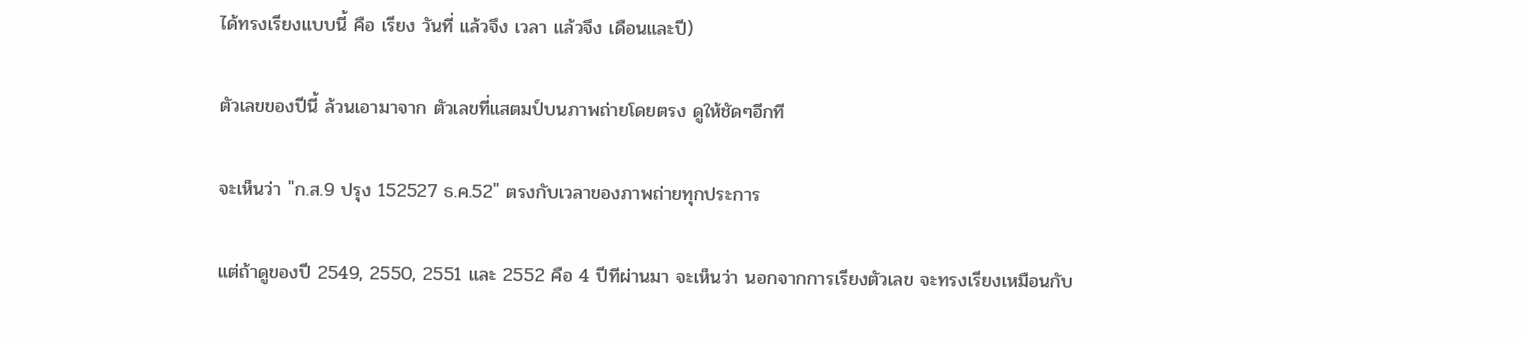ได้ทรงเรียงแบบนี้ คือ เรียง วันที่ แล้วจึง เวลา แล้วจึง เดือนและปี)

ตัวเลขของปีนี้ ล้วนเอามาจาก ตัวเลขที่แสตมป์บนภาพถ่ายโดยตรง ดูให้ชัดๆอีกที

จะเห็นว่า "ก.ส.9 ปรุง 152527 ธ.ค.52" ตรงกับเวลาของภาพถ่ายทุกประการ

แต่ถ้าดูของปี 2549, 2550, 2551 และ 2552 คือ 4 ปีทีผ่านมา จะเห็นว่า นอกจากการเรียงตัวเลข จะทรงเรียงเหมือนกับ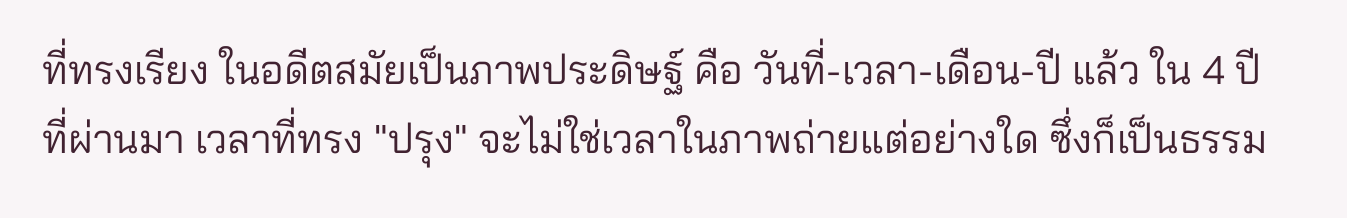ที่ทรงเรียง ในอดีตสมัยเป็นภาพประดิษฐ์ คือ วันที่-เวลา-เดือน-ปี แล้ว ใน 4 ปีที่ผ่านมา เวลาที่ทรง "ปรุง" จะไม่ใช่เวลาในภาพถ่ายแต่อย่างใด ซึ่งก็เป็นธรรม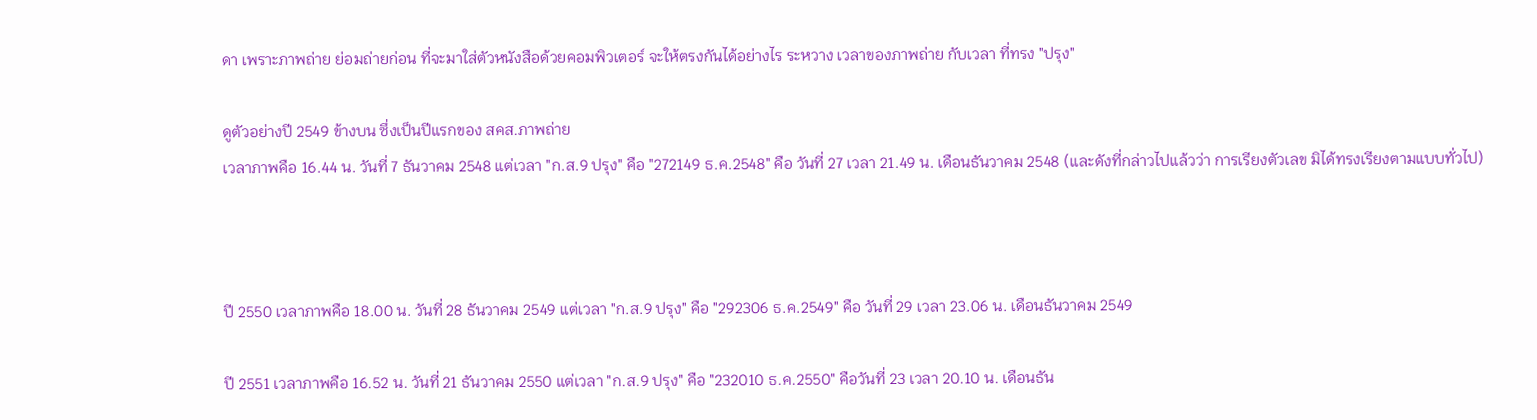ดา เพราะภาพถ่าย ย่อมถ่ายก่อน ที่จะมาใส่ตัวหนังสือด้วยคอมพิวเตอร์ จะให้ตรงกันได้อย่างไร ระหวาง เวลาของภาพถ่าย กับเวลา ที่ทรง "ปรุง"

ดูตัวอย่างปี 2549 ข้างบน ซึ่งเป็นปีแรกของ สคส.ภาพถ่าย
เวลาภาพคือ 16.44 น. วันที่ 7 ธันวาคม 2548 แต่เวลา "ก.ส.9 ปรุง" คือ "272149 ธ.ค.2548" คือ วันที่ 27 เวลา 21.49 น. เดือนธันวาคม 2548 (และดังที่กล่าวไปแล้วว่า การเรียงตัวเลข มิได้ทรงเรียงตามแบบทั่วไป)



ปี 2550 เวลาภาพคือ 18.00 น. วันที่ 28 ธันวาคม 2549 แต่เวลา "ก.ส.9 ปรุง" คือ "292306 ธ.ค.2549" คือ วันที่ 29 เวลา 23.06 น. เดือนธันวาคม 2549

ปี 2551 เวลาภาพคือ 16.52 น. วันที่ 21 ธันวาคม 2550 แต่เวลา "ก.ส.9 ปรุง" คือ "232010 ธ.ค.2550" คือวันที่ 23 เวลา 20.10 น. เดือนธัน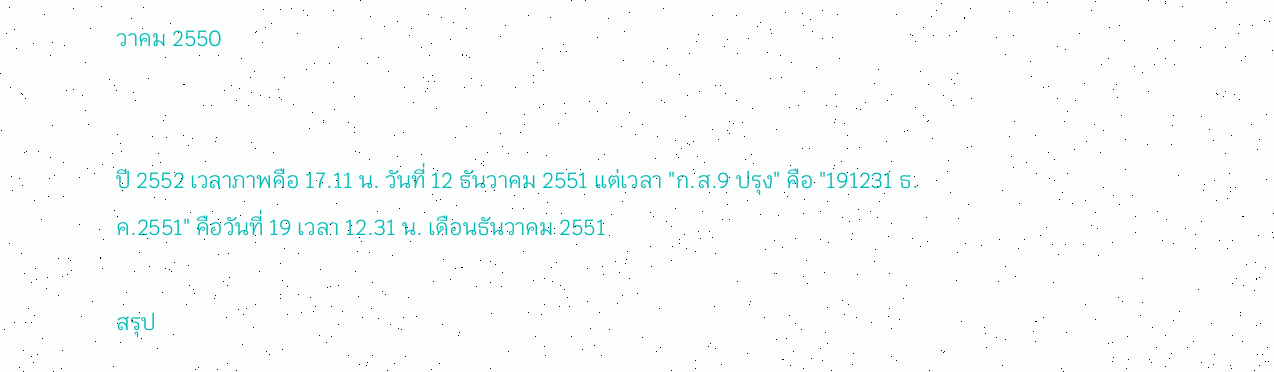วาคม 2550


ปี 2552 เวลาภาพคือ 17.11 น. วันที่ 12 ธันวาคม 2551 แต่เวลา "ก.ส.9 ปรุง" คือ "191231 ธ.ค.2551" คือวันที่ 19 เวลา 12.31 น. เดือนธันวาคม 2551

สรุป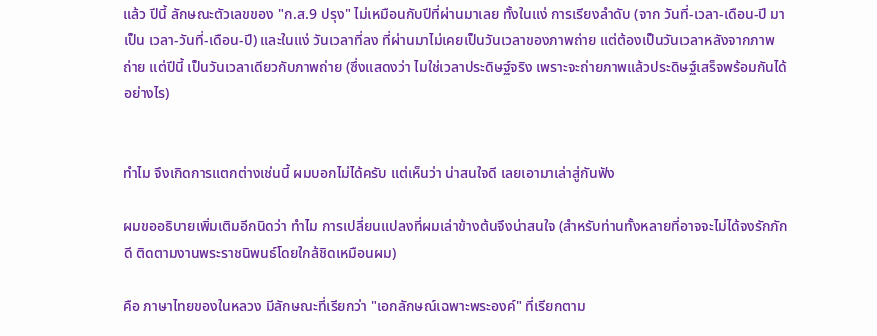แล้ว ปีนี้ ลักษณะตัวเลขของ "ก.ส.9 ปรุง" ไม่เหมือนกับปีที่ผ่านมาเลย ทั้งในแง่ การเรียงลำดับ (จาก วันที่-เวลา-เดือน-ปี มาเป็น เวลา-วันที่-เดือน-ปี) และในแง่ วันเวลาที่ลง ที่ผ่านมาไม่เคยเป็นวันเวลาของภาพถ่าย แต่ต้องเป็นวันเวลาหลังจากภาพถ่าย แต่ปีนี้ เป็นวันเวลาเดียวกับภาพถ่าย (ซึ่งแสดงว่า ไมใช่เวลาประดิษฐ์จริง เพราะจะถ่ายภาพแล้วประดิษฐ์เสร็จพร้อมกันได้อย่างไร)


ทำไม จึงเกิดการแตกต่างเช่นนี้ ผมบอกไม่ได้ครับ แต่เห็นว่า น่าสนใจดี เลยเอามาเล่าสู่กันฟัง

ผมขออธิบายเพิ่มเติมอีกนิดว่า ทำไม การเปลี่ยนแปลงที่ผมเล่าข้างต้นจึงน่าสนใจ (สำหรับท่านทั้งหลายที่อาจจะไม่ได้จงรักภักดี ติดตามงานพระราชนิพนธ์โดยใกล้ชิดเหมือนผม)

คือ ภาษาไทยของในหลวง มีลักษณะที่เรียกว่า "เอกลักษณ์เฉพาะพระองค์" ที่เรียกตาม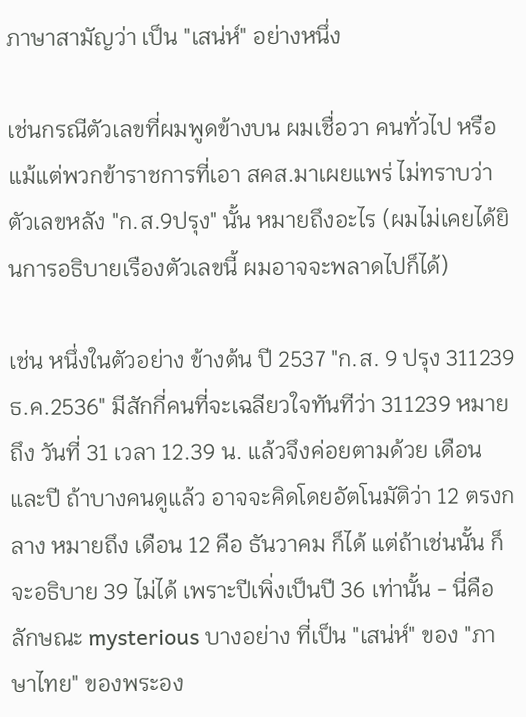ภาษาสามัญว่า เป็น "เสน่ห์" อย่างหนึ่ง

เช่นกรณีตัวเลขที่ผมพูดข้างบน ผมเชื่อวา คนทั่วไป หรือแม้แต่พวกข้าราชการที่เอา สคส.มาเผยแพร่ ไม่ทราบว่า ตัวเลขหลัง "ก.ส.9ปรุง" นั้น หมายถึงอะไร (ผมไม่เคยได้ยินการอธิบายเรืองตัวเลขนี้ ผมอาจจะพลาดไปก็ได้)

เช่น หนึ่งในตัวอย่าง ข้างต้น ปี 2537 "ก.ส. 9 ปรุง 311239 ธ.ค.2536" มีสักกี่คนที่จะเฉลียวใจทันทีว่า 311239 หมายถึง วันที่ 31 เวลา 12.39 น. แล้วจึงค่อยตามด้วย เดือนและปี ถ้าบางคนดูแล้ว อาจจะคิดโดยอัตโนมัติว่า 12 ตรงกลาง หมายถึง เดือน 12 คือ ธันวาคม ก็ได้ แต่ถ้าเช่นนั้น ก็จะอธิบาย 39 ไม่ได้ เพราะปีเพิ่งเป็นปี 36 เท่านั้น - นี่คือลักษณะ mysterious บางอย่าง ที่เป็น "เสน่ห์" ของ "ภาษาไทย" ของพระอง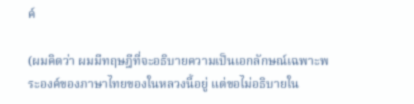ค์

(ผมคิดว่า ผมมีทฤษฎีที่จะอธิบายความเป็นเอกลักษณ์เฉพาะพระองค์ของภาษาไทยของในหลวงนี้อยู่ แต่ขอไม่อธิบายใน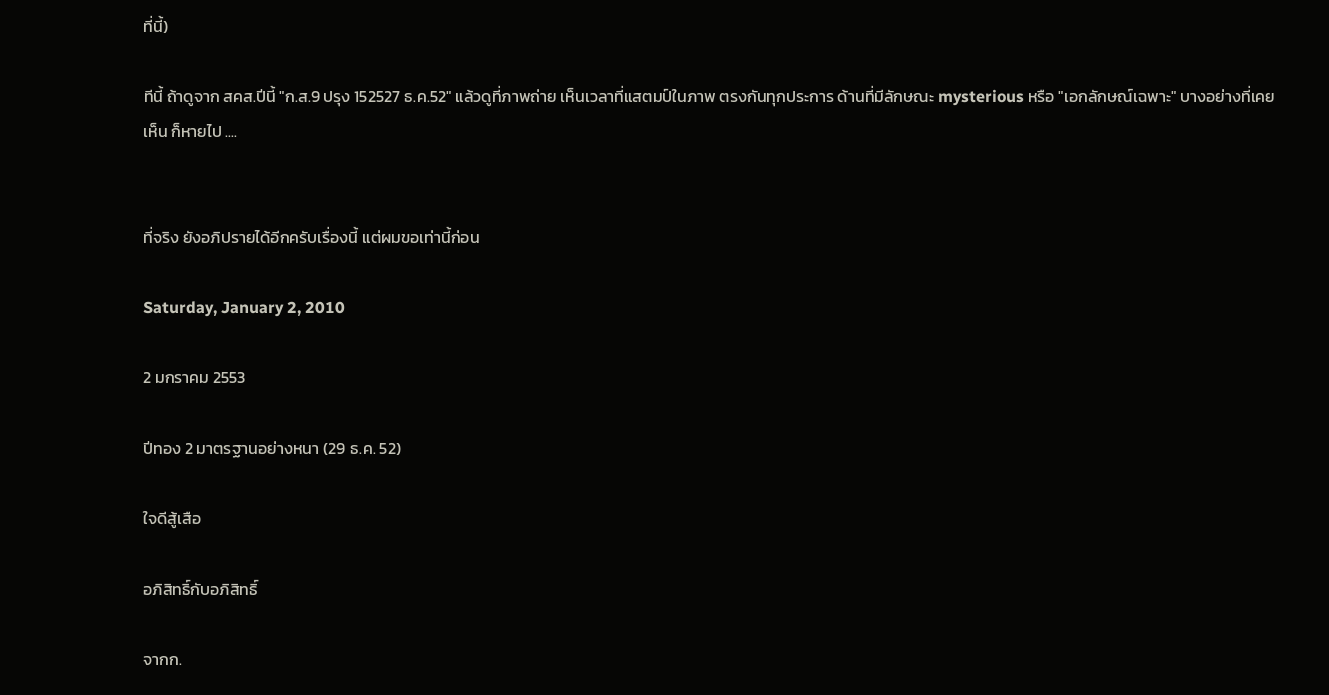ที่นี้)

ทีนี้ ถ้าดูจาก สคส.ปีนี้ "ก.ส.9 ปรุง 152527 ธ.ค.52" แล้วดูที่ภาพถ่าย เห็นเวลาที่แสตมป์ในภาพ ตรงกันทุกประการ ด้านที่มีลักษณะ mysterious หรือ "เอกลักษณ์เฉพาะ" บางอย่างที่เคยเห็น ก็หายไป ....


ที่จริง ยังอภิปรายได้อีกครับเรื่องนี้ แต่ผมขอเท่านี้ก่อน

Saturday, January 2, 2010

2 มกราคม 2553

ปีทอง 2 มาตรฐานอย่างหนา (29 ธ.ค. 52)

ใจดีสู้เสือ

อภิสิทธิ์กับอภิสิทธิ์

จากก.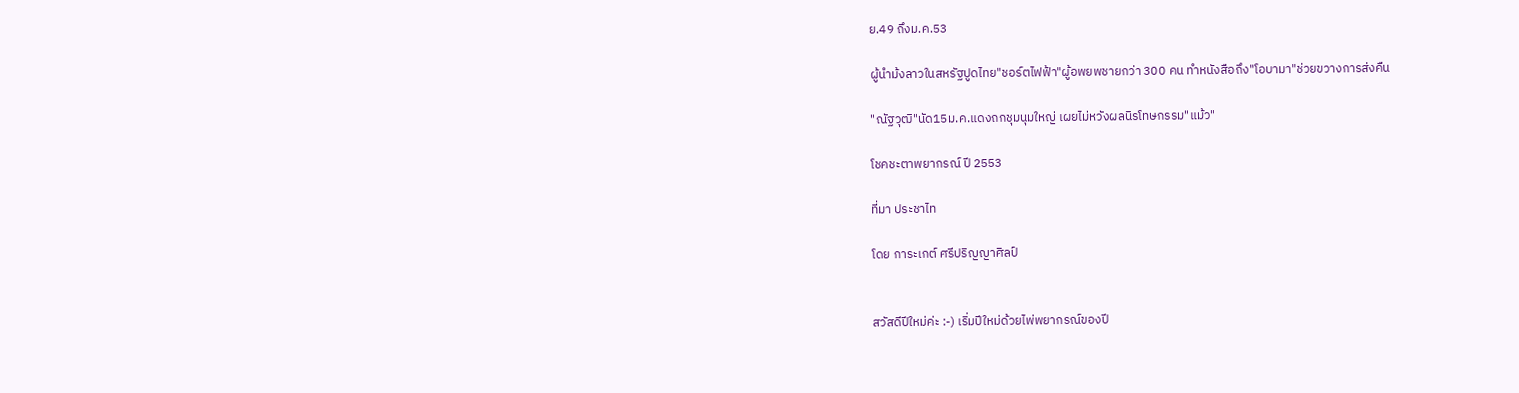ย.49 ถึงม.ค.53

ผู้นำม้งลาวในสหรัฐปูดไทย"ชอร์ตไฟฟ้า"ผู้อพยพชายกว่า 300 คน ทำหนังสือถึง"โอบามา"ช่วยขวางการส่งคืน

"ณัฐวุฒิ"นัด15ม.ค.แดงถกชุมนุมใหญ่ เผยไม่หวังผลนิรโทษกรรม"แม้ว"

โชคชะตาพยากรณ์ ปี 2553

ที่มา ประชาไท

โดย การะเกต์ ศรีปริญญาศิลป์


สวัสดีปีใหม่ค่ะ :-) เริ่มปีใหม่ด้วยไพ่พยากรณ์ของปี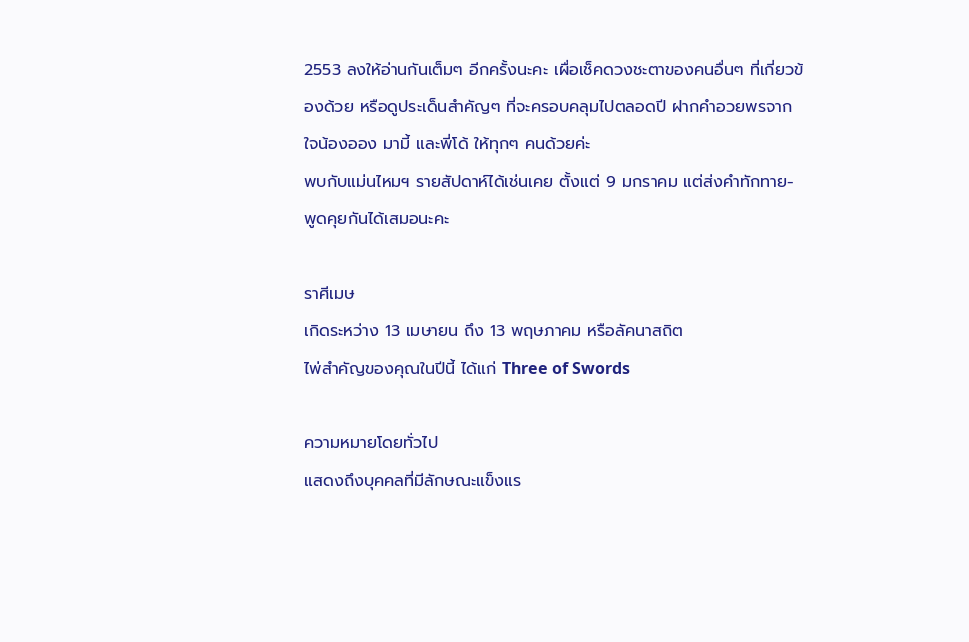2553 ลงให้อ่านกันเต็มๆ อีกครั้งนะคะ เผื่อเช็คดวงชะตาของคนอื่นๆ ที่เกี่ยวข้องด้วย หรือดูประเด็นสำคัญๆ ที่จะครอบคลุมไปตลอดปี ฝากคำอวยพรจากใจน้องออง มามี้ และพี่โด้ ให้ทุกๆ คนด้วยค่ะ
พบกับแม่นไหมฯ รายสัปดาห์ได้เช่นเคย ตั้งแต่ 9 มกราคม แต่ส่งคำทักทาย-พูดคุยกันได้เสมอนะคะ

ราศีเมษ
เกิดระหว่าง 13 เมษายน ถึง 13 พฤษภาคม หรือลัคนาสถิต
ไพ่สำคัญของคุณในปีนี้ ได้แก่ Three of Swords

ความหมายโดยทั่วไป
แสดงถึงบุคคลที่มีลักษณะแข็งแร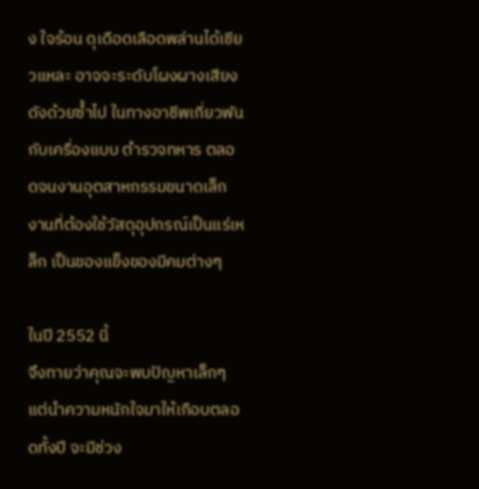ง ใจร้อน ดุเดือดเลือดพล่านได้เชียวแหละ อาจจะระดับโผงผางเสียงดังด้วยซ้ำไป ในทางอาชีพเกี่ยวพันกับเครื่องแบบ ตำรวจทหาร ตลอดจนงานอุตสาหกรรมขนาดเล็ก งานที่ต้องใช้วัสดุอุปกรณ์เป็นแร่เหล็ก เป็นของแข็งของมีคมต่างๆ

ในปี 2552 นี้
จึงทายว่าคุณจะพบปัญหาเล็กๆ แต่นำความหนักใจมาให้เกือบตลอดทั้งปี จะมีช่วง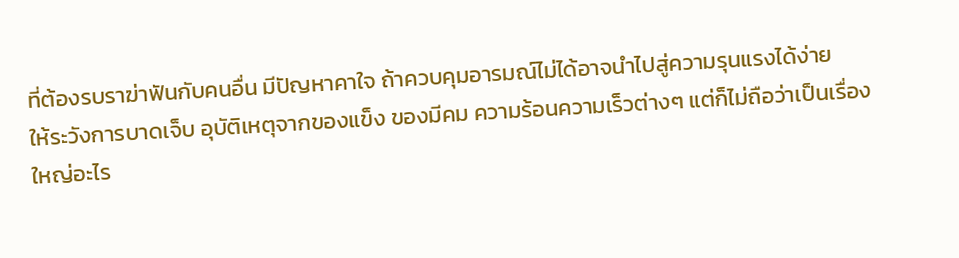ที่ต้องรบราฆ่าฟันกับคนอื่น มีปัญหาคาใจ ถ้าควบคุมอารมณ์ไม่ได้อาจนำไปสู่ความรุนแรงได้ง่าย
ให้ระวังการบาดเจ็บ อุบัติเหตุจากของแข็ง ของมีคม ความร้อนความเร็วต่างๆ แต่ก็ไม่ถือว่าเป็นเรื่องใหญ่อะไร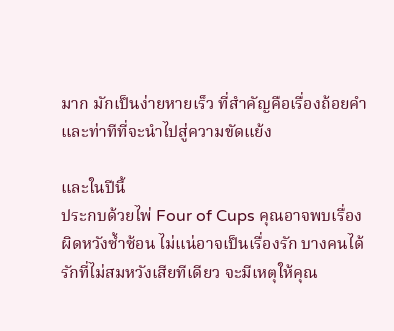มาก มักเป็นง่ายหายเร็ว ที่สำคัญคือเรื่องถ้อยคำและท่าทีที่จะนำไปสู่ความขัดแย้ง

และในปีนี้
ประกบด้วยไพ่ Four of Cups คุณอาจพบเรื่องผิดหวังซ้ำซ้อน ไม่แน่อาจเป็นเรื่องรัก บางคนได้รักที่ไม่สมหวังเสียทีเดียว จะมีเหตุให้คุณ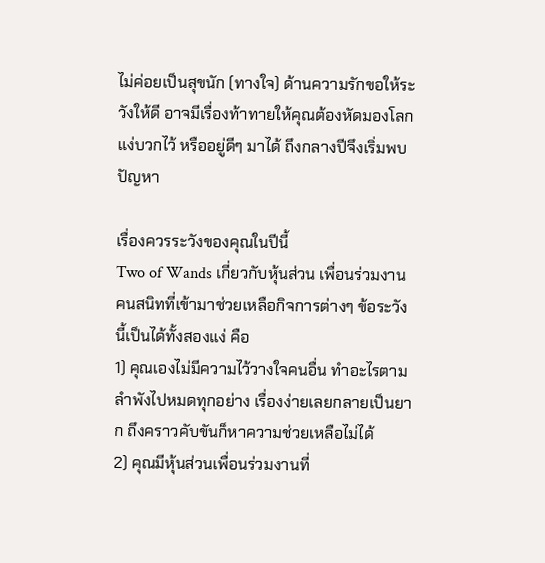ไม่ค่อยเป็นสุขนัก (ทางใจ) ด้านความรักขอให้ระวังให้ดี อาจมีเรื่องท้าทายให้คุณต้องหัดมองโลกแง่บวกไว้ หรืออยู่ดีๆ มาได้ ถึงกลางปีจึงเริ่มพบปัญหา

เรื่องควรระวังของคุณในปีนี้
Two of Wands เกี่ยวกับหุ้นส่วน เพื่อนร่วมงาน คนสนิทที่เข้ามาช่วยเหลือกิจการต่างๆ ข้อระวังนี้เป็นได้ทั้งสองแง่ คือ
1) คุณเองไม่มีความไว้วางใจคนอื่น ทำอะไรตามลำพังไปหมดทุกอย่าง เรื่องง่ายเลยกลายเป็นยาก ถึงคราวคับขันก็หาความช่วยเหลือไม่ได้
2) คุณมีหุ้นส่วนเพื่อนร่วมงานที่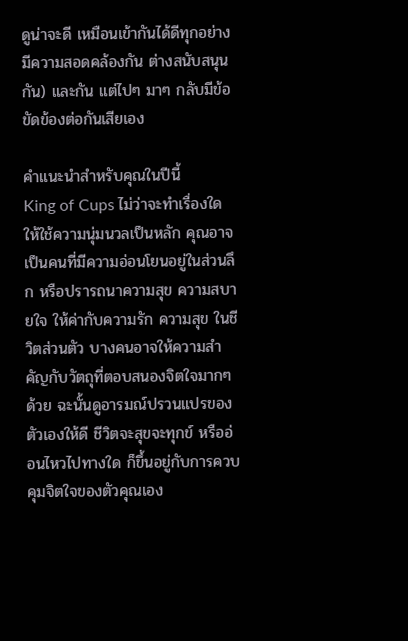ดูน่าจะดี เหมือนเข้ากันได้ดีทุกอย่าง มีความสอดคล้องกัน ต่างสนับสนุนกัน) และกัน แต่ไปๆ มาๆ กลับมีข้อขัดข้องต่อกันเสียเอง

คำแนะนำสำหรับคุณในปีนี้
King of Cups ไม่ว่าจะทำเรื่องใด ให้ใช้ความนุ่มนวลเป็นหลัก คุณอาจเป็นคนที่มีความอ่อนโยนอยู่ในส่วนลึก หรือปรารถนาความสุข ความสบายใจ ให้ค่ากับความรัก ความสุข ในชีวิตส่วนตัว บางคนอาจให้ความสำคัญกับวัตถุที่ตอบสนองจิตใจมากๆ ด้วย ฉะนั้นดูอารมณ์ปรวนแปรของตัวเองให้ดี ชีวิตจะสุขจะทุกข์ หรืออ่อนไหวไปทางใด ก็ขึ้นอยู่กับการควบคุมจิตใจของตัวคุณเอง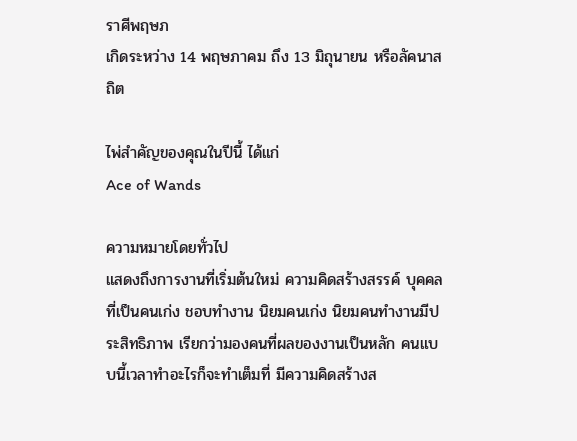ราศีพฤษภ
เกิดระหว่าง 14 พฤษภาคม ถึง 13 มิถุนายน หรือลัคนาสถิต

ไพ่สำคัญของคุณในปีนี้ ได้แก่
Ace of Wands

ความหมายโดยทั่วไป
แสดงถึงการงานที่เริ่มต้นใหม่ ความคิดสร้างสรรค์ บุคคลที่เป็นคนเก่ง ชอบทำงาน นิยมคนเก่ง นิยมคนทำงานมีประสิทธิภาพ เรียกว่ามองคนที่ผลของงานเป็นหลัก คนแบบนี้เวลาทำอะไรก็จะทำเต็มที่ มีความคิดสร้างส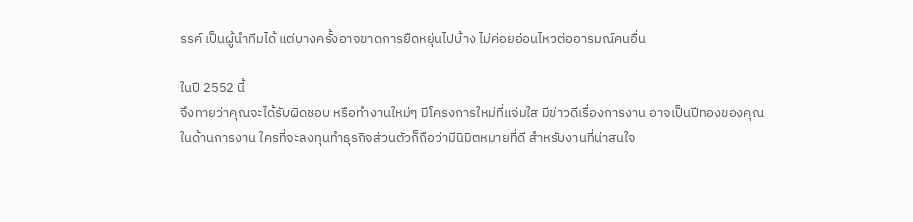รรค์ เป็นผู้นำทีมได้ แต่บางครั้งอาจขาดการยืดหยุ่นไปบ้าง ไม่ค่อยอ่อนไหวต่ออารมณ์คนอื่น

ในปี 2552 นี้
จึงทายว่าคุณจะได้รับผิดชอบ หรือทำงานใหม่ๆ มีโครงการใหม่ที่แจ่มใส มีข่าวดีเรื่องการงาน อาจเป็นปีทองของคุณในด้านการงาน ใครที่จะลงทุนทำธุรกิจส่วนตัวก็ถือว่ามีนิมิตหมายที่ดี สำหรับงานที่น่าสนใจ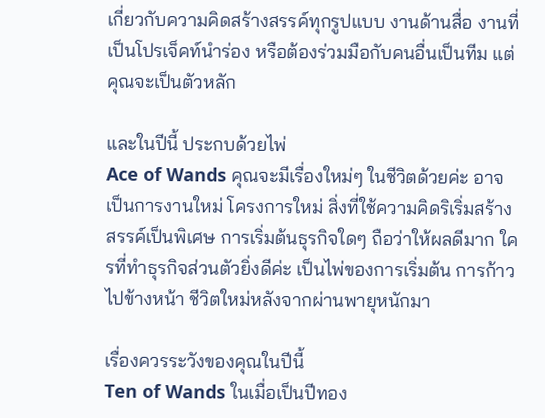เกี่ยวกับความคิดสร้างสรรค์ทุกรูปแบบ งานด้านสื่อ งานที่เป็นโปรเจ็คท์นำร่อง หรือต้องร่วมมือกับคนอื่นเป็นทีม แต่คุณจะเป็นตัวหลัก

และในปีนี้ ประกบด้วยไพ่
Ace of Wands คุณจะมีเรื่องใหม่ๆ ในชีวิตด้วยค่ะ อาจเป็นการงานใหม่ โครงการใหม่ สิ่งที่ใช้ความคิดริเริ่มสร้างสรรค์เป็นพิเศษ การเริ่มต้นธุรกิจใดๆ ถือว่าให้ผลดีมาก ใครที่ทำธุรกิจส่วนตัวยิ่งดีค่ะ เป็นไพ่ของการเริ่มต้น การก้าวไปข้างหน้า ชีวิตใหม่หลังจากผ่านพายุหนักมา

เรื่องควรระวังของคุณในปีนี้
Ten of Wands ในเมื่อเป็นปีทอง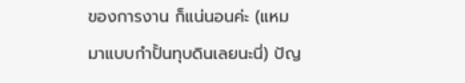ของการงาน ก็แน่นอนค่ะ (แหม มาแบบกำปั้นทุบดินเลยนะนี่) ปัญ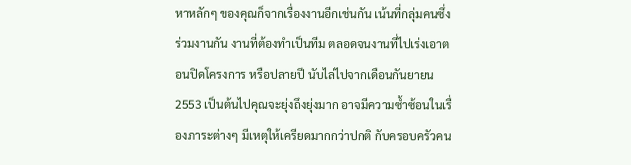หาหลักๆ ของคุณก็จากเรื่องงานอีกเช่นกัน เน้นที่กลุ่มคนซึ่งร่วมงานกัน งานที่ต้องทำเป็นทีม ตลอดจนงานที่ไปเร่งเอาตอนปิดโครงการ หรือปลายปี นับไล่ไปจากเดือนกันยายน 2553 เป็นต้นไปคุณจะยุ่งถึงยุ่งมาก อาจมีความซ้ำซ้อนในเรื่องภาระต่างๆ มีเหตุให้เครียดมากกว่าปกติ กับครอบครัวคน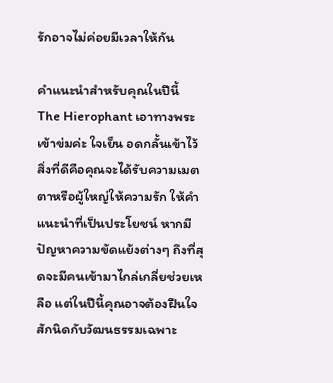รักอาจไม่ค่อยมีเวลาให้กัน

คำแนะนำสำหรับคุณในปีนี้
The Hierophant เอาทางพระเข้าข่มค่ะ ใจเย็น อดกลั้นเข้าไว้ สิ่งที่ดีคือคุณจะได้รับความเมตตาหรือผู้ใหญ่ให้ความรัก ให้คำแนะนำที่เป็นประโยชน์ หากมีปัญหาความขัดแย้งต่างๆ ถึงที่สุดจะมีคนเข้ามาไกล่เกลี่ยช่วยเหลือ แต่ในปีนี้คุณอาจต้องฝืนใจสักนิดกับวัฒนธรรมเฉพาะ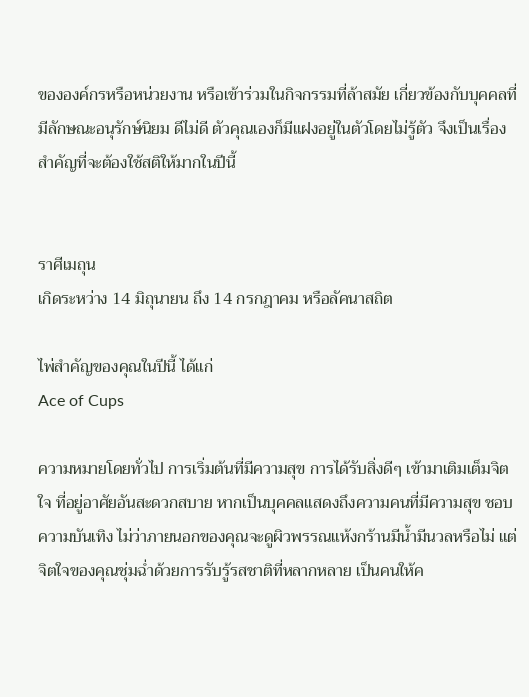ขององค์กรหรือหน่วยงาน หรือเข้าร่วมในกิจกรรมที่ล้าสมัย เกี่ยวข้องกับบุคคลที่มีลักษณะอนุรักษ์นิยม ดีไม่ดี ตัวคุณเองก็มีแฝงอยู่ในตัวโดยไม่รู้ตัว จึงเป็นเรื่องสำคัญที่จะต้องใช้สติให้มากในปีนี้


ราศีเมถุน
เกิดระหว่าง 14 มิถุนายน ถึง 14 กรกฎาคม หรือลัคนาสถิต

ไพ่สำคัญของคุณในปีนี้ ได้แก่
Ace of Cups

ความหมายโดยทั่วไป การเริ่มต้นที่มีความสุข การได้รับสิ่งดีๆ เข้ามาเติมเต็มจิตใจ ที่อยู่อาศัยอันสะดวกสบาย หากเป็นบุคคลแสดงถึงความคนที่มีความสุข ชอบความบันเทิง ไม่ว่าภายนอกของคุณจะดูผิวพรรณแห้งกร้านมีน้ำมีนวลหรือไม่ แต่จิตใจของคุณชุ่มฉ่ำด้วยการรับรู้รสชาติที่หลากหลาย เป็นคนให้ค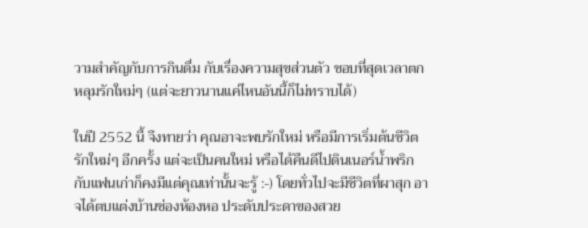วามสำคัญกับการกินดื่ม กับเรื่องความสุขส่วนตัว ชอบที่สุดเวลาตกหลุมรักใหม่ๆ (แต่จะยาวนานแค่ไหนอันนี้ก็ไม่ทราบได้)

ในปี 2552 นี้ จึงทายว่า คุณอาจะพบรักใหม่ หรือมีการเริ่มต้นชีวิตรักใหม่ๆ อีกครั้ง แต่จะเป็นคนใหม่ หรือได้คืนดีไปดินเนอร์น้ำพริกกับแฟนเก่าก็คงมีแต่คุณเท่านั้นจะรู้ :-) โดยทั่วไปจะมีชีวิตที่ผาสุก อาจได้ตบแต่งบ้านช่องห้องหอ ประดับประดาของสวย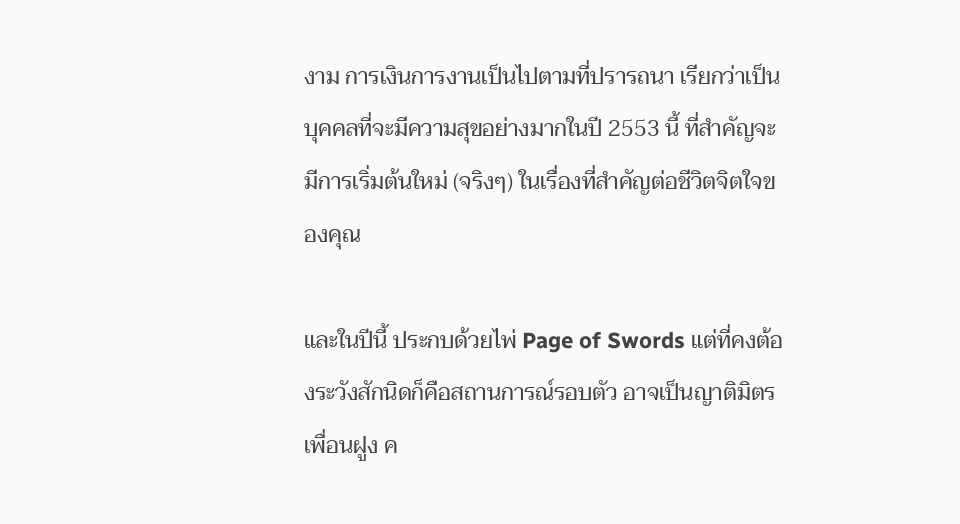งาม การเงินการงานเป็นไปตามที่ปรารถนา เรียกว่าเป็นบุคคลที่จะมีความสุขอย่างมากในปี 2553 นี้ ที่สำคัญจะมีการเริ่มต้นใหม่ (จริงๆ) ในเรื่องที่สำคัญต่อชีวิตจิตใจของคุณ

และในปีนี้ ประกบด้วยไพ่ Page of Swords แต่ที่คงต้องระวังสักนิดก็คือสถานการณ์รอบตัว อาจเป็นญาติมิตรเพื่อนฝูง ค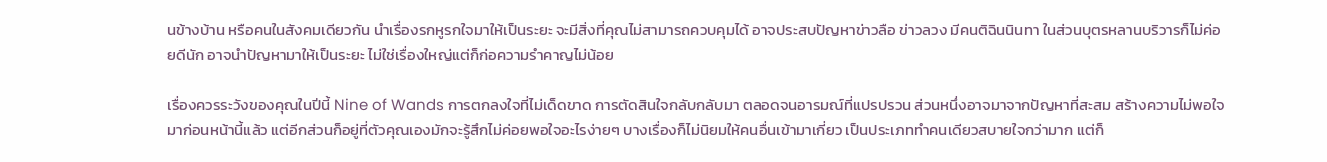นข้างบ้าน หรือคนในสังคมเดียวกัน นำเรื่องรกหูรกใจมาให้เป็นระยะ จะมีสิ่งที่คุณไม่สามารถควบคุมได้ อาจประสบปัญหาข่าวลือ ข่าวลวง มีคนติฉินนินทา ในส่วนบุตรหลานบริวารก็ไม่ค่อยดีนัก อาจนำปัญหามาให้เป็นระยะ ไม่ใช่เรื่องใหญ่แต่ก็ก่อความรำคาญไม่น้อย

เรื่องควรระวังของคุณในปีนี้ Nine of Wands การตกลงใจที่ไม่เด็ดขาด การตัดสินใจกลับกลับมา ตลอดจนอารมณ์ที่แปรปรวน ส่วนหนึ่งอาจมาจากปัญหาที่สะสม สร้างความไม่พอใจมาก่อนหน้านี้แล้ว แต่อีกส่วนก็อยู่ที่ตัวคุณเองมักจะรู้สึกไม่ค่อยพอใจอะไรง่ายๆ บางเรื่องก็ไม่นิยมให้คนอื่นเข้ามาเกี่ยว เป็นประเภททำคนเดียวสบายใจกว่ามาก แต่ก็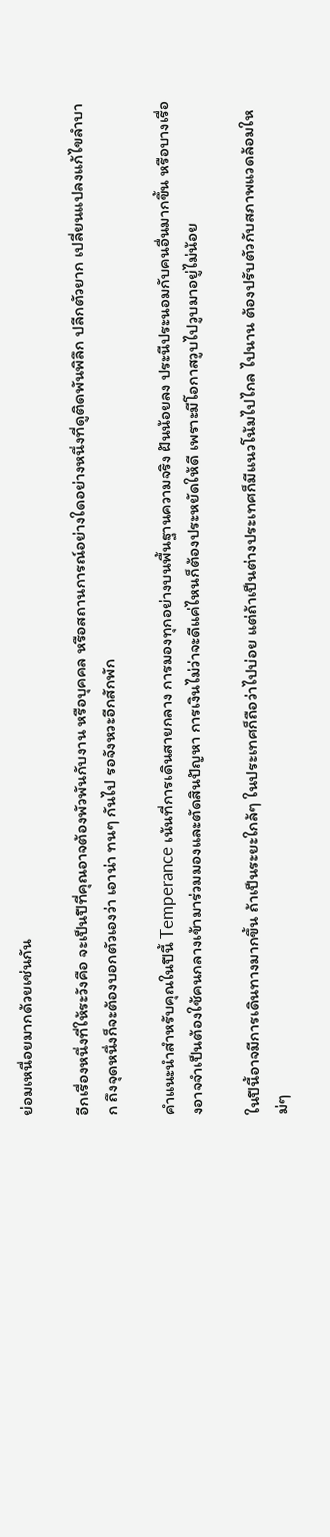ย่อมเหนื่อยมากด้วยเช่นกัน

อีกเรื่องหนึ่งที่ให้ระวังคือ จะเป็นปีที่คุณอาจต้องพัวพันกับงาน หรือบุคคล หรือสถานการณ์อย่างใดอย่างหนึ่งที่ดูติดพันพิลึก ปลีกตัวยาก เปลี่ยนแปลงแก้ไขลำบาก ถึงจุดหนึ่งก็จะต้องบอกตัวเองว่า เอาน่า ทนๆ กันไป รอจังหวะอีกสักพัก

คำแนะนำสำหรับคุณในปีนี้ Temperance เน้นที่การเดินสายกลาง การมองทุกอย่างบนพื้นฐานความจริง ฝันน้อยลง ประนีประนอมกับคนอื่นมากขึ้น หรือบางเรื่องอาจจำเป็นต้องใช้คนกลางเข้ามาร่วมมองและตัดสินปัญหา การเงินไม่ว่าจะดีแค่ไหนก็ต้องประหยัดให้ดี เพราะมีโอกาสวูบไปวูบมาอยู่ไม่น้อย

ในปีนี้อาจมีการเดินทางมากขึ้น ถ้าเป็นระยะใกล้ๆ ในประเทศก็ถือว่าไปบ่อย แต่ถ้าเป็นต่างประเทศก็มีแนวโน้มไปไกล ไปนาน ต้องปรับตัวกับสภาพแวดล้อมใหม่ๆ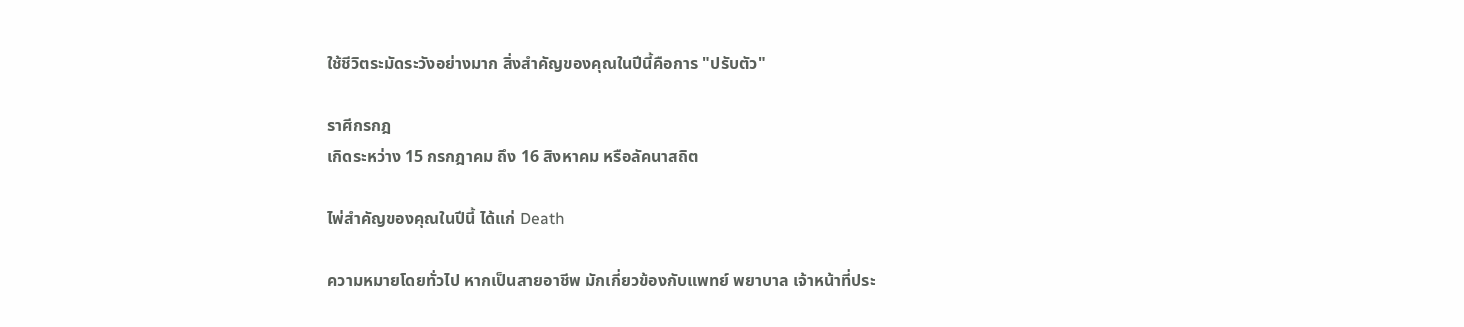ใช้ชีวิตระมัดระวังอย่างมาก สิ่งสำคัญของคุณในปีนี้คือการ "ปรับตัว"

ราศีกรกฎ
เกิดระหว่าง 15 กรกฎาคม ถึง 16 สิงหาคม หรือลัคนาสถิต

ไพ่สำคัญของคุณในปีนี้ ได้แก่ Death

ความหมายโดยทั่วไป หากเป็นสายอาชีพ มักเกี่ยวข้องกับแพทย์ พยาบาล เจ้าหน้าที่ประ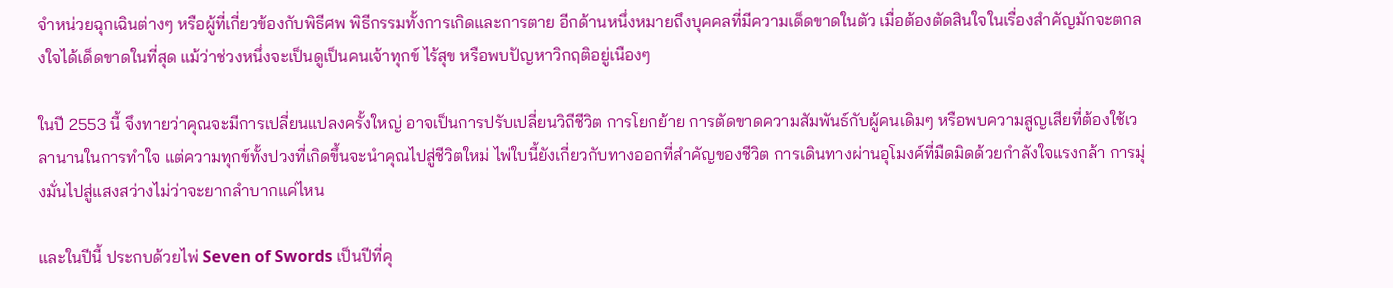จำหน่วยฉุกเฉินต่างๆ หรือผู้ที่เกี่ยวข้องกับพิธีศพ พิธีกรรมทั้งการเกิดและการตาย อีกด้านหนึ่งหมายถึงบุคคลที่มีความเด็ดขาดในตัว เมื่อต้องตัดสินใจในเรื่องสำคัญมักจะตกลงใจได้เด็ดขาดในที่สุด แม้ว่าช่วงหนึ่งจะเป็นดูเป็นคนเจ้าทุกข์ ไร้สุข หรือพบปัญหาวิกฤติอยู่เนืองๆ

ในปี 2553 นี้ จึงทายว่าคุณจะมีการเปลี่ยนแปลงครั้งใหญ่ อาจเป็นการปรับเปลี่ยนวิถีชีวิต การโยกย้าย การตัดขาดความสัมพันธ์กับผู้คนเดิมๆ หรือพบความสูญเสียที่ต้องใช้เวลานานในการทำใจ แต่ความทุกข์ทั้งปวงที่เกิดขึ้นจะนำคุณไปสู่ชีวิตใหม่ ไพ่ใบนี้ยังเกี่ยวกับทางออกที่สำคัญของชีวิต การเดินทางผ่านอุโมงค์ที่มืดมิดด้วยกำลังใจแรงกล้า การมุ่งมั่นไปสู่แสงสว่างไม่ว่าจะยากลำบากแค่ไหน

และในปีนี้ ประกบด้วยไพ่ Seven of Swords เป็นปีที่คุ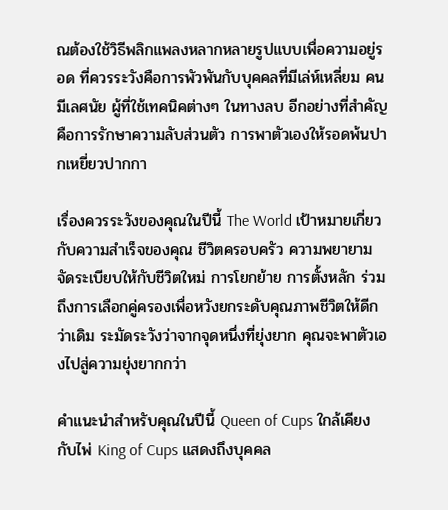ณต้องใช้วิธีพลิกแพลงหลากหลายรูปแบบเพื่อความอยู่รอด ที่ควรระวังคือการพัวพันกับบุคคลที่มีเล่ห์เหลี่ยม คนมีเลศนัย ผู้ที่ใช้เทคนิคต่างๆ ในทางลบ อีกอย่างที่สำคัญคือการรักษาความลับส่วนตัว การพาตัวเองให้รอดพ้นปากเหยี่ยวปากกา

เรื่องควรระวังของคุณในปีนี้ The World เป้าหมายเกี่ยวกับความสำเร็จของคุณ ชีวิตครอบครัว ความพยายามจัดระเบียบให้กับชีวิตใหม่ การโยกย้าย การตั้งหลัก ร่วมถึงการเลือกคู่ครองเพื่อหวังยกระดับคุณภาพชีวิตให้ดีกว่าเดิม ระมัดระวังว่าจากจุดหนึ่งที่ยุ่งยาก คุณจะพาตัวเองไปสู่ความยุ่งยากกว่า

คำแนะนำสำหรับคุณในปีนี้ Queen of Cups ใกล้เคียงกับไพ่ King of Cups แสดงถึงบุคคล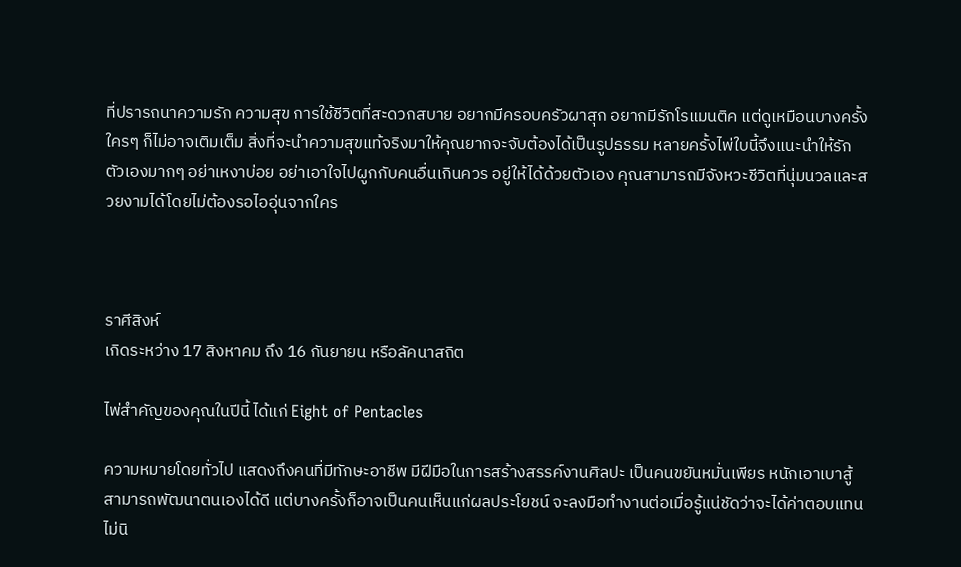ที่ปรารถนาความรัก ความสุข การใช้ชีวิตที่สะดวกสบาย อยากมีครอบครัวผาสุก อยากมีรักโรแมนติค แต่ดูเหมือนบางครั้งใครๆ ก็ไม่อาจเติมเต็ม สิ่งที่จะนำความสุขแท้จริงมาให้คุณยากจะจับต้องได้เป็นรูปธรรม หลายครั้งไพ่ใบนี้จึงแนะนำให้รักตัวเองมากๆ อย่าเหงาบ่อย อย่าเอาใจไปผูกกับคนอื่นเกินควร อยู่ให้ได้ด้วยตัวเอง คุณสามารถมีจังหวะชีวิตที่นุ่มนวลและสวยงามได้โดยไม่ต้องรอไออุ่นจากใคร



ราศีสิงห์
เกิดระหว่าง 17 สิงหาคม ถึง 16 กันยายน หรือลัคนาสถิต

ไพ่สำคัญของคุณในปีนี้ ได้แก่ Eight of Pentacles

ความหมายโดยทั่วไป แสดงถึงคนที่มีทักษะอาชีพ มีฝีมือในการสร้างสรรค์งานศิลปะ เป็นคนขยันหมั่นเพียร หนักเอาเบาสู้ สามารถพัฒนาตนเองได้ดี แต่บางครั้งก็อาจเป็นคนเห็นแก่ผลประโยชน์ จะลงมือทำงานต่อเมื่อรู้แน่ชัดว่าจะได้ค่าตอบแทน ไม่นิ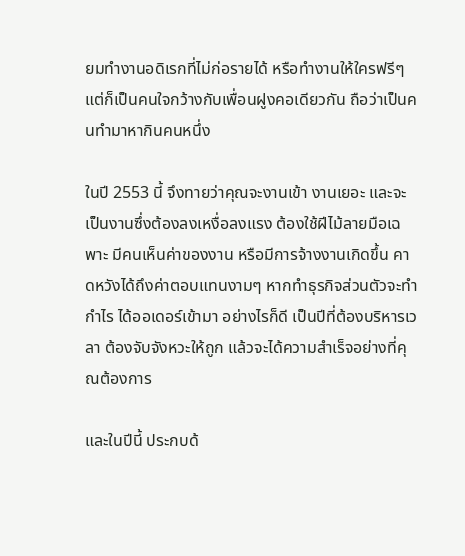ยมทำงานอดิเรกที่ไม่ก่อรายได้ หรือทำงานให้ใครฟรีๆ แต่ก็เป็นคนใจกว้างกับเพื่อนฝูงคอเดียวกัน ถือว่าเป็นคนทำมาหากินคนหนึ่ง

ในปี 2553 นี้ จึงทายว่าคุณจะงานเข้า งานเยอะ และจะเป็นงานซึ่งต้องลงเหงื่อลงแรง ต้องใช้ฝีไม้ลายมือเฉพาะ มีคนเห็นค่าของงาน หรือมีการจ้างงานเกิดขึ้น คาดหวังได้ถึงค่าตอบแทนงามๆ หากทำธุรกิจส่วนตัวจะทำกำไร ได้ออเดอร์เข้ามา อย่างไรก็ดี เป็นปีที่ต้องบริหารเวลา ต้องจับจังหวะให้ถูก แล้วจะได้ความสำเร็จอย่างที่คุณต้องการ

และในปีนี้ ประกบด้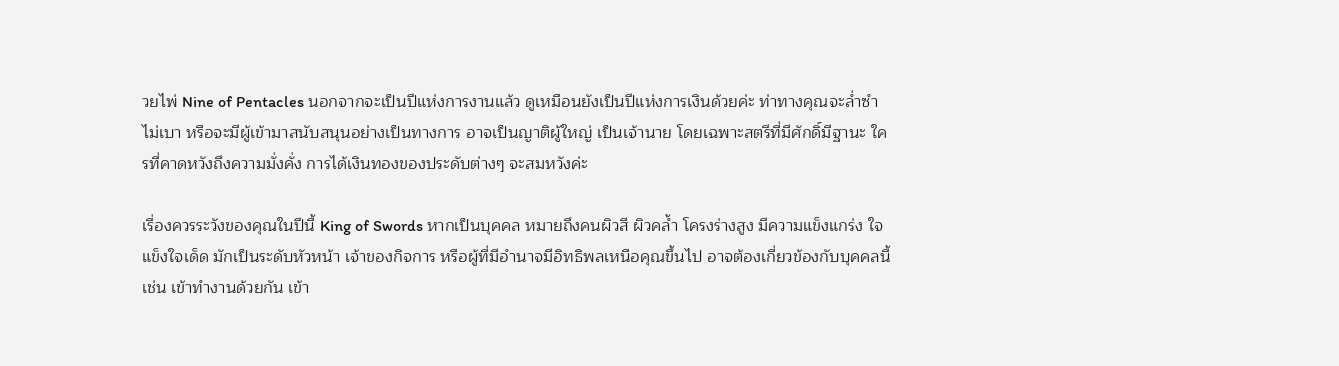วยไพ่ Nine of Pentacles นอกจากจะเป็นปีแห่งการงานแล้ว ดูเหมือนยังเป็นปีแห่งการเงินด้วยค่ะ ท่าทางคุณจะล่ำซำไม่เบา หรือจะมีผู้เข้ามาสนับสนุนอย่างเป็นทางการ อาจเป็นญาติผู้ใหญ่ เป็นเจ้านาย โดยเฉพาะสตรีที่มีศักดิ์มีฐานะ ใครที่คาดหวังถึงความมั่งคั่ง การได้เงินทองของประดับต่างๆ จะสมหวังค่ะ

เรื่องควรระวังของคุณในปีนี้ King of Swords หากเป็นบุคคล หมายถึงคนผิวสี ผิวคล้ำ โครงร่างสูง มีความแข็งแกร่ง ใจแข็งใจเด็ด มักเป็นระดับหัวหน้า เจ้าของกิจการ หรือผู้ที่มีอำนาจมีอิทธิพลเหนือคุณขึ้นไป อาจต้องเกี่ยวข้องกับบุคคลนี้ เช่น เข้าทำงานด้วยกัน เข้า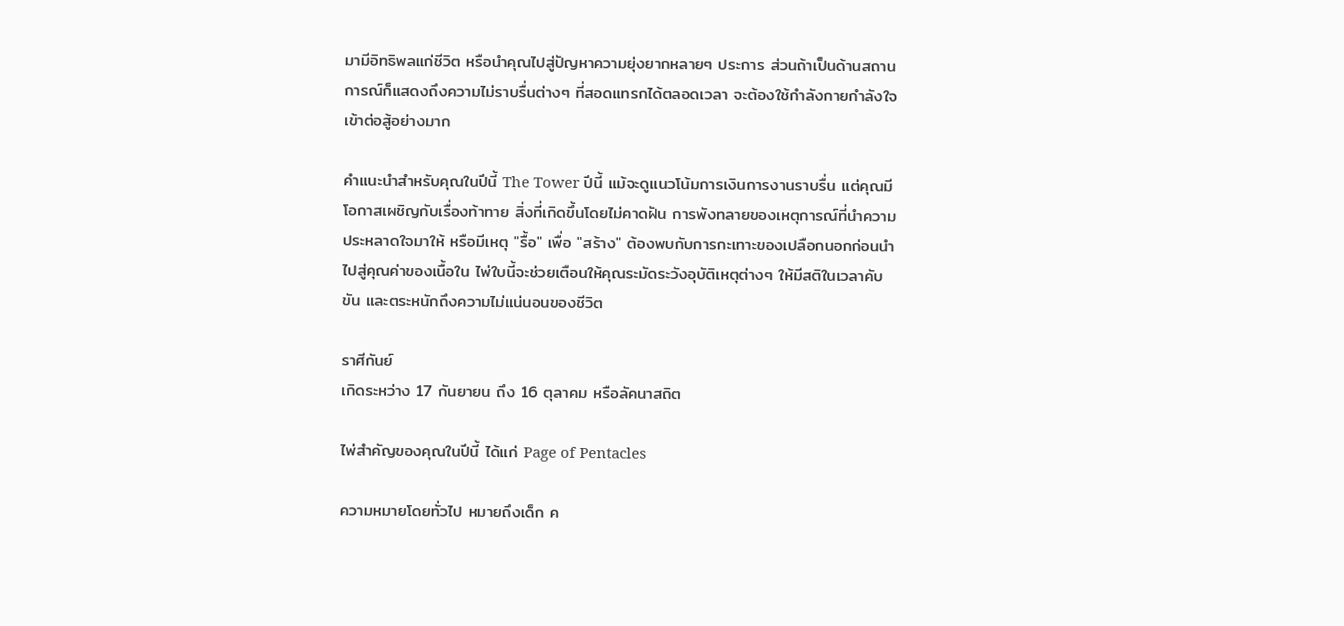มามีอิทธิพลแก่ชีวิต หรือนำคุณไปสู่ปัญหาความยุ่งยากหลายๆ ประการ ส่วนถ้าเป็นด้านสถานการณ์ก็แสดงถึงความไม่ราบรื่นต่างๆ ที่สอดแทรกได้ตลอดเวลา จะต้องใช้กำลังกายกำลังใจเข้าต่อสู้อย่างมาก

คำแนะนำสำหรับคุณในปีนี้ The Tower ปีนี้ แม้จะดูแนวโน้มการเงินการงานราบรื่น แต่คุณมีโอกาสเผชิญกับเรื่องท้าทาย สิ่งที่เกิดขึ้นโดยไม่คาดฝัน การพังทลายของเหตุการณ์ที่นำความประหลาดใจมาให้ หรือมีเหตุ "รื้อ" เพื่อ "สร้าง" ต้องพบกับการกะเทาะของเปลือกนอกก่อนนำไปสู่คุณค่าของเนื้อใน ไพ่ใบนี้จะช่วยเตือนให้คุณระมัดระวังอุบัติเหตุต่างๆ ให้มีสติในเวลาคับขัน และตระหนักถึงความไม่แน่นอนของชีวิต

ราศีกันย์
เกิดระหว่าง 17 กันยายน ถึง 16 ตุลาคม หรือลัคนาสถิต

ไพ่สำคัญของคุณในปีนี้ ได้แก่ Page of Pentacles

ความหมายโดยทั่วไป หมายถึงเด็ก ค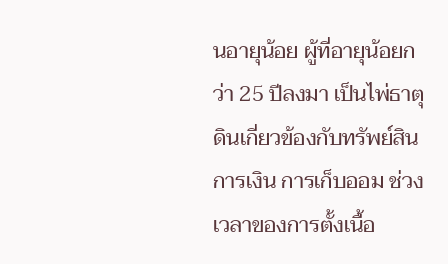นอายุน้อย ผู้ที่อายุน้อยกว่า 25 ปีลงมา เป็นไพ่ธาตุดินเกี่ยวข้องกับทรัพย์สิน การเงิน การเก็บออม ช่วงเวลาของการตั้งเนื้อ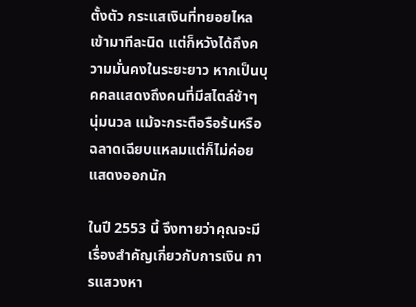ตั้งตัว กระแสเงินที่ทยอยไหลเข้ามาทีละนิด แต่ก็หวังได้ถึงความมั่นคงในระยะยาว หากเป็นบุคคลแสดงถึงคนที่มีสไตล์ช้าๆ นุ่มนวล แม้จะกระตือรือร้นหรือฉลาดเฉียบแหลมแต่ก็ไม่ค่อยแสดงออกนัก

ในปี 2553 นี้ จึงทายว่าคุณจะมีเรื่องสำคัญเกี่ยวกับการเงิน การแสวงหา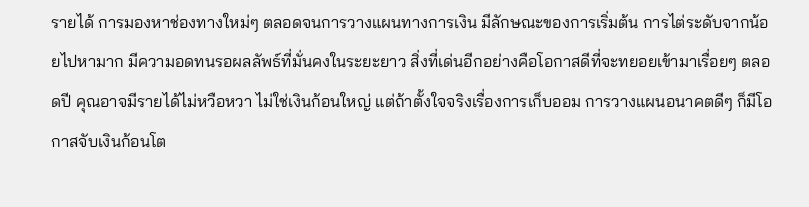รายได้ การมองหาช่องทางใหม่ๆ ตลอดจนการวางแผนทางการเงิน มีลักษณะของการเริ่มต้น การไต่ระดับจากน้อยไปหามาก มีความอดทนรอผลลัพธ์ที่มั่นคงในระยะยาว สิ่งที่เด่นอีกอย่างคือโอกาสดีที่จะทยอยเข้ามาเรื่อยๆ ตลอดปี คุณอาจมีรายได้ไม่หวือหวา ไม่ใช่เงินก้อนใหญ่ แต่ถ้าตั้งใจจริงเรื่องการเก็บออม การวางแผนอนาคตดีๆ ก็มีโอกาสจับเงินก้อนโต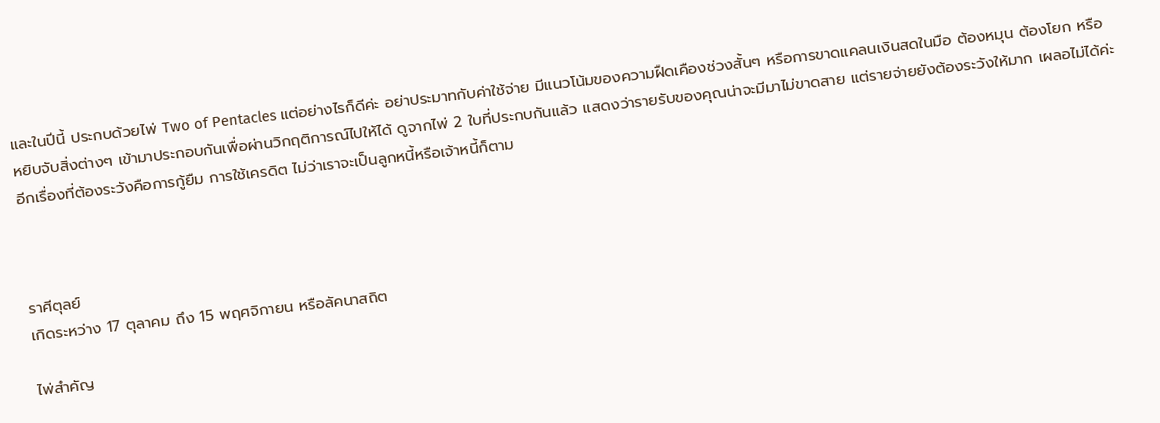และในปีนี้ ประกบด้วยไพ่ Two of Pentacles แต่อย่างไรก็ดีค่ะ อย่าประมาทกับค่าใช้จ่าย มีแนวโน้มของความฝืดเคืองช่วงสั้นๆ หรือการขาดแคลนเงินสดในมือ ต้องหมุน ต้องโยก หรือหยิบจับสิ่งต่างๆ เข้ามาประกอบกันเพื่อผ่านวิกฤติการณ์ไปให้ได้ ดูจากไพ่ 2 ใบที่ประกบกันแล้ว แสดงว่ารายรับของคุณน่าจะมีมาไม่ขาดสาย แต่รายจ่ายยังต้องระวังให้มาก เผลอไม่ได้ค่ะ อีกเรื่องที่ต้องระวังคือการกู้ยืม การใช้เครดิต ไม่ว่าเราจะเป็นลูกหนี้หรือเจ้าหนี้ก็ตาม



ราศีตุลย์
เกิดระหว่าง 17 ตุลาคม ถึง 15 พฤศจิกายน หรือลัคนาสถิต

ไพ่สำคัญ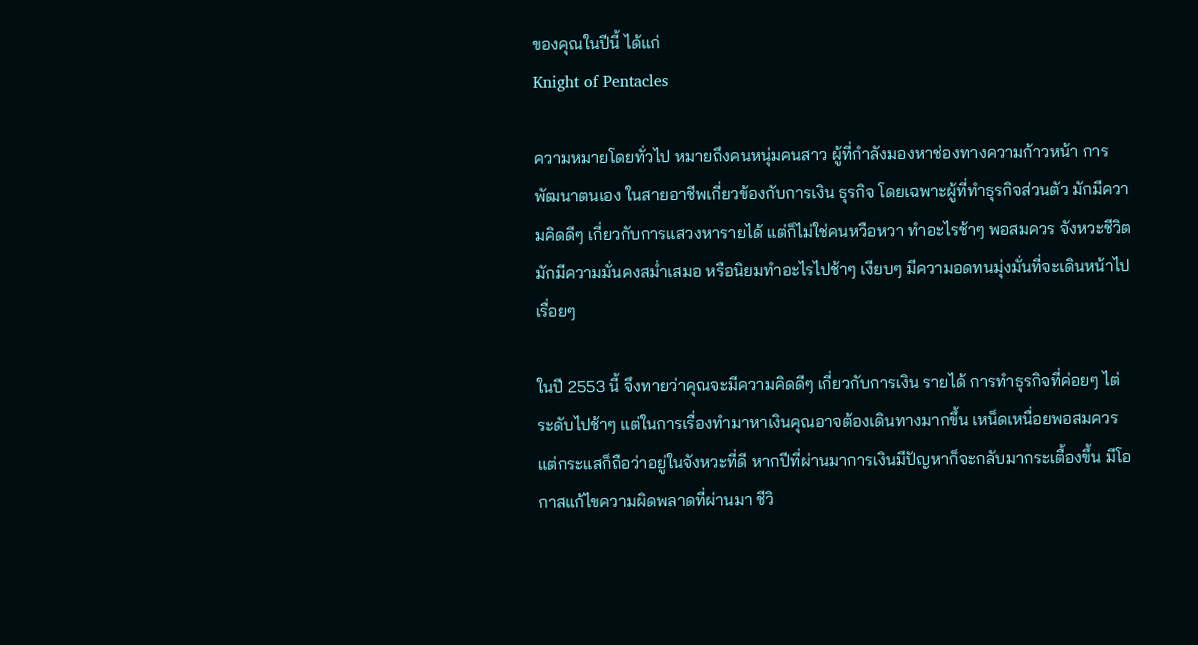ของคุณในปีนี้ ได้แก่
Knight of Pentacles

ความหมายโดยทั่วไป หมายถึงคนหนุ่มคนสาว ผู้ที่กำลังมองหาช่องทางความก้าวหน้า การพัฒนาตนเอง ในสายอาชีพเกี่ยวข้องกับการเงิน ธุรกิจ โดยเฉพาะผู้ที่ทำธุรกิจส่วนตัว มักมีความคิดดีๆ เกี่ยวกับการแสวงหารายได้ แต่ก็ไม่ใช่คนหวือหวา ทำอะไรช้าๆ พอสมควร จังหวะชีวิตมักมีความมั่นคงสม่ำเสมอ หรือนิยมทำอะไรไปช้าๆ เงียบๆ มีความอดทนมุ่งมั่นที่จะเดินหน้าไปเรื่อยๆ

ในปี 2553 นี้ จึงทายว่าคุณจะมีความคิดดีๆ เกี่ยวกับการเงิน รายได้ การทำธุรกิจที่ค่อยๆ ไต่ระดับไปช้าๆ แต่ในการเรื่องทำมาหาเงินคุณอาจต้องเดินทางมากขึ้น เหน็ดเหนื่อยพอสมควร แต่กระแสก็ถือว่าอยู่ในจังหวะที่ดี หากปีที่ผ่านมาการเงินมีปัญหาก็จะกลับมากระเตื้องขึ้น มีโอกาสแก้ไขความผิดพลาดที่ผ่านมา ชีวิ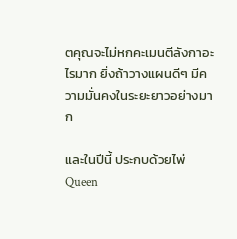ตคุณจะไม่หกคะเมนตีลังกาอะไรมาก ยิ่งถ้าวางแผนดีๆ มีความมั่นคงในระยะยาวอย่างมาก

และในปีนี้ ประกบด้วยไพ่ Queen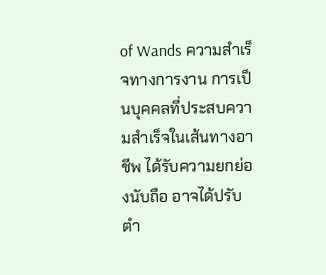of Wands ความสำเร็จทางการงาน การเป็นบุคคลที่ประสบความสำเร็จในเส้นทางอาชีพ ได้รับความยกย่องนับถือ อาจได้ปรับตำ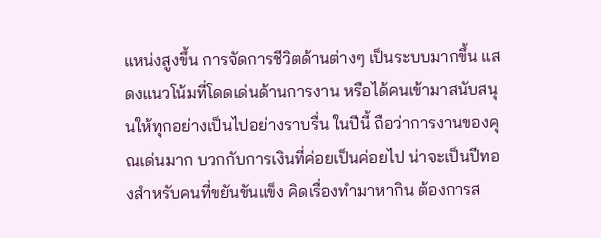แหน่งสูงขึ้น การจัดการชีวิตด้านต่างๆ เป็นระบบมากขึ้น แสดงแนวโน้มที่โดดเด่นด้านการงาน หรือได้คนเข้ามาสนับสนุนให้ทุกอย่างเป็นไปอย่างราบรื่น ในปีนี้ ถือว่าการงานของคุณเด่นมาก บวกกับการเงินที่ค่อยเป็นค่อยไป น่าจะเป็นปีทองสำหรับคนที่ขยันขันแข็ง คิดเรื่องทำมาหากิน ต้องการส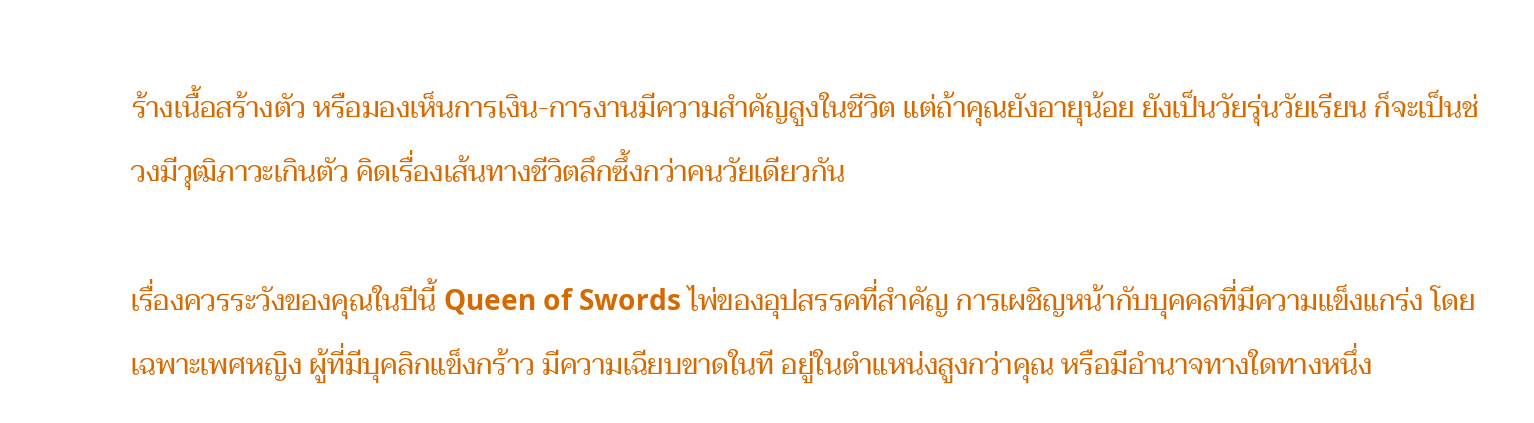ร้างเนื้อสร้างตัว หรือมองเห็นการเงิน-การงานมีความสำคัญสูงในชีวิต แต่ถ้าคุณยังอายุน้อย ยังเป็นวัยรุ่นวัยเรียน ก็จะเป็นช่วงมีวุฒิภาวะเกินตัว คิดเรื่องเส้นทางชีวิตลึกซึ้งกว่าคนวัยเดียวกัน

เรื่องควรระวังของคุณในปีนี้ Queen of Swords ไพ่ของอุปสรรคที่สำคัญ การเผชิญหน้ากับบุคคลที่มีความแข็งแกร่ง โดยเฉพาะเพศหญิง ผู้ที่มีบุคลิกแข็งกร้าว มีความเฉียบขาดในที อยู่ในตำแหน่งสูงกว่าคุณ หรือมีอำนาจทางใดทางหนึ่ง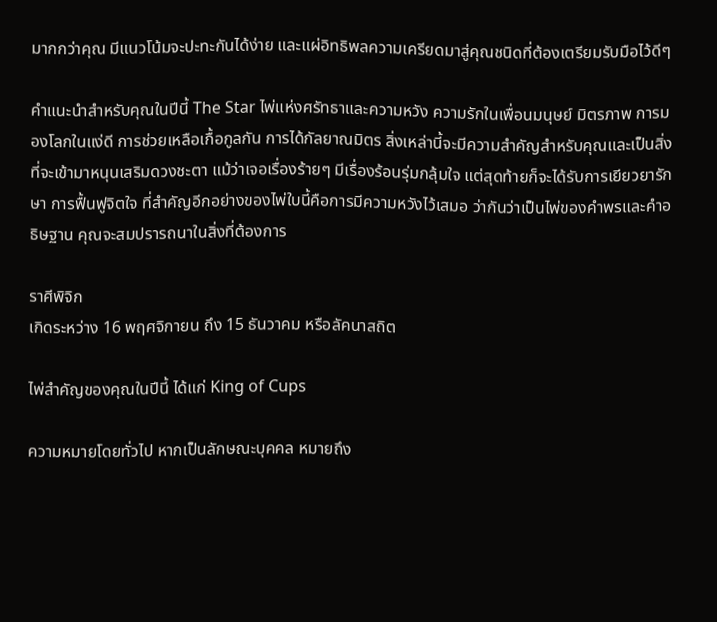มากกว่าคุณ มีแนวโน้มจะปะทะกันได้ง่าย และแผ่อิทธิพลความเครียดมาสู่คุณชนิดที่ต้องเตรียมรับมือไว้ดีๆ

คำแนะนำสำหรับคุณในปีนี้ The Star ไพ่แห่งศรัทธาและความหวัง ความรักในเพื่อนมนุษย์ มิตรภาพ การมองโลกในแง่ดี การช่วยเหลือเกื้อกูลกัน การได้กัลยาณมิตร สิ่งเหล่านี้จะมีความสำคัญสำหรับคุณและเป็นสิ่งที่จะเข้ามาหนุนเสริมดวงชะตา แม้ว่าเจอเรื่องร้ายๆ มีเรื่องร้อนรุ่มกลุ้มใจ แต่สุดท้ายก็จะได้รับการเยียวยารักษา การฟื้นฟูจิตใจ ที่สำคัญอีกอย่างของไพ่ใบนี้คือการมีความหวังไว้เสมอ ว่ากันว่าเป็นไพ่ของคำพรและคำอธิษฐาน คุณจะสมปรารถนาในสิ่งที่ต้องการ

ราศีพิจิก
เกิดระหว่าง 16 พฤศจิกายน ถึง 15 ธันวาคม หรือลัคนาสถิต

ไพ่สำคัญของคุณในปีนี้ ได้แก่ King of Cups

ความหมายโดยทั่วไป หากเป็นลักษณะบุคคล หมายถึง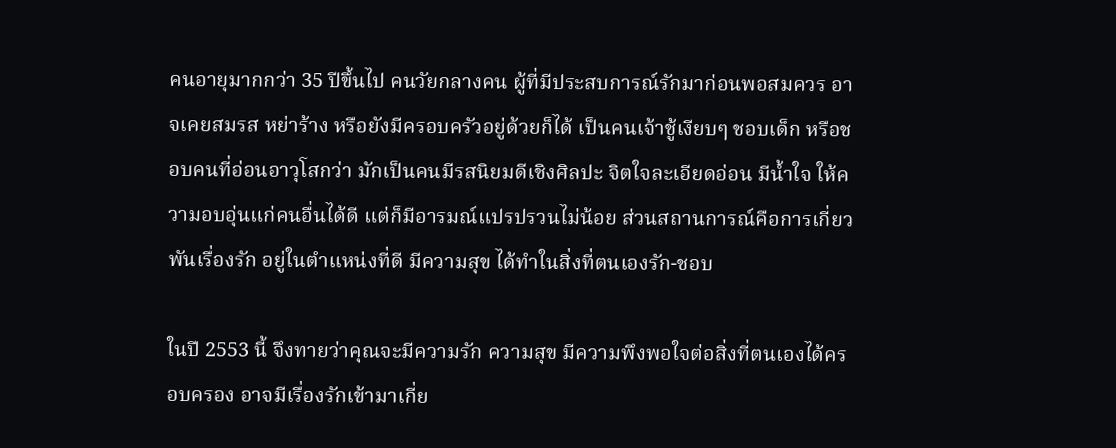คนอายุมากกว่า 35 ปีขึ้นไป คนวัยกลางคน ผู้ที่มีประสบการณ์รักมาก่อนพอสมควร อาจเคยสมรส หย่าร้าง หรือยังมีครอบครัวอยู่ด้วยก็ได้ เป็นคนเจ้าชู้เงียบๆ ชอบเด็ก หรือชอบคนที่อ่อนอาวุโสกว่า มักเป็นคนมีรสนิยมดีเชิงศิลปะ จิตใจละเอียดอ่อน มีน้ำใจ ให้ความอบอุ่นแก่คนอื่นได้ดี แต่ก็มีอารมณ์แปรปรวนไม่น้อย ส่วนสถานการณ์คือการเกี่ยวพันเรื่องรัก อยู่ในตำแหน่งที่ดี มีความสุข ได้ทำในสิ่งที่ตนเองรัก-ชอบ

ในปี 2553 นี้ จึงทายว่าคุณจะมีความรัก ความสุข มีความพึงพอใจต่อสิ่งที่ตนเองได้ครอบครอง อาจมีเรื่องรักเข้ามาเกี่ย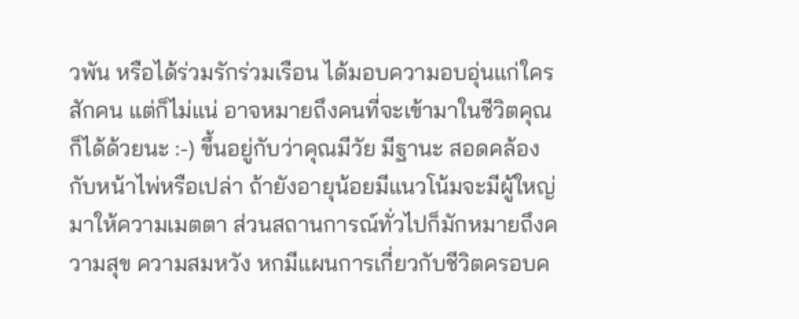วพัน หรือได้ร่วมรักร่วมเรือน ได้มอบความอบอุ่นแก่ใครสักคน แต่ก็ไม่แน่ อาจหมายถึงคนที่จะเข้ามาในชีวิตคุณก็ได้ด้วยนะ :-) ขึ้นอยู่กับว่าคุณมีวัย มีฐานะ สอดคล้องกับหน้าไพ่หรือเปล่า ถ้ายังอายุน้อยมีแนวโน้มจะมีผู้ใหญ่มาให้ความเมตตา ส่วนสถานการณ์ทั่วไปก็มักหมายถึงความสุข ความสมหวัง หกมีแผนการเกี่ยวกับชีวิตครอบค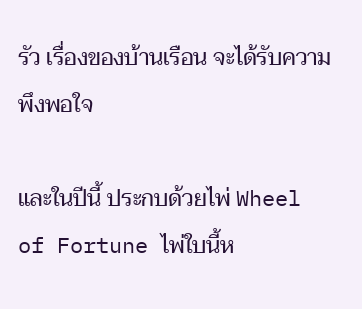รัว เรื่องของบ้านเรือน จะได้รับความพึงพอใจ

และในปีนี้ ประกบด้วยไพ่ Wheel of Fortune ไพ่ใบนี้ห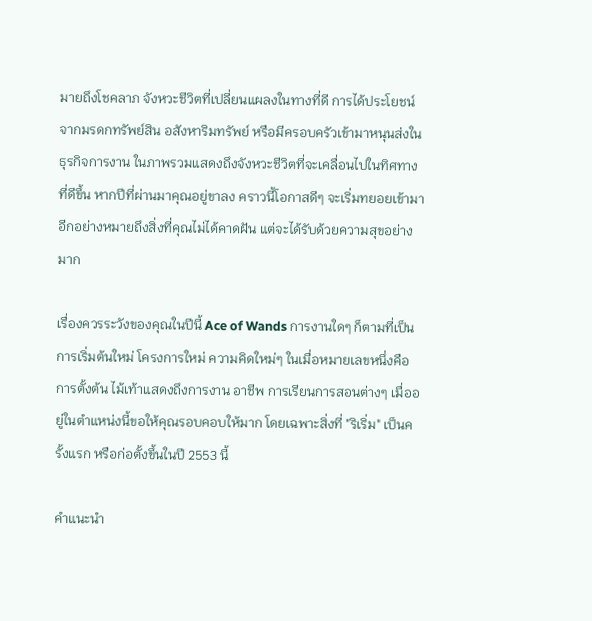มายถึงโชคลาภ จังหวะชีวิตที่เปลี่ยนแผลงในทางที่ดี การได้ประโยชน์จากมรดกทรัพย์สิน อสังหาริมทรัพย์ หรือมีครอบครัวเข้ามาหนุนส่งในธุรกิจการงาน ในภาพรวมแสดงถึงจังหวะชีวิตที่จะเคลื่อนไปในทิศทางที่ดีขึ้น หากปีที่ผ่านมาคุณอยู่ขาลง คราวนี้โอกาสดีๆ จะเริ่มทยอยเข้ามา อีกอย่างหมายถึงสิ่งที่คุณไม่ได้คาดฝัน แต่จะได้รับด้วยความสุขอย่างมาก

เรื่องควรระวังของคุณในปีนี้ Ace of Wands การงานใดๆ ก็ตามที่เป็นการเริ่มต้นใหม่ โครงการใหม่ ความคิดใหม่ๆ ในเมื่อหมายเลขหนึ่งคือการตั้งต้น ไม้เท้าแสดงถึงการงาน อาชีพ การเรียนการสอนต่างๆ เมื่ออยู่ในตำแหน่งนี้ขอให้คุณรอบคอบให้มาก โดยเฉพาะสิ่งที่ "ริเริ่ม" เป็นครั้งแรก หรือก่อตั้งขึ้นในปี 2553 นี้

คำแนะนำ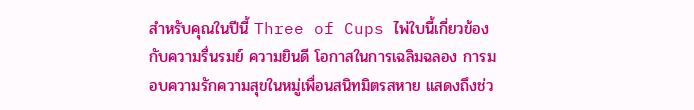สำหรับคุณในปีนี้ Three of Cups ไพ่ใบนี้เกี่ยวข้องกับความรื่นรมย์ ความยินดี โอกาสในการเฉลิมฉลอง การมอบความรักความสุขในหมู่เพื่อนสนิทมิตรสหาย แสดงถึงช่ว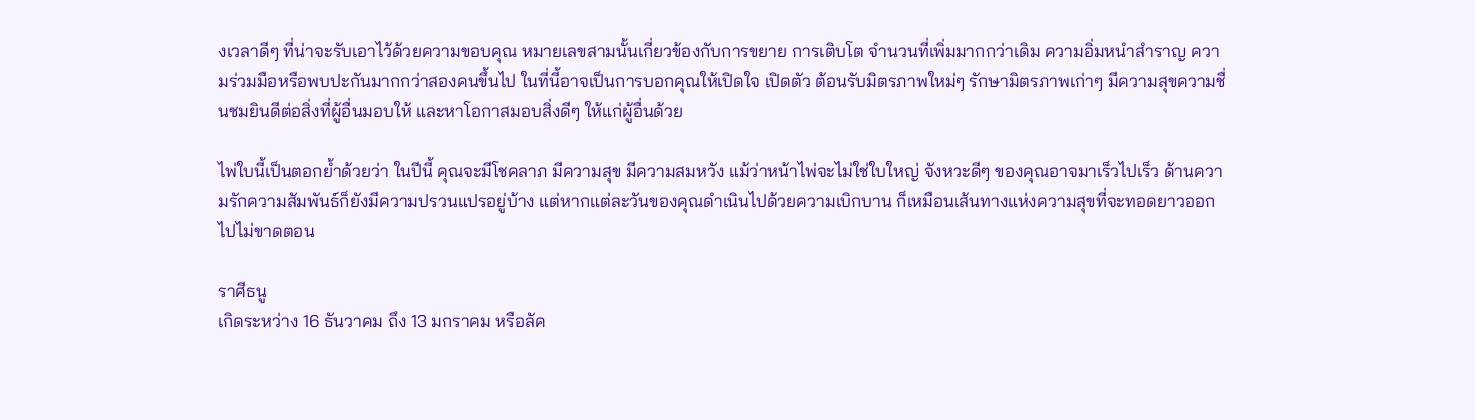งเวลาดีๆ ที่น่าจะรับเอาไว้ด้วยความขอบคุณ หมายเลขสามนั้นเกี่ยวข้องกับการขยาย การเติบโต จำนวนที่เพิ่มมากกว่าเดิม ความอิ่มหนำสำราญ ความร่วมมือหรือพบปะกันมากกว่าสองคนขึ้นไป ในที่นี้อาจเป็นการบอกคุณให้เปิดใจ เปิดตัว ต้อนรับมิตรภาพใหม่ๆ รักษามิตรภาพเก่าๆ มีความสุขความชื่นชมยินดีต่อสิ่งที่ผู้อื่นมอบให้ และหาโอกาสมอบสิ่งดีๆ ให้แก่ผู้อื่นด้วย

ไพ่ใบนี้เป็นตอกย้ำด้วยว่า ในปีนี้ คุณจะมีโชคลาภ มีความสุข มีความสมหวัง แม้ว่าหน้าไพ่จะไม่ใช่ใบใหญ่ จังหวะดีๆ ของคุณอาจมาเร็วไปเร็ว ด้านความรักความสัมพันธ์ก็ยังมีความปรวนแปรอยู่บ้าง แต่หากแต่ละวันของคุณดำเนินไปด้วยความเบิกบาน ก็เหมือนเส้นทางแห่งความสุขที่จะทอดยาวออกไปไม่ขาดตอน

ราศีธนู
เกิดระหว่าง 16 ธันวาคม ถึง 13 มกราคม หรือลัค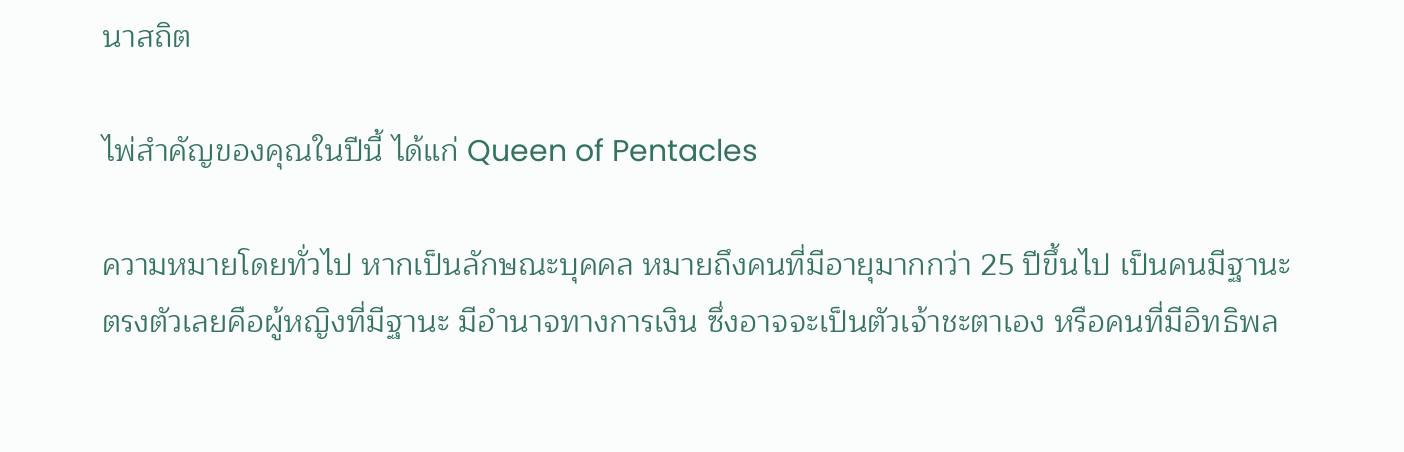นาสถิต

ไพ่สำคัญของคุณในปีนี้ ได้แก่ Queen of Pentacles

ความหมายโดยทั่วไป หากเป็นลักษณะบุคคล หมายถึงคนที่มีอายุมากกว่า 25 ปีขึ้นไป เป็นคนมีฐานะ ตรงตัวเลยคือผู้หญิงที่มีฐานะ มีอำนาจทางการเงิน ซึ่งอาจจะเป็นตัวเจ้าชะตาเอง หรือคนที่มีอิทธิพล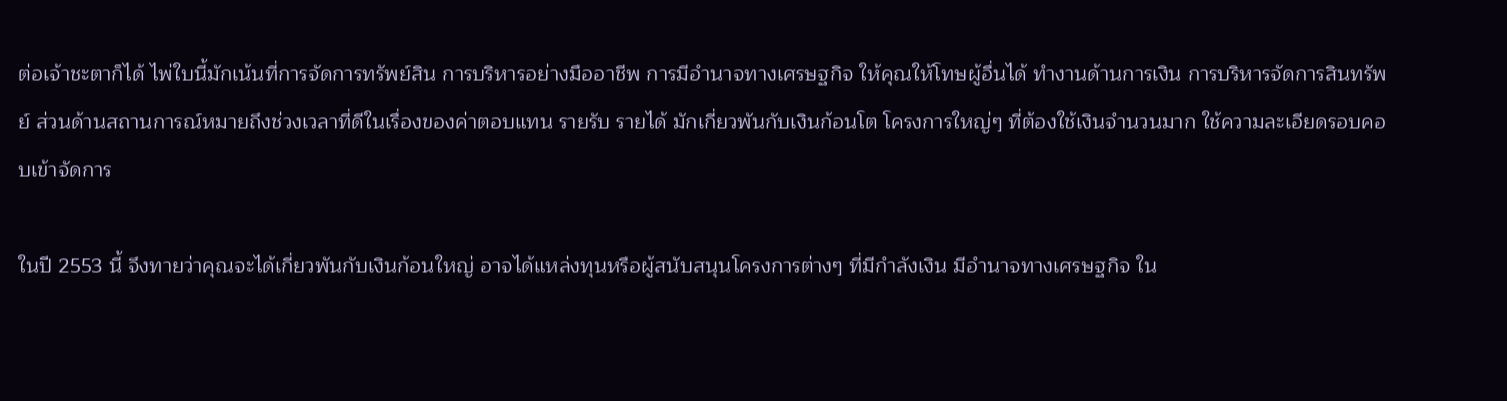ต่อเจ้าชะตาก็ได้ ไพ่ใบนี้มักเน้นที่การจัดการทรัพย์สิน การบริหารอย่างมืออาชีพ การมีอำนาจทางเศรษฐกิจ ให้คุณให้โทษผู้อื่นได้ ทำงานด้านการเงิน การบริหารจัดการสินทรัพย์ ส่วนด้านสถานการณ์หมายถึงช่วงเวลาที่ดีในเรื่องของค่าตอบแทน รายรับ รายได้ มักเกี่ยวพันกับเงินก้อนโต โครงการใหญ่ๆ ที่ต้องใช้เงินจำนวนมาก ใช้ความละเอียดรอบคอบเข้าจัดการ

ในปี 2553 นี้ จึงทายว่าคุณจะได้เกี่ยวพันกับเงินก้อนใหญ่ อาจได้แหล่งทุนหรือผู้สนับสนุนโครงการต่างๆ ที่มีกำลังเงิน มีอำนาจทางเศรษฐกิจ ใน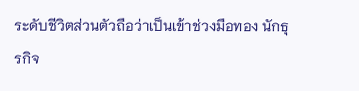ระดับชีวิตส่วนตัวถือว่าเป็นเข้าช่วงมือทอง นักธุรกิจ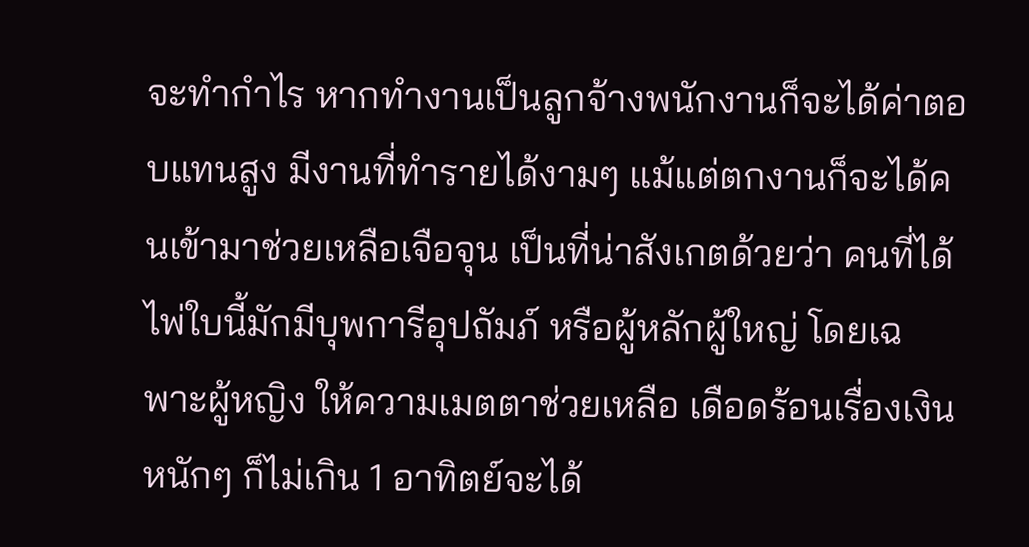จะทำกำไร หากทำงานเป็นลูกจ้างพนักงานก็จะได้ค่าตอบแทนสูง มีงานที่ทำรายได้งามๆ แม้แต่ตกงานก็จะได้คนเข้ามาช่วยเหลือเจือจุน เป็นที่น่าสังเกตด้วยว่า คนที่ได้ไพ่ใบนี้มักมีบุพการีอุปถัมภ์ หรือผู้หลักผู้ใหญ่ โดยเฉพาะผู้หญิง ให้ความเมตตาช่วยเหลือ เดือดร้อนเรื่องเงินหนักๆ ก็ไม่เกิน 1 อาทิตย์จะได้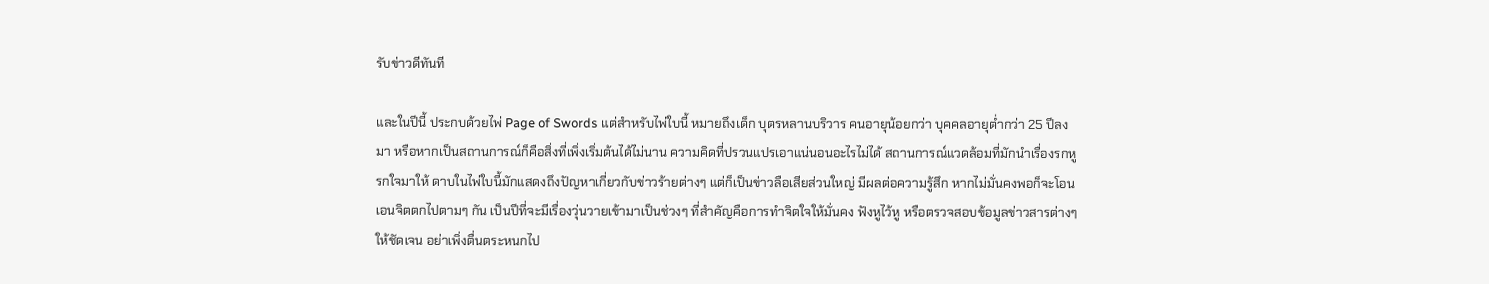รับข่าวดีทันที

และในปีนี้ ประกบด้วยไพ่ Page of Swords แต่สำหรับไพ่ใบนี้ หมายถึงเด็ก บุตรหลานบริวาร คนอายุน้อยกว่า บุคคลอายุต่ำกว่า 25 ปีลงมา หรือหากเป็นสถานการณ์ก็คือสิ่งที่เพิ่งเริ่มต้นได้ไม่นาน ความคิดที่ปรวนแปรเอาแน่นอนอะไรไม่ได้ สถานการณ์แวดล้อมที่มักนำเรื่องรกหูรกใจมาให้ ดาบในไพ่ใบนี้มักแสดงถึงปัญหาเกี่ยวกับข่าวร้ายต่างๆ แต่ก็เป็นข่าวลือเสียส่วนใหญ่ มีผลต่อความรู้สึก หากไม่มั่นคงพอก็จะโอนเอนจิตตกไปตามๆ กัน เป็นปีที่จะมีเรื่องวุ่นวายเข้ามาเป็นช่วงๆ ที่สำคัญคือการทำจิตใจให้มั่นคง ฟังหูไว้หู หรือตรวจสอบข้อมูลข่าวสารต่างๆ ให้ชัดเจน อย่าเพิ่งตื่นตระหนกไป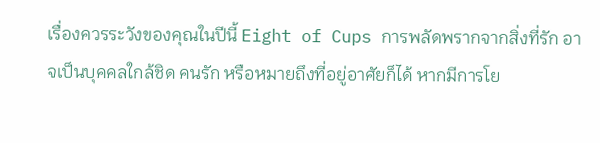เรื่องควรระวังของคุณในปีนี้ Eight of Cups การพลัดพรากจากสิ่งที่รัก อาจเป็นบุคคลใกล้ชิด คนรัก หรือหมายถึงที่อยู่อาศัยก็ได้ หากมีการโย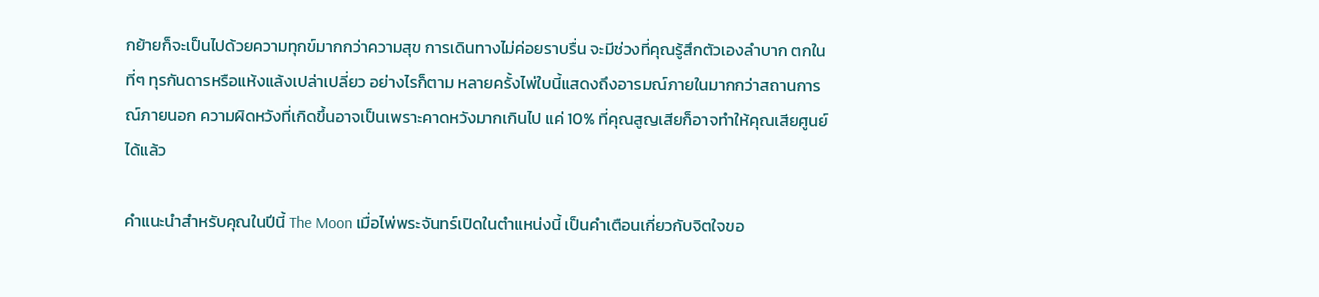กย้ายก็จะเป็นไปด้วยความทุกข์มากกว่าความสุข การเดินทางไม่ค่อยราบรื่น จะมีช่วงที่คุณรู้สึกตัวเองลำบาก ตกในที่ๆ ทุรกันดารหรือแห้งแล้งเปล่าเปลี่ยว อย่างไรก็ตาม หลายครั้งไพ่ใบนี้แสดงถึงอารมณ์ภายในมากกว่าสถานการณ์ภายนอก ความผิดหวังที่เกิดขึ้นอาจเป็นเพราะคาดหวังมากเกินไป แค่ 10% ที่คุณสูญเสียก็อาจทำให้คุณเสียศูนย์ได้แล้ว

คำแนะนำสำหรับคุณในปีนี้ The Moon เมื่อไพ่พระจันทร์เปิดในตำแหน่งนี้ เป็นคำเตือนเกี่ยวกับจิตใจขอ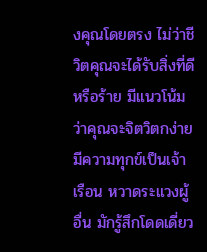งคุณโดยตรง ไม่ว่าชีวิตคุณจะได้รับสิ่งที่ดีหรือร้าย มีแนวโน้มว่าคุณจะจิตวิตกง่าย มีความทุกข์เป็นเจ้าเรือน หวาดระแวงผู้อื่น มักรู้สึกโดดเดี่ยว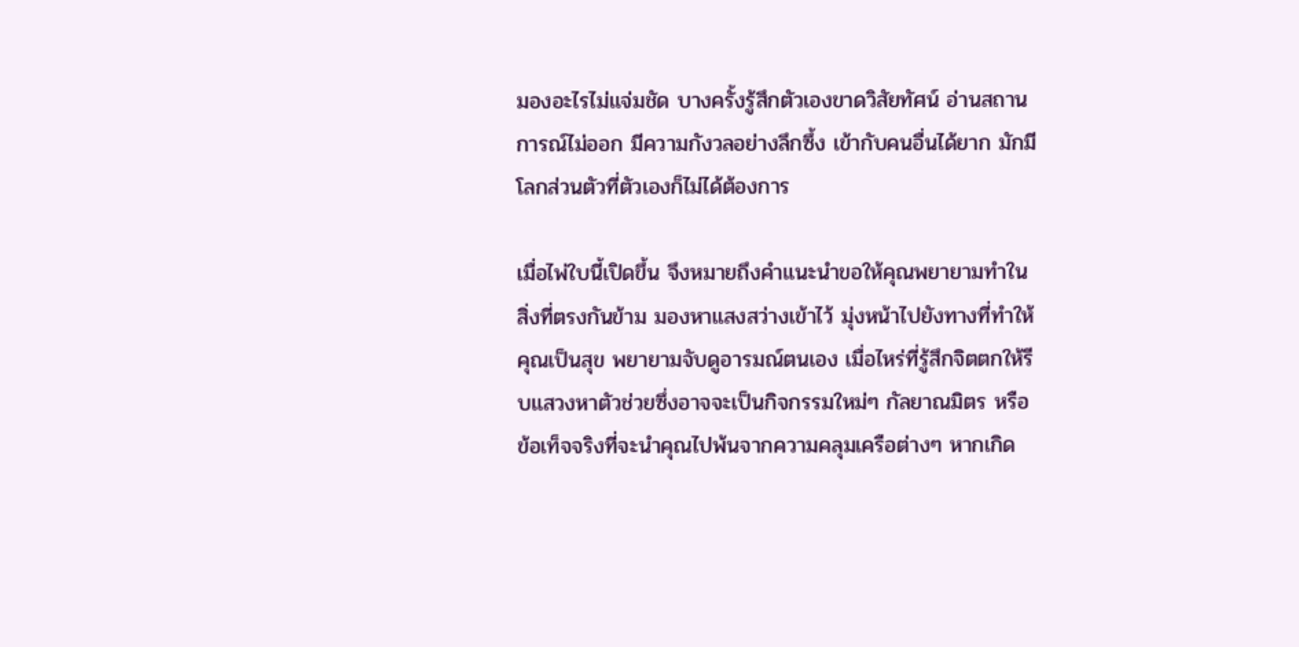มองอะไรไม่แจ่มชัด บางครั้งรู้สึกตัวเองขาดวิสัยทัศน์ อ่านสถานการณ์ไม่ออก มีความกังวลอย่างลึกซึ้ง เข้ากับคนอื่นได้ยาก มักมีโลกส่วนตัวที่ตัวเองก็ไม่ได้ต้องการ

เมื่อไพ่ใบนี้เปิดขึ้น จึงหมายถึงคำแนะนำขอให้คุณพยายามทำในสิ่งที่ตรงกันข้าม มองหาแสงสว่างเข้าไว้ มุ่งหน้าไปยังทางที่ทำให้คุณเป็นสุข พยายามจับดูอารมณ์ตนเอง เมื่อไหร่ที่รู้สึกจิตตกให้รีบแสวงหาตัวช่วยซึ่งอาจจะเป็นกิจกรรมใหม่ๆ กัลยาณมิตร หรือข้อเท็จจริงที่จะนำคุณไปพ้นจากความคลุมเครือต่างๆ หากเกิด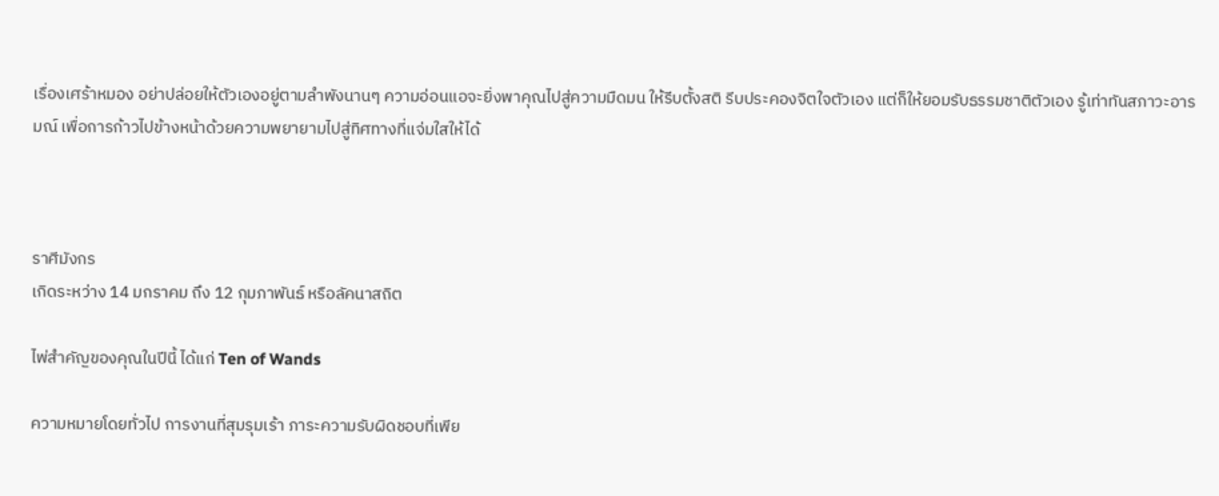เรื่องเศร้าหมอง อย่าปล่อยให้ตัวเองอยู่ตามลำพังนานๆ ความอ่อนแอจะยิ่งพาคุณไปสู่ความมืดมน ให้รีบตั้งสติ รีบประคองจิตใจตัวเอง แต่ก็ให้ยอมรับธรรมชาติตัวเอง รู้เท่าทันสภาวะอารมณ์ เพื่อการก้าวไปข้างหน้าด้วยความพยายามไปสู่ทิศทางที่แจ่มใสให้ได้



ราศีมังกร
เกิดระหว่าง 14 มกราคม ถึง 12 กุมภาพันธ์ หรือลัคนาสถิต

ไพ่สำคัญของคุณในปีนี้ ได้แก่ Ten of Wands

ความหมายโดยทั่วไป การงานที่สุมรุมเร้า ภาระความรับผิดชอบที่เพีย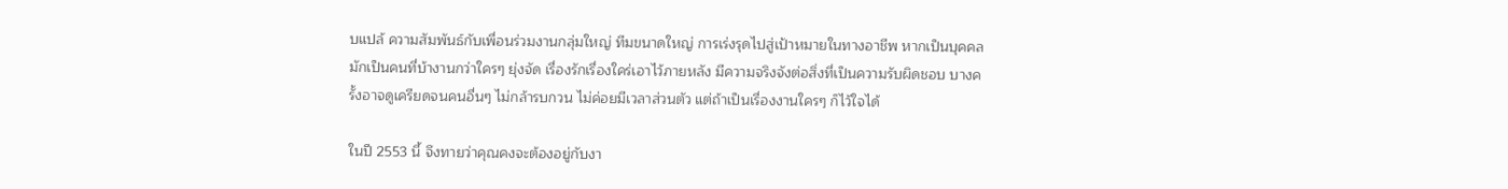บแปล้ ความสัมพันธ์กับเพื่อนร่วมงานกลุ่มใหญ่ ทีมขนาดใหญ่ การเร่งรุดไปสู่เป้าหมายในทางอาชีพ หากเป็นบุคคลมักเป็นคนที่บ้างานกว่าใครๆ ยุ่งจัด เรื่องรักเรื่องใคร่เอาไว้ภายหลัง มีความจริงจังต่อสิ่งที่เป็นความรับผิดชอบ บางครั้งอาจดูเครียดจนคนอื่นๆ ไม่กล้ารบกวน ไม่ค่อยมีเวลาส่วนตัว แต่ถ้าเป็นเรื่องงานใครๆ ก็ไว้ใจได้

ในปี 2553 นี้ จึงทายว่าคุณคงจะต้องอยู่กับงา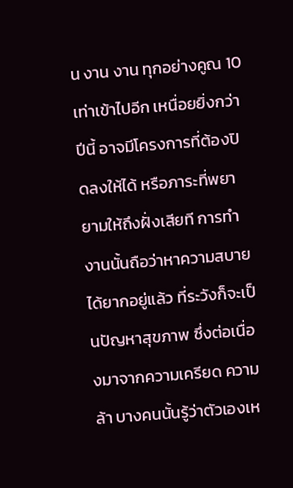น งาน งาน ทุกอย่างคูณ 10 เท่าเข้าไปอีก เหนื่อยยิ่งกว่าปีนี้ อาจมีโครงการที่ต้องปิดลงให้ได้ หรือภาระที่พยายามให้ถึงฝั่งเสียที การทำงานนั้นถือว่าหาความสบายได้ยากอยู่แล้ว ที่ระวังก็จะเป็นปัญหาสุขภาพ ซึ่งต่อเนื่องมาจากความเครียด ความล้า บางคนนั้นรู้ว่าตัวเองเห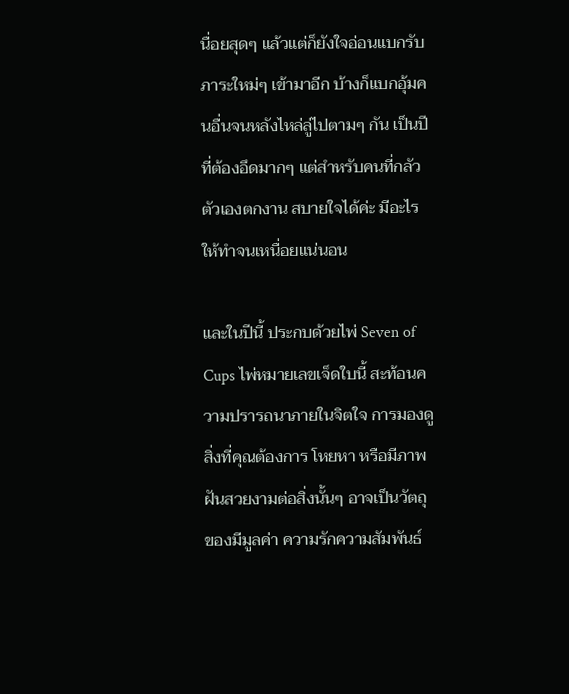นื่อยสุดๆ แล้วแต่ก็ยังใจอ่อนแบกรับภาระใหม่ๆ เข้ามาอีก บ้างก็แบกอุ้มคนอื่นจนหลังไหล่ลู่ไปตามๆ กัน เป็นปีที่ต้องอึดมากๆ แต่สำหรับคนที่กลัวตัวเองตกงาน สบายใจได้ค่ะ มีอะไรให้ทำจนเหนื่อยแน่นอน

และในปีนี้ ประกบด้วยไพ่ Seven of Cups ไพ่หมายเลขเจ็ดใบนี้ สะท้อนความปรารถนาภายในจิตใจ การมองดูสิ่งที่คุณต้องการ โหยหา หรือมีภาพฝันสวยงามต่อสิ่งนั้นๆ อาจเป็นวัตถุ ของมีมูลค่า ความรักความสัมพันธ์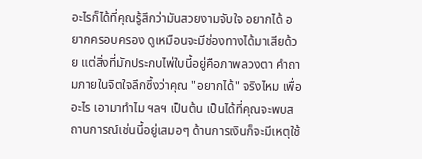อะไรก็ได้ที่คุณรู้สึกว่ามันสวยงามจับใจ อยากได้ อยากครอบครอง ดูเหมือนจะมีช่องทางได้มาเสียด้วย แต่สิ่งที่มักประกบไพ่ใบนี้อยู่คือภาพลวงตา คำถามภายในจิตใจลึกซึ้งว่าคุณ "อยากได้" จริงไหม เพื่ออะไร เอามาทำไม ฯลฯ เป็นต้น เป็นได้ที่คุณจะพบสถานการณ์เช่นนี้อยู่เสมอๆ ด้านการเงินก็จะมีเหตุใช้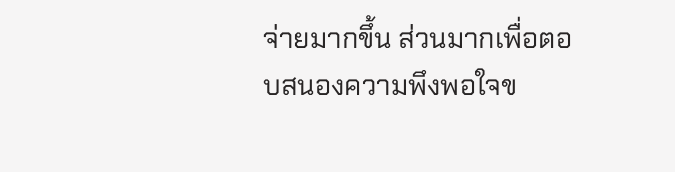จ่ายมากขึ้น ส่วนมากเพื่อตอบสนองความพึงพอใจข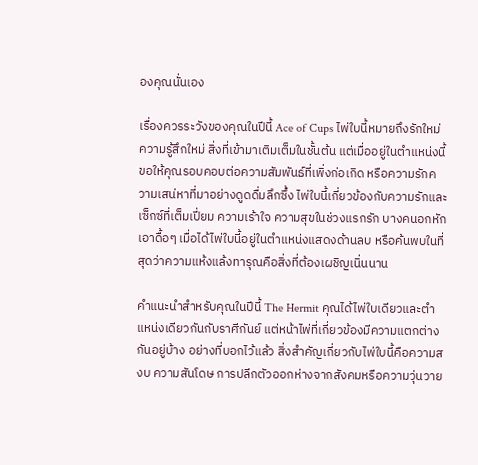องคุณนั่นเอง

เรื่องควรระวังของคุณในปีนี้ Ace of Cups ไพ่ใบนี้หมายถึงรักใหม่ ความรู้สึกใหม่ สิ่งที่เข้ามาเติมเต็มในชั้นต้น แต่เมื่ออยู่ในตำแหน่งนี้ ขอให้คุณรอบคอบต่อความสัมพันธ์ที่เพิ่งก่อเกิด หรือความรักความเสน่หาที่มาอย่างดูดดื่มลึกซึ้ง ไพ่ใบนี้เกี่ยวข้องกับความรักและเซ็กซ์ที่เต็มเปี่ยม ความเร้าใจ ความสุขในช่วงแรกรัก บางคนอกหักเอาดื้อๆ เมื่อได้ไพ่ใบนี้อยู่ในตำแหน่งแสดงด้านลบ หรือค้นพบในที่สุดว่าความแห้งแล้งทารุณคือสิ่งที่ต้องเผชิญเนิ่นนาน

คำแนะนำสำหรับคุณในปีนี้ The Hermit คุณได้ไพ่ใบเดียวและตำแหน่งเดียวกันกับราศีกันย์ แต่หน้าไพ่ที่เกี่ยวข้องมีความแตกต่างกันอยู่บ้าง อย่างที่บอกไว้แล้ว สิ่งสำคัญเกี่ยวกับไพ่ใบนี้คือความสงบ ความสันโดษ การปลีกตัวออกห่างจากสังคมหรือความวุ่นวาย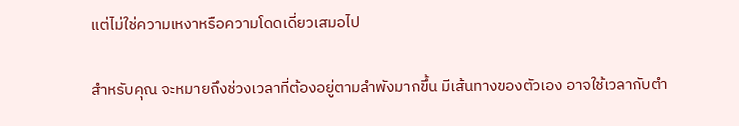แต่ไม่ใช่ความเหงาหรือความโดดเดี่ยวเสมอไป

สำหรับคุณ จะหมายถึงช่วงเวลาที่ต้องอยู่ตามลำพังมากขึ้น มีเส้นทางของตัวเอง อาจใช้เวลากับตำ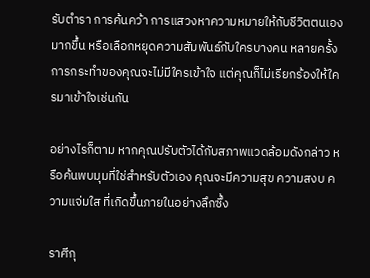รับตำรา การค้นคว้า การแสวงหาความหมายให้กับชีวิตตนเองมากขึ้น หรือเลือกหยุดความสัมพันธ์กับใครบางคน หลายครั้งการกระทำของคุณจะไม่มีใครเข้าใจ แต่คุณก็ไม่เรียกร้องให้ใครมาเข้าใจเช่นกัน

อย่างไรก็ตาม หากคุณปรับตัวได้กับสภาพแวดล้อมดังกล่าว หรือค้นพบมุมที่ใช่สำหรับตัวเอง คุณจะมีความสุข ความสงบ ความแจ่มใส ที่เกิดขึ้นภายในอย่างลึกซึ้ง

ราศีกุ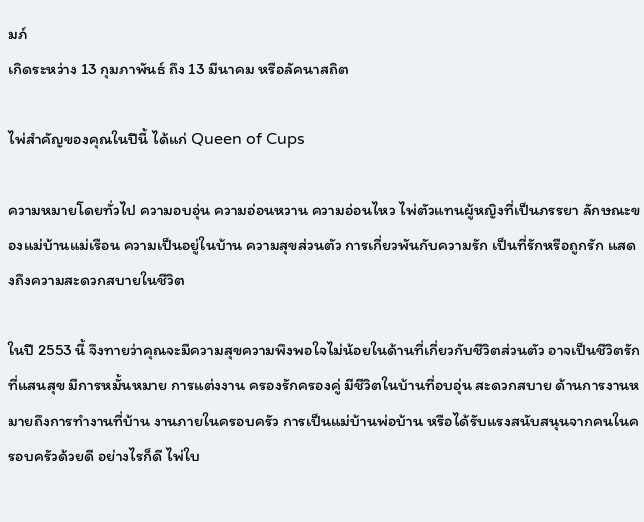มภ์
เกิดระหว่าง 13 กุมภาพันธ์ ถึง 13 มีนาคม หรือลัคนาสถิต

ไพ่สำคัญของคุณในปีนี้ ได้แก่ Queen of Cups

ความหมายโดยทั่วไป ความอบอุ่น ความอ่อนหวาน ความอ่อนไหว ไพ่ตัวแทนผู้หญิงที่เป็นภรรยา ลักษณะของแม่บ้านแม่เรือน ความเป็นอยู่ในบ้าน ความสุขส่วนตัว การเกี่ยวพันกับความรัก เป็นที่รักหรือถูกรัก แสดงถึงความสะดวกสบายในชีวิต

ในปี 2553 นี้ จึงทายว่าคุณจะมีความสุขความพึงพอใจไม่น้อยในด้านที่เกี่ยวกับชีวิตส่วนตัว อาจเป็นชีวิตรักที่แสนสุข มีการหมั้นหมาย การแต่งงาน ครองรักครองคู่ มีชีวิตในบ้านที่อบอุ่น สะดวกสบาย ด้านการงานหมายถึงการทำงานที่บ้าน งานภายในครอบครัว การเป็นแม่บ้านพ่อบ้าน หรือได้รับแรงสนับสนุนจากคนในครอบครัวด้วยดี อย่างไรก็ดี ไพ่ใบ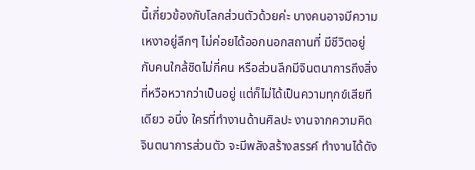นี้เกี่ยวข้องกับโลกส่วนตัวด้วยค่ะ บางคนอาจมีความเหงาอยู่ลึกๆ ไม่ค่อยได้ออกนอกสถานที่ มีชีวิตอยู่กับคนใกล้ชิดไม่กี่คน หรือส่วนลึกมีจินตนาการถึงสิ่งที่หวือหวากว่าเป็นอยู่ แต่ก็ไม่ได้เป็นความทุกข์เสียทีเดียว อนึ่ง ใครที่ทำงานด้านศิลปะ งานจากความคิดจินตนาการส่วนตัว จะมีพลังสร้างสรรค์ ทำงานได้ดัง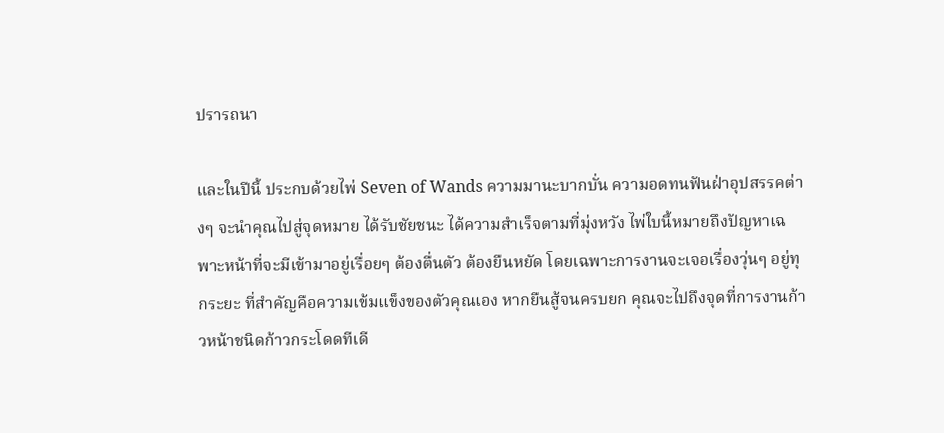ปรารถนา

และในปีนี้ ประกบด้วยไพ่ Seven of Wands ความมานะบากบั่น ความอดทนฟันฝ่าอุปสรรคต่างๆ จะนำคุณไปสู่จุดหมาย ได้รับชัยชนะ ได้ความสำเร็จตามที่มุ่งหวัง ไพ่ใบนี้หมายถึงปัญหาเฉพาะหน้าที่จะมีเข้ามาอยู่เรื่อยๆ ต้องตื่นตัว ต้องยืนหยัด โดยเฉพาะการงานจะเจอเรื่องวุ่นๆ อยู่ทุกระยะ ที่สำคัญคือความเข้มแข็งของตัวคุณเอง หากยืนสู้จนครบยก คุณจะไปถึงจุดที่การงานก้าวหน้าชนิดก้าวกระโดดทีเดี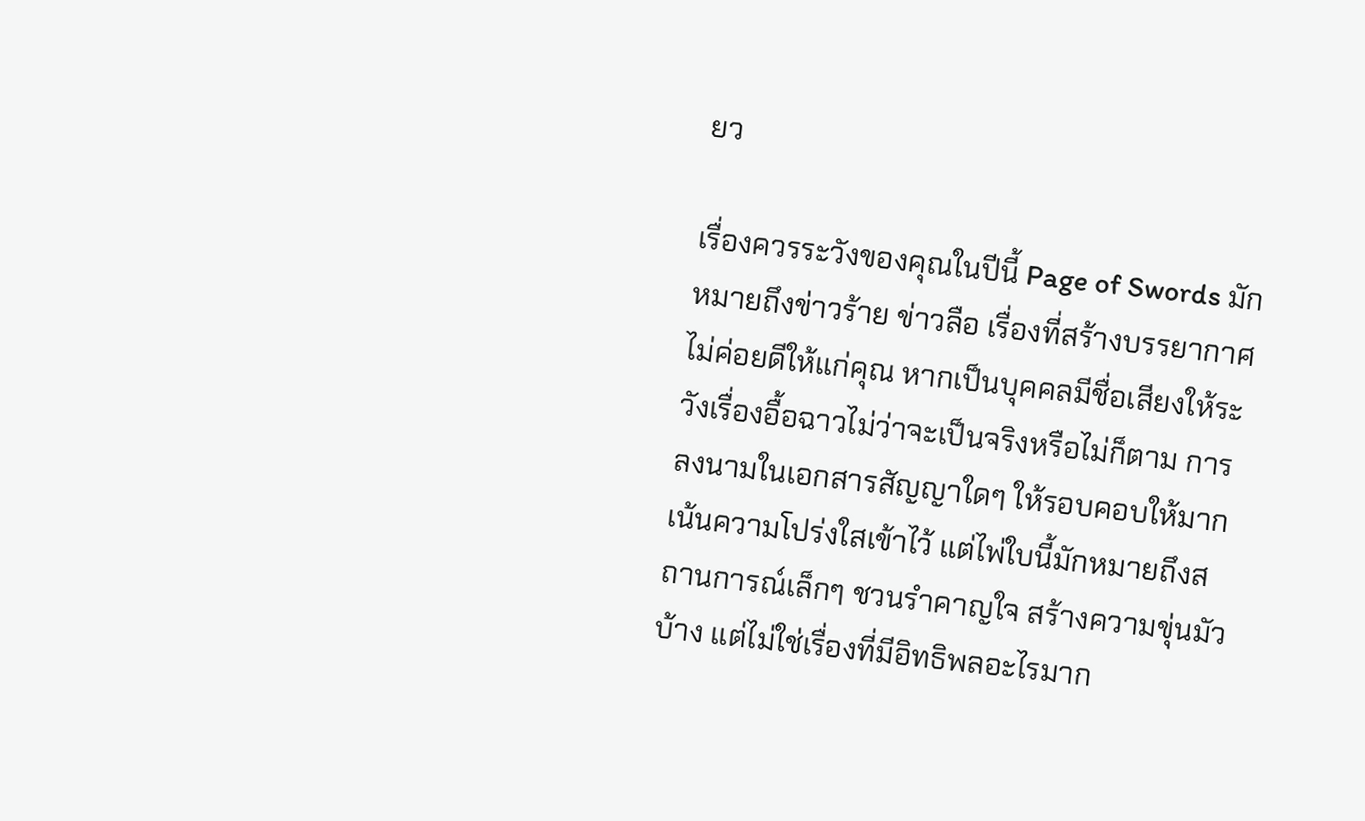ยว

เรื่องควรระวังของคุณในปีนี้ Page of Swords มักหมายถึงข่าวร้าย ข่าวลือ เรื่องที่สร้างบรรยากาศไม่ค่อยดีให้แก่คุณ หากเป็นบุคคลมีชื่อเสียงให้ระวังเรื่องอื้อฉาวไม่ว่าจะเป็นจริงหรือไม่ก็ตาม การลงนามในเอกสารสัญญาใดๆ ให้รอบคอบให้มาก เน้นความโปร่งใสเข้าไว้ แต่ไพ่ใบนี้มักหมายถึงสถานการณ์เล็กๆ ชวนรำคาญใจ สร้างความขุ่นมัวบ้าง แต่ไม่ใช่เรื่องที่มีอิทธิพลอะไรมาก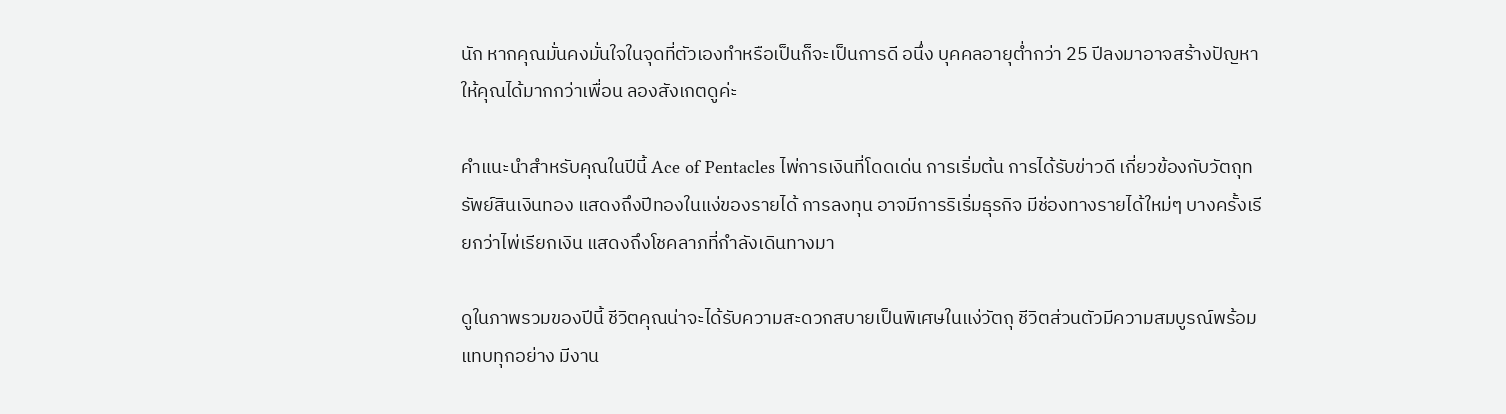นัก หากคุณมั่นคงมั่นใจในจุดที่ตัวเองทำหรือเป็นก็จะเป็นการดี อนึ่ง บุคคลอายุต่ำกว่า 25 ปีลงมาอาจสร้างปัญหาให้คุณได้มากกว่าเพื่อน ลองสังเกตดูค่ะ

คำแนะนำสำหรับคุณในปีนี้ Ace of Pentacles ไพ่การเงินที่โดดเด่น การเริ่มต้น การได้รับข่าวดี เกี่ยวข้องกับวัตถุทรัพย์สินเงินทอง แสดงถึงปีทองในแง่ของรายได้ การลงทุน อาจมีการริเริ่มธุรกิจ มีช่องทางรายได้ใหม่ๆ บางครั้งเรียกว่าไพ่เรียกเงิน แสดงถึงโชคลาภที่กำลังเดินทางมา

ดูในภาพรวมของปีนี้ ชีวิตคุณน่าจะได้รับความสะดวกสบายเป็นพิเศษในแง่วัตถุ ชีวิตส่วนตัวมีความสมบูรณ์พร้อมแทบทุกอย่าง มีงาน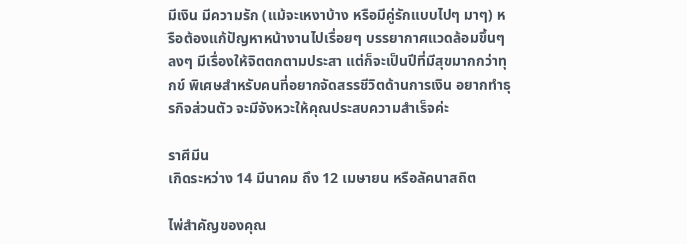มีเงิน มีความรัก (แม้จะเหงาบ้าง หรือมีคู่รักแบบไปๆ มาๆ) หรือต้องแก้ปัญหาหน้างานไปเรื่อยๆ บรรยากาศแวดล้อมขึ้นๆ ลงๆ มีเรื่องให้จิตตกตามประสา แต่ก็จะเป็นปีที่มีสุขมากกว่าทุกข์ พิเศษสำหรับคนที่อยากจัดสรรชีวิตด้านการเงิน อยากทำธุรกิจส่วนตัว จะมีจังหวะให้คุณประสบความสำเร็จค่ะ

ราศีมีน
เกิดระหว่าง 14 มีนาคม ถึง 12 เมษายน หรือลัคนาสถิต

ไพ่สำคัญของคุณ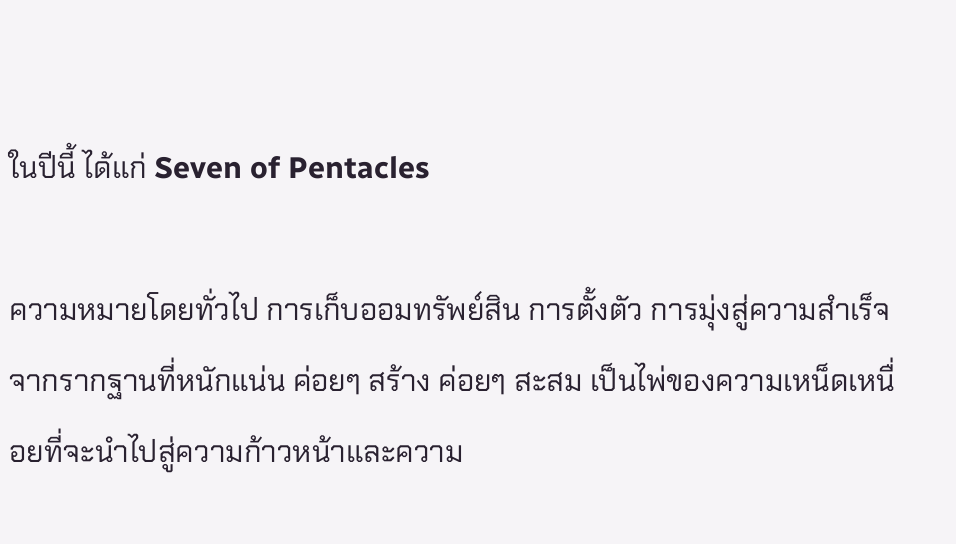ในปีนี้ ได้แก่ Seven of Pentacles

ความหมายโดยทั่วไป การเก็บออมทรัพย์สิน การตั้งตัว การมุ่งสู่ความสำเร็จจากรากฐานที่หนักแน่น ค่อยๆ สร้าง ค่อยๆ สะสม เป็นไพ่ของความเหน็ดเหนื่อยที่จะนำไปสู่ความก้าวหน้าและความ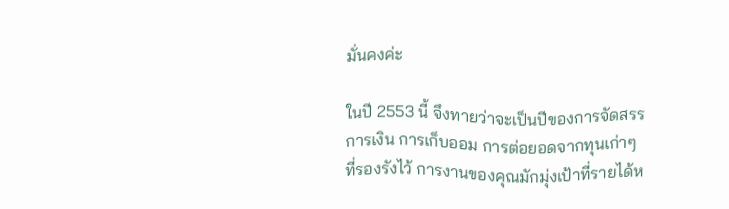มั่นคงค่ะ

ในปี 2553 นี้ จึงทายว่าจะเป็นปีของการจัดสรรการเงิน การเก็บออม การต่อยอดจากทุนเก่าๆ ที่รองรังไว้ การงานของคุณมักมุ่งเป้าที่รายได้ห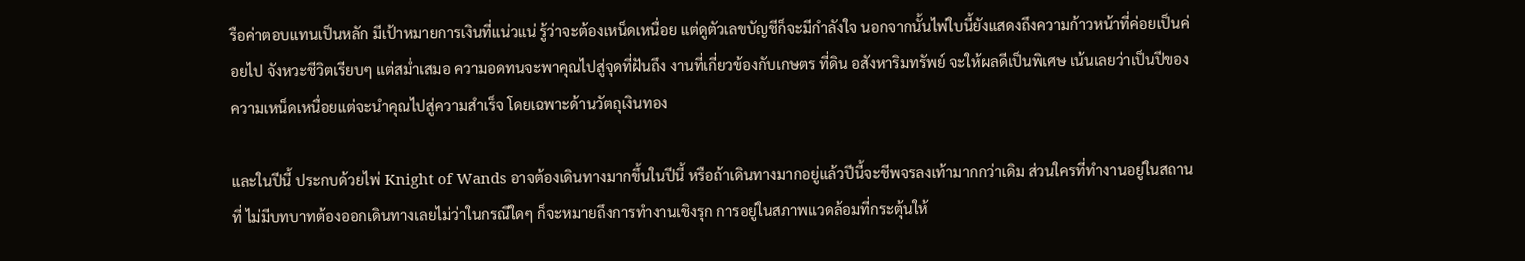รือค่าตอบแทนเป็นหลัก มีเป้าหมายการเงินที่แน่วแน่ รู้ว่าจะต้องเหน็ดเหนื่อย แต่ดูตัวเลขบัญชีก็จะมีกำลังใจ นอกจากนั้นไพ่ใบนี้ยังแสดงถึงความก้าวหน้าที่ค่อยเป็นค่อยไป จังหวะชีวิตเรียบๆ แต่สม่ำเสมอ ความอดทนจะพาคุณไปสู่จุดที่ฝันถึง งานที่เกี่ยวข้องกับเกษตร ที่ดิน อสังหาริมทรัพย์ จะให้ผลดีเป็นพิเศษ เน้นเลยว่าเป็นปีของความเหน็ดเหนื่อยแต่จะนำคุณไปสู่ความสำเร็จ โดยเฉพาะด้านวัตถุเงินทอง

และในปีนี้ ประกบด้วยไพ่ Knight of Wands อาจต้องเดินทางมากขึ้นในปีนี้ หรือถ้าเดินทางมากอยู่แล้วปีนี้จะชีพจรลงเท้ามากกว่าเดิม ส่วนใครที่ทำงานอยู่ในสถานที่ ไม่มีบทบาทต้องออกเดินทางเลยไม่ว่าในกรณีใดๆ ก็จะหมายถึงการทำงานเชิงรุก การอยู่ในสภาพแวดล้อมที่กระตุ้นให้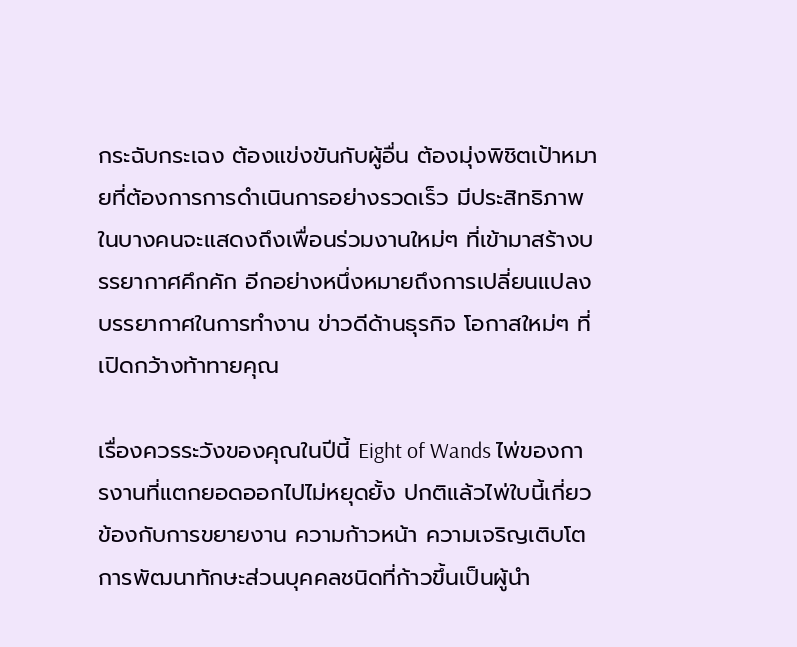กระฉับกระเฉง ต้องแข่งขันกับผู้อื่น ต้องมุ่งพิชิตเป้าหมายที่ต้องการการดำเนินการอย่างรวดเร็ว มีประสิทธิภาพ ในบางคนจะแสดงถึงเพื่อนร่วมงานใหม่ๆ ที่เข้ามาสร้างบรรยากาศคึกคัก อีกอย่างหนึ่งหมายถึงการเปลี่ยนแปลงบรรยากาศในการทำงาน ข่าวดีด้านธุรกิจ โอกาสใหม่ๆ ที่เปิดกว้างท้าทายคุณ

เรื่องควรระวังของคุณในปีนี้ Eight of Wands ไพ่ของการงานที่แตกยอดออกไปไม่หยุดยั้ง ปกติแล้วไพ่ใบนี้เกี่ยวข้องกับการขยายงาน ความก้าวหน้า ความเจริญเติบโต การพัฒนาทักษะส่วนบุคคลชนิดที่ก้าวขึ้นเป็นผู้นำ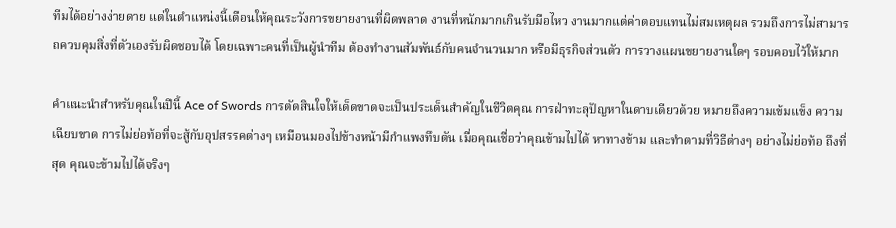ทีมได้อย่างง่ายดาย แต่ในตำแหน่งนี้เตือนให้คุณระวังการขยายงานที่ผิดพลาด งานที่หนักมากเกินรับมือไหว งานมากแต่ค่าตอบแทนไม่สมเหตุผล รวมถึงการไม่สามารถควบคุมสิ่งที่ตัวเองรับผิดชอบได้ โดยเฉพาะคนที่เป็นผู้นำทีม ต้องทำงานสัมพันธ์กับคนจำนวนมาก หรือมีธุรกิจส่วนตัว การวางแผนขยายงานใดๆ รอบคอบไว้ให้มาก

คำแนะนำสำหรับคุณในปีนี้ Ace of Swords การตัดสินใจให้เด็ดขาดจะเป็นประเด็นสำคัญในชีวิตคุณ การฝ่าทะลุปัญหาในดาบเดียวด้วย หมายถึงความเข้มแข็ง ความเฉียบขาด การไม่ย่อท้อที่จะสู้กับอุปสรรคต่างๆ เหมือนมองไปข้างหน้ามีกำแพงทึบตัน เมื่อคุณเชื่อว่าคุณข้ามไปได้ หาทางข้าม และทำตามที่วิธีต่างๆ อย่างไม่ย่อท้อ ถึงที่สุด คุณจะข้ามไปได้จริงๆ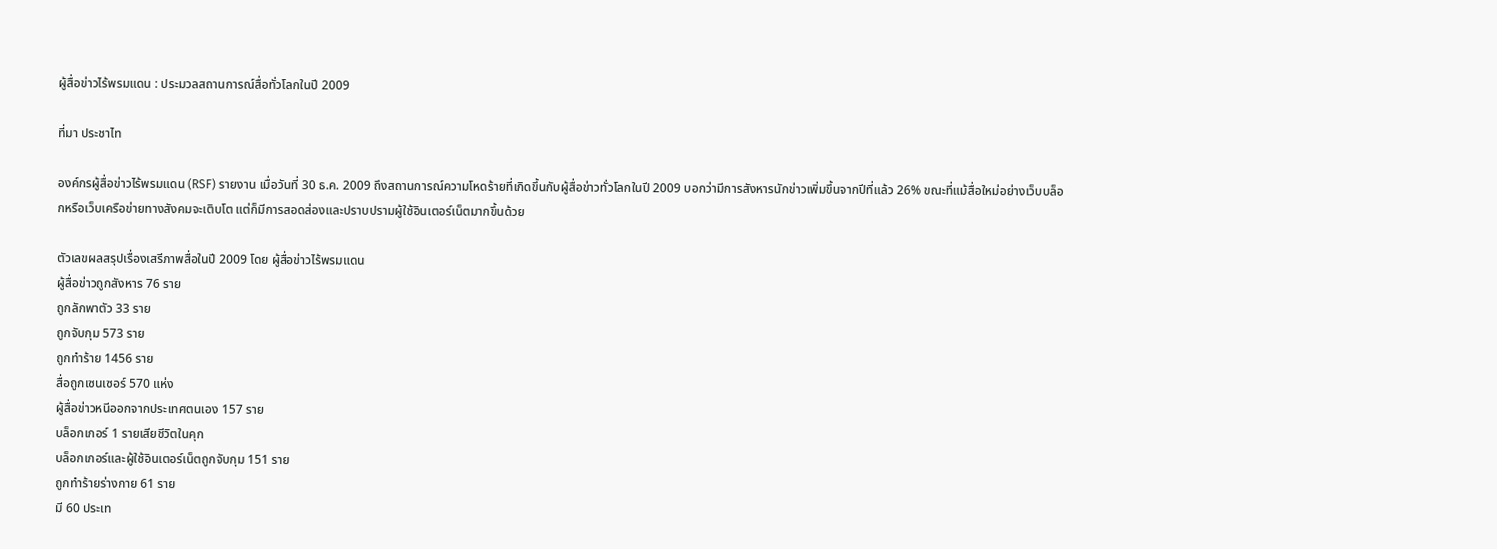ผู้สื่อข่าวไร้พรมแดน : ประมวลสถานการณ์สื่อทั่วโลกในปี 2009

ที่มา ประชาไท

องค์กรผู้สื่อข่าวไร้พรมแดน (RSF) รายงาน เมื่อวันที่ 30 ธ.ค. 2009 ถึงสถานการณ์ความโหดร้ายที่เกิดขึ้นกับผู้สื่อข่าวทั่วโลกในปี 2009 บอกว่ามีการสังหารนักข่าวเพิ่มขึ้นจากปีที่แล้ว 26% ขณะที่แม้สื่อใหม่อย่างเว็บบล็อกหรือเว็บเครือข่ายทางสังคมจะเติบโต แต่ก็มีการสอดส่องและปราบปรามผู้ใช้อินเตอร์เน็ตมากขึ้นด้วย

ตัวเลขผลสรุปเรื่องเสรีภาพสื่อในปี 2009 โดย ผู้สื่อข่าวไร้พรมแดน
ผู้สื่อข่าวถูกสังหาร 76 ราย
ถูกลักพาตัว 33 ราย
ถูกจับกุม 573 ราย
ถูกทำร้าย 1456 ราย
สื่อถูกเซนเซอร์ 570 แห่ง
ผู้สื่อข่าวหนีออกจากประเทศตนเอง 157 ราย
บล็อกเกอร์ 1 รายเสียชีวิตในคุก
บล็อกเกอร์และผู้ใช้อินเตอร์เน็ตถูกจับกุม 151 ราย
ถูกทำร้ายร่างกาย 61 ราย
มี 60 ประเท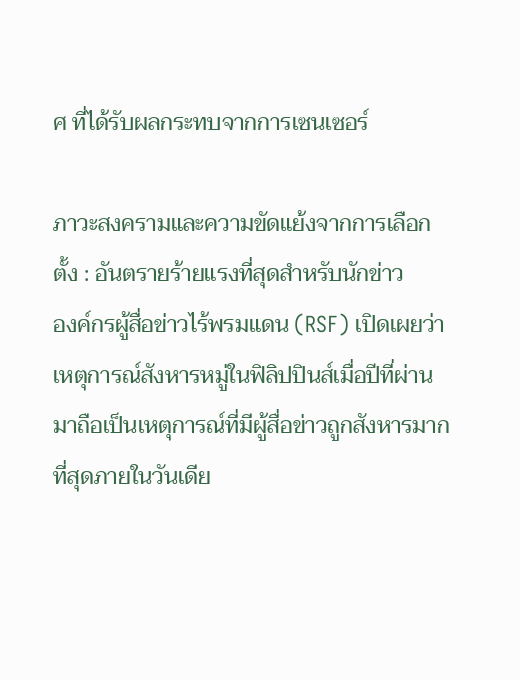ศ ที่ได้รับผลกระทบจากการเซนเซอร์

ภาวะสงครามและความขัดแย้งจากการเลือกตั้ง : อันตรายร้ายแรงที่สุดสำหรับนักข่าว
องค์กรผู้สื่อข่าวไร้พรมแดน (RSF) เปิดเผยว่า เหตุการณ์สังหารหมู่ในฟิลิปปินส์เมื่อปีที่ผ่านมาถือเป็นเหตุการณ์ที่มีผู้สื่อข่าวถูกสังหารมากที่สุดภายในวันเดีย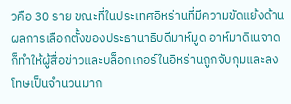วคือ 30 ราย ขณะที่ในประเทศอิหร่านที่มีความขัดแย้งด้านผลการเลือกตั้งของประธานาธิบดีมาห์มูด อาห์มาดิเนจาด ก็ทำให้ผู้สื่อข่าวและบล็อกเกอร์ในอิหร่านถูกจับกุมและลงโทษเป็นจำนวนมาก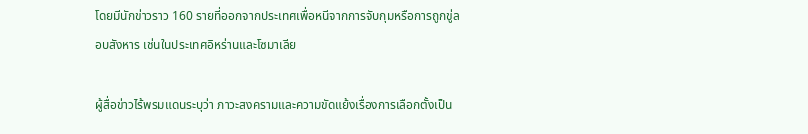โดยมีนักข่าวราว 160 รายที่ออกจากประเทศเพื่อหนีจากการจับกุมหรือการถูกขู่ลอบสังหาร เช่นในประเทศอิหร่านและโซมาเลีย

ผู้สื่อข่าวไร้พรมแดนระบุว่า ภาวะสงครามและความขัดแย้งเรื่องการเลือกตั้งเป็น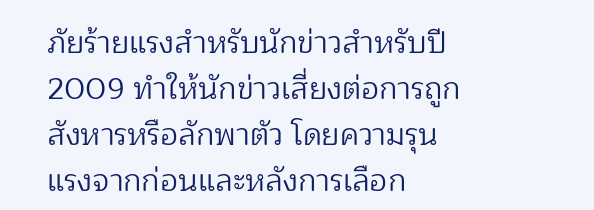ภัยร้ายแรงสำหรับนักข่าวสำหรับปี 2009 ทำให้นักข่าวเสี่ยงต่อการถูกสังหารหรือลักพาตัว โดยความรุนแรงจากก่อนและหลังการเลือก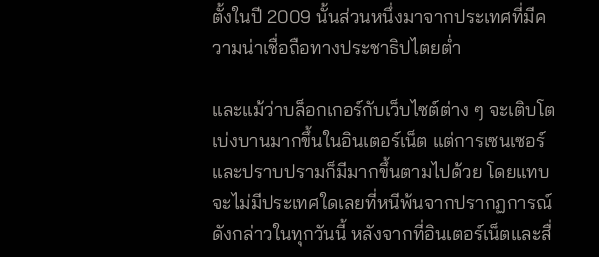ตั้งในปี 2009 นั้นส่วนหนึ่งมาจากประเทศที่มีความน่าเชื่อถือทางประชาธิปไตยต่ำ

และแม้ว่าบล็อกเกอร์กับเว็บไซต์ต่าง ๆ จะเติบโตเบ่งบานมากขึ้นในอินเตอร์เน็ต แต่การเซนเซอร์และปราบปรามก็มีมากขึ้นตามไปด้วย โดยแทบจะไม่มีประเทศใดเลยที่หนีพ้นจากปรากฏการณ์ดังกล่าวในทุกวันนี้ หลังจากที่อินเตอร์เน็ตและสื่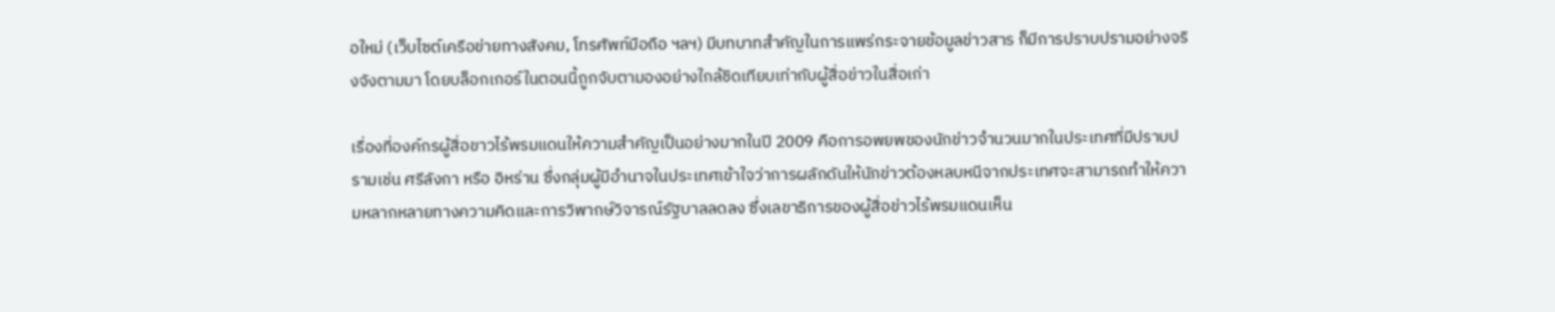อใหม่ (เว็บไซต์เครือข่ายทางสังคม, โทรศัพท์มือถือ ฯลฯ) มีบทบาทสำคัญในการแพร่กระจายข้อมูลข่าวสาร ก็มีการปราบปรามอย่างจริงจังตามมา โดยบล็อกเกอร์ในตอนนี้ถูกจับตามองอย่างใกล้ชิดเทียบเท่ากับผู้สื่อข่าวในสื่อเก่า

เรื่องที่องค์กรผู้สื่อขาวไร้พรมแดนให้ความสำคัญเป็นอย่างมากในปี 2009 คือการอพยพของนักข่าวจำนวนมากในประเทศที่มีปราบปรามเช่น ศรีลังกา หรือ อิหร่าน ซึ่งกลุ่มผู้มีอำนาจในประเทศเข้าใจว่าการผลักดันให้นักข่าวต้องหลบหนีจากประเทศจะสามารถทำให้ความหลากหลายทางความคิดและการวิพากษ์วิจารณ์รัฐบาลลดลง ซึ่งเลขาธิการของผู้สื่อข่าวไร้พรมแดนเห็น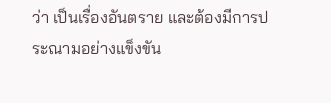ว่า เป็นเรื่องอันตราย และต้องมีการประณามอย่างแข็งขัน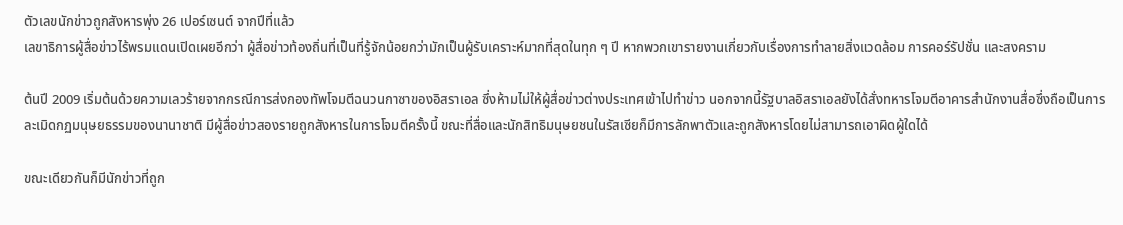ตัวเลขนักข่าวถูกสังหารพุ่ง 26 เปอร์เซนต์ จากปีที่แล้ว
เลขาธิการผู้สื่อข่าวไร้พรมแดนเปิดเผยอีกว่า ผู้สื่อข่าวท้องถิ่นที่เป็นที่รู้จักน้อยกว่ามักเป็นผู้รับเคราะห์มากที่สุดในทุก ๆ ปี หากพวกเขารายงานเกี่ยวกับเรื่องการทำลายสิ่งแวดล้อม การคอร์รัปชั่น และสงคราม

ต้นปี 2009 เริ่มต้นด้วยความเลวร้ายจากกรณีการส่งกองทัพโจมตีฉนวนกาซาของอิสราเอล ซึ่งห้ามไม่ให้ผู้สื่อข่าวต่างประเทศเข้าไปทำข่าว นอกจากนี้รัฐบาลอิสราเอลยังได้สั่งทหารโจมตีอาคารสำนักงานสื่อซึ่งถือเป็นการละเมิดกฏมนุษยธรรมของนานาชาติ มีผู้สื่อข่าวสองรายถูกสังหารในการโจมตีครั้งนี้ ขณะที่สื่อและนักสิทธิมนุษยชนในรัสเซียก็มีการลักพาตัวและถูกสังหารโดยไม่สามารถเอาผิดผู้ใดได้

ขณะเดียวกันก็มีนักข่าวที่ถูก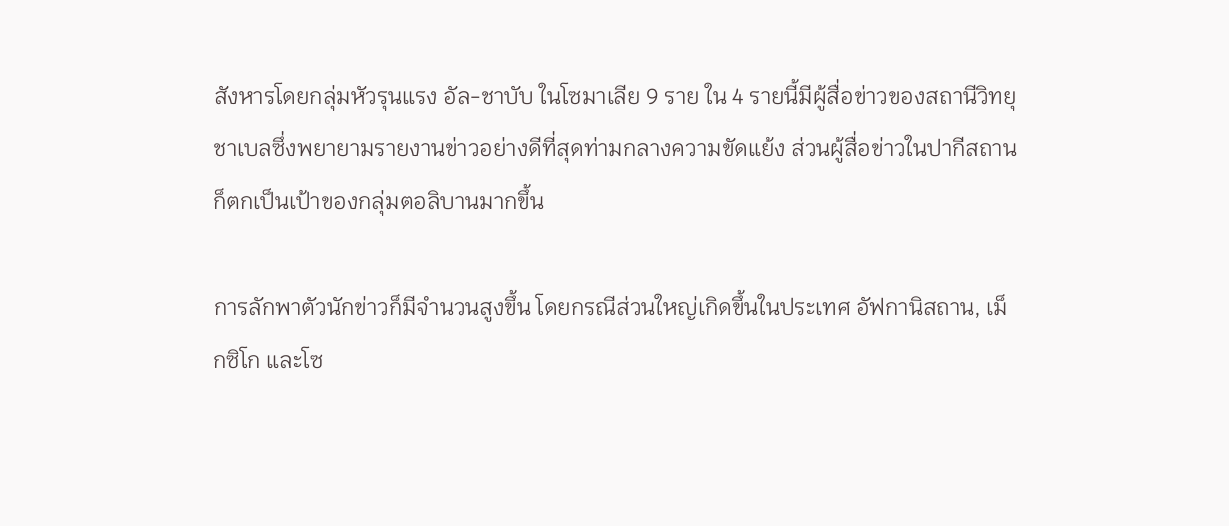สังหารโดยกลุ่มหัวรุนแรง อัล-ชาบับ ในโซมาเลีย 9 ราย ใน 4 รายนี้มีผู้สื่อข่าวของสถานีวิทยุชาเบลซึ่งพยายามรายงานข่าวอย่างดีที่สุดท่ามกลางความขัดแย้ง ส่วนผู้สื่อข่าวในปากีสถานก็ตกเป็นเป้าของกลุ่มตอลิบานมากขึ้น

การลักพาตัวนักข่าวก็มีจำนวนสูงขึ้น โดยกรณีส่วนใหญ่เกิดขึ้นในประเทศ อัฟกานิสถาน, เม็กซิโก และโซ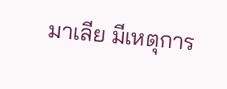มาเลีย มีเหตุการ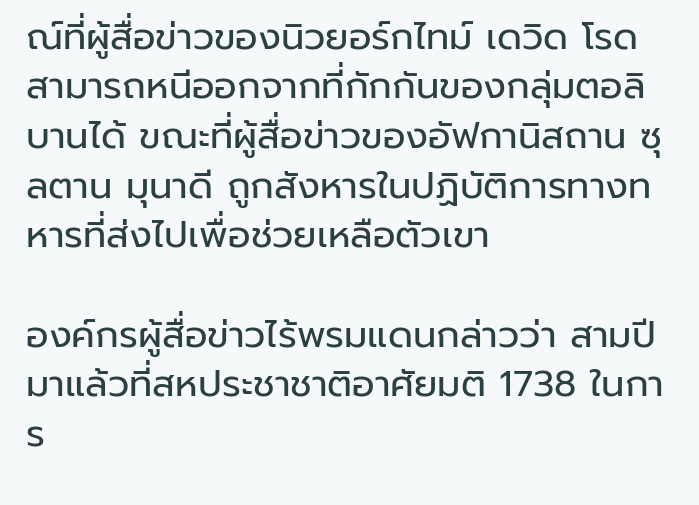ณ์ที่ผู้สื่อข่าวของนิวยอร์กไทม์ เดวิด โรด สามารถหนีออกจากที่กักกันของกลุ่มตอลิบานได้ ขณะที่ผู้สื่อข่าวของอัฟกานิสถาน ซุลตาน มุนาดี ถูกสังหารในปฏิบัติการทางทหารที่ส่งไปเพื่อช่วยเหลือตัวเขา

องค์กรผู้สื่อข่าวไร้พรมแดนกล่าวว่า สามปีมาแล้วที่สหประชาชาติอาศัยมติ 1738 ในการ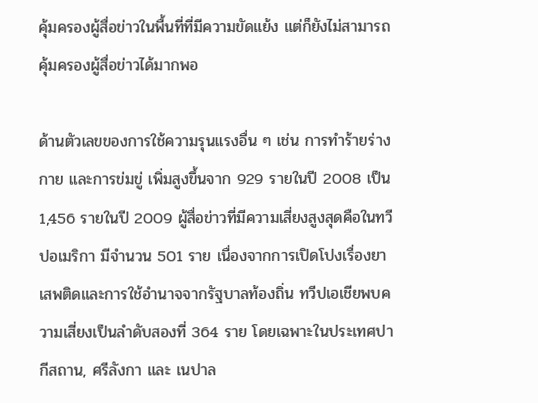คุ้มครองผู้สื่อข่าวในพื้นที่ที่มีความขัดแย้ง แต่ก็ยังไม่สามารถคุ้มครองผู้สื่อข่าวได้มากพอ

ด้านตัวเลขของการใช้ความรุนแรงอื่น ๆ เช่น การทำร้ายร่างกาย และการข่มขู่ เพิ่มสูงขึ้นจาก 929 รายในปี 2008 เป็น 1,456 รายในปี 2009 ผู้สื่อข่าวที่มีความเสี่ยงสูงสุดคือในทวีปอเมริกา มีจำนวน 501 ราย เนื่องจากการเปิดโปงเรื่องยาเสพติดและการใช้อำนาจจากรัฐบาลท้องถิ่น ทวีปเอเชียพบความเสี่ยงเป็นลำดับสองที่ 364 ราย โดยเฉพาะในประเทศปากีสถาน, ศรีลังกา และ เนปาล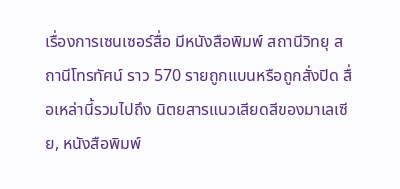เรื่องการเซนเซอร์สื่อ มีหนังสือพิมพ์ สถานีวิทยุ สถานีโทรทัศน์ ราว 570 รายถูกแบนหรือถูกสั่งปิด สื่อเหล่านี้รวมไปถึง นิตยสารแนวเสียดสีของมาเลเซีย, หนังสือพิมพ์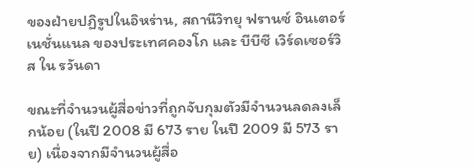ของฝ่ายปฏิรูปในอิหร่าน, สถานีวิทยุ ฟรานซ์ อินเตอร์เนชั่นแนล ของประเทศคองโก และ บีบีซี เวิร์ดเซอร์วิส ใน รวันดา

ขณะที่จำนวนผู้สื่อข่าวที่ถูกจับกุมตัวมีจำนวนลดลงเล็กน้อย (ในปี 2008 มี 673 ราย ในปี 2009 มี 573 ราย) เนื่องจากมีจำนวนผู้สื่อ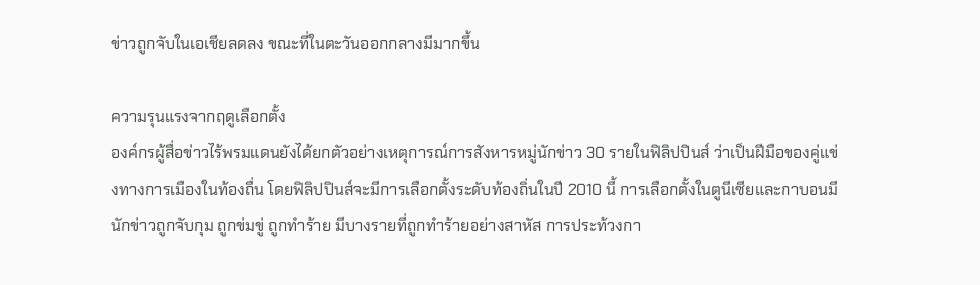ข่าวถูกจับในเอเชียลดลง ขณะที่ในตะวันออกกลางมีมากขึ้น

ความรุนแรงจากฤดูเลือกตั้ง
องค์กรผู้สื่อข่าวไร้พรมแดนยังได้ยกตัวอย่างเหตุการณ์การสังหารหมู่นักข่าว 30 รายในฟิลิปปินส์ ว่าเป็นฝีมือของคู่แข่งทางการเมืองในท้องถื่น โดยฟิลิปปินส์จะมีการเลือกตั้งระดับท้องถิ่นในปี 2010 นี้ การเลือกตั้งในตูนีเซียและกาบอนมีนักข่าวถูกจับกุม ถูกข่มขู่ ถูกทำร้าย มีบางรายที่ถูกทำร้ายอย่างสาหัส การประท้วงกา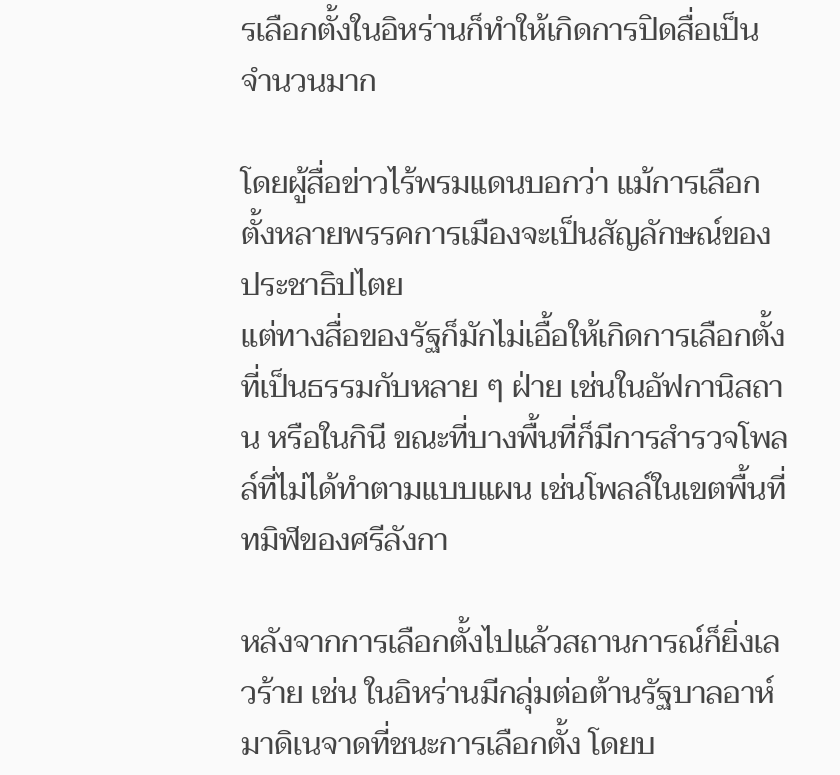รเลือกตั้งในอิหร่านก็ทำให้เกิดการปิดสื่อเป็นจำนวนมาก

โดยผู้สื่อข่าวไร้พรมแดนบอกว่า แม้การเลือกตั้งหลายพรรคการเมืองจะเป็นสัญลักษณ์ของประชาธิปไตย
แต่ทางสื่อของรัฐก็มักไม่เอื้อให้เกิดการเลือกตั้งที่เป็นธรรมกับหลาย ๆ ฝ่าย เช่นในอัฟกานิสถาน หรือในกินี ขณะที่บางพื้นที่ก็มีการสำรวจโพลล์ที่ไม่ได้ทำตามแบบแผน เช่นโพลล์ในเขตพื้นที่ทมิฬของศรีลังกา

หลังจากการเลือกตั้งไปแล้วสถานการณ์ก็ยิ่งเลวร้าย เช่น ในอิหร่านมีกลุ่มต่อต้านรัฐบาลอาห์มาดิเนจาดที่ชนะการเลือกตั้ง โดยบ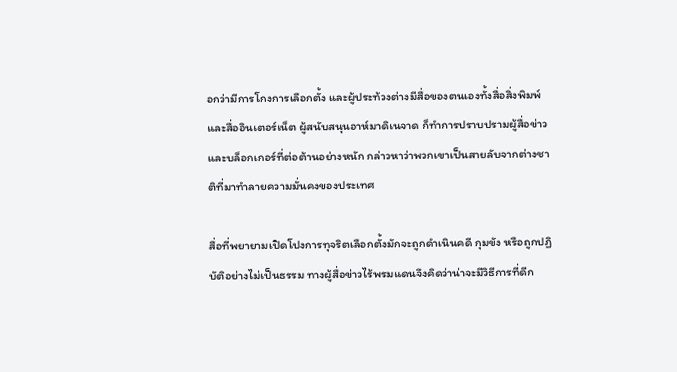อกว่ามีการโกงการเลือกตั้ง และผู้ประท้วงต่างมีสื่อของตนเองทั้งสื่อสิ่งพิมพ์และสื่ออินเตอร์เน็ต ผู้สนับสนุนอาห์มาดิเนจาด ก็ทำการปราบปรามผู้สื่อข่าวและบล็อกเกอร์ที่ต่อต้านอย่างหนัก กล่าวหาว่าพวกเขาเป็นสายลับจากต่างชาติที่มาทำลายความมั่นคงของประเทศ

สื่อที่พยายามเปิดโปงการทุจริตเลือกตั้งมักจะถูกดำเนินคดี กุมขัง หรือถูกปฏิบัติอย่างไม่เป็นธรรม ทางผู้สื่อข่าวไร้พรมแดนจึงคิดว่าน่าจะมีวิธีการที่ดีก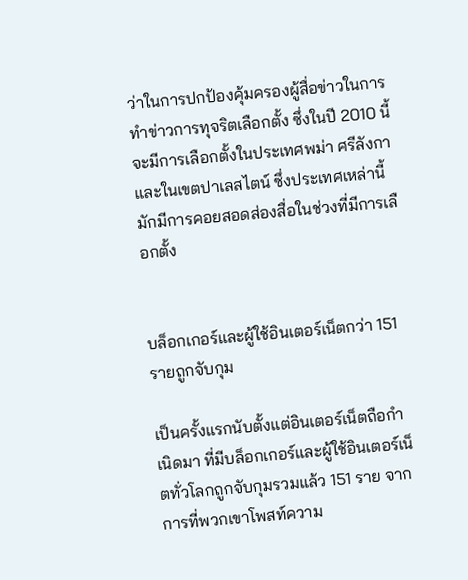ว่าในการปกป้องคุ้มครองผู้สื่อข่าวในการทำข่าวการทุจริตเลือกตั้ง ซึ่งในปี 2010 นี้จะมีการเลือกตั้งในประเทศพม่า ศรีลังกา และในเขตปาเลสไตน์ ซึ่งประเทศเหล่านี้มักมีการคอยสอดส่องสื่อในช่วงที่มีการเลือกตั้ง


บล็อกเกอร์และผู้ใช้อินเตอร์เน็ตกว่า 151 รายถูกจับกุม

เป็นครั้งแรกนับตั้งแต่อินเตอร์เน็ตถือกำเนิดมา ที่มีบล็อกเกอร์และผู้ใช้อินเตอร์เน็ตทั่วโลกถูกจับกุมรวมแล้ว 151 ราย จากการที่พวกเขาโพสท์ความ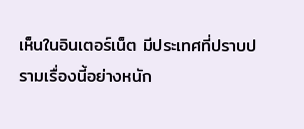เห็นในอินเตอร์เน็ต มีประเทศที่ปราบปรามเรื่องนี้อย่างหนัก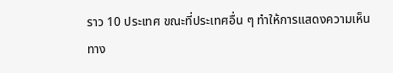ราว 10 ประเทศ ขณะที่ประเทศอื่น ๆ ทำให้การแสดงความเห็นทาง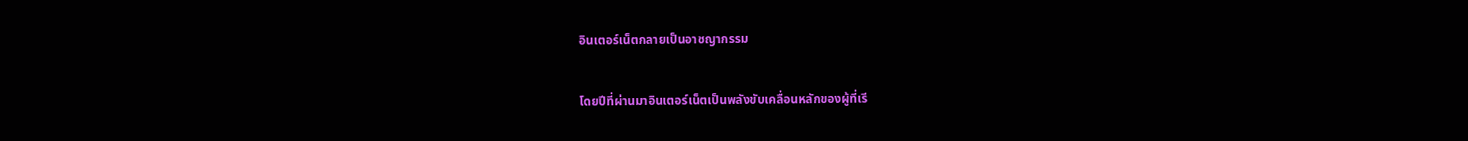อินเตอร์เน็ตกลายเป็นอาชญากรรม

โดยปีที่ผ่านมาอินเตอร์เน็ตเป็นพลังขับเคลื่อนหลักของผู้ที่เรี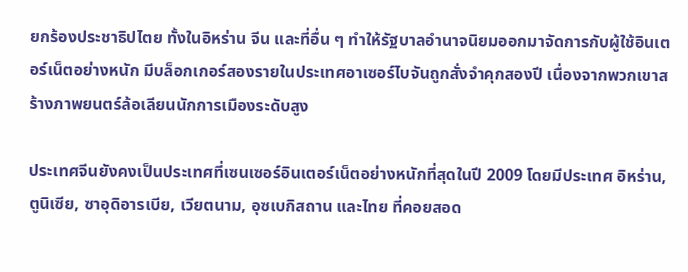ยกร้องประชาธิปไตย ทั้งในอิหร่าน จีน และที่อื่น ๆ ทำให้รัฐบาลอำนาจนิยมออกมาจัดการกับผู้ใช้อินเตอร์เน็ตอย่างหนัก มีบล็อกเกอร์สองรายในประเทศอาเซอร์ไบจันถูกสั่งจำคุกสองปี เนื่องจากพวกเขาสร้างภาพยนตร์ล้อเลียนนักการเมืองระดับสูง

ประเทศจีนยังคงเป็นประเทศที่เซนเซอร์อินเตอร์เน็ตอย่างหนักที่สุดในปี 2009 โดยมีประเทศ อิหร่าน, ตูนิเซีย, ซาอุดิอารเบีย, เวียตนาม, อุซเบกิสถาน และไทย ที่คอยสอด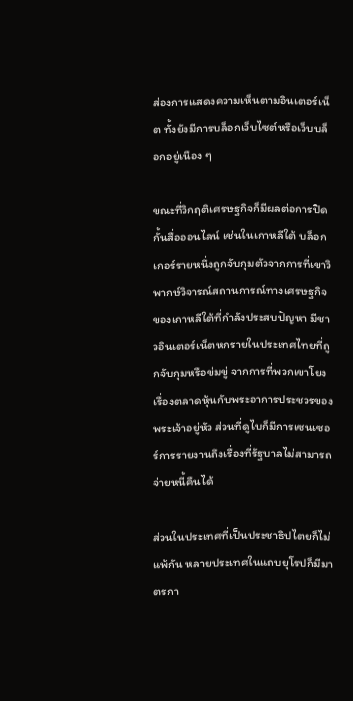ส่องการแสดงความเห็นตามอินเตอร์เน็ต ทั้งยังมีการบล็อกเว็บไซต์หรือเว็บบล็อกอยู่เนือง ๆ

ขณะที่วิกฤติเศรษฐกิจก็มีผลต่อการปิดกั้นสื่อออนไลน์ เช่นในเกาหลีใต้ บล็อกเกอร์รายหนึ่งถูกจับกุมตัวจากการที่เขาวิพากษ์วิจารณ์สถานการณ์ทางเศรษฐกิจของเกาหลีใต้ที่กำลังประสบปัญหา มีชาวอินเตอร์เน็ตหกรายในประเทศไทยที่ถูกจับกุมหรือข่มขู่ จากการที่พวกเขาโยงเรื่องตลาดหุ้นกับพระอาการประชวรของพระเจ้าอยู่หัว ส่วนที่ดูไบก็มีการเซนเซอร์การรายงานถึงเรื่องที่รัฐบาลไม่สามารถจ่ายหนี้คืนได้

ส่วนในประเทศที่เป็นประชาธิปไตยก็ไม่แพ้กัน หลายประเทศในแถบยุโรปก็มีมาตรกา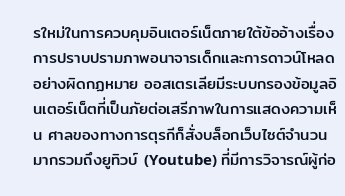รใหม่ในการควบคุมอินเตอร์เน็ตภายใต้ข้ออ้างเรื่องการปราบปรามภาพอนาจารเด็กและการดาวน์โหลดอย่างผิดกฏหมาย ออสเตรเลียมีระบบกรองข้อมูลอินเตอร์เน็ตที่เป็นภัยต่อเสรีภาพในการแสดงความเห็น ศาลของทางการตุรกีก็สั่งบล็อกเว็บไซต์จำนวนมากรวมถึงยูทิวบ์ (Youtube) ที่มีการวิจารณ์ผู้ก่อ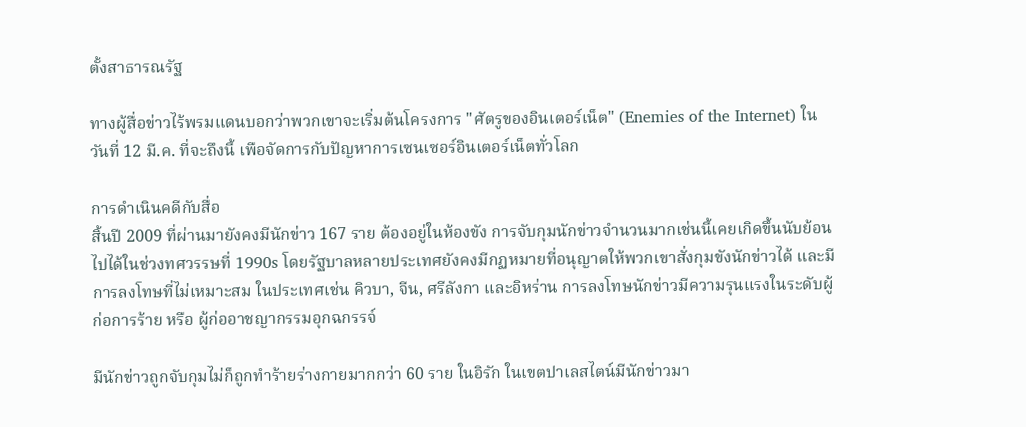ตั้งสาธารณรัฐ

ทางผู้สื่อข่าวไร้พรมแดนบอกว่าพวกเขาจะเริ่มต้นโครงการ "ศัตรูของอินเตอร์เน็ต" (Enemies of the Internet) ในวันที่ 12 มี.ค. ที่จะถึงนี้ เพือจัดการกับปัญหาการเซนเซอร์อินเตอร์เน็ตทั่วโลก

การดำเนินคดีกับสื่อ
สิ้นปี 2009 ที่ผ่านมายังคงมีนักข่าว 167 ราย ต้องอยู่ในห้องขัง การจับกุมนักข่าวจำนวนมากเช่นนี้เคยเกิดขึ้นนับย้อนไปได้ในช่วงทศวรรษที่ 1990s โดยรัฐบาลหลายประเทศยังคงมีกฏหมายที่อนุญาตให้พวกเขาสั่งกุมขังนักข่าวได้ และมีการลงโทษที่ไม่เหมาะสม ในประเทศเช่น คิวบา, จีน, ศรีลังกา และอิหร่าน การลงโทษนักข่าวมีความรุนแรงในระดับผู้ก่อการร้าย หรือ ผู้ก่ออาชญากรรมอุกฉกรรจ์

มีนักข่าวถูกจับกุมไม่ก็ถูกทำร้ายร่างกายมากกว่า 60 ราย ในอิรัก ในเขตปาเลสไตน์มีนักข่าวมา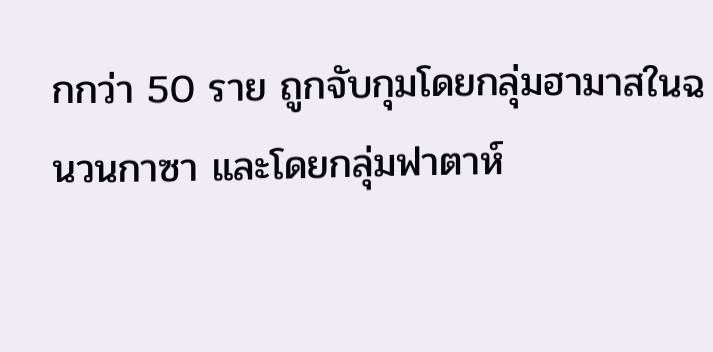กกว่า 50 ราย ถูกจับกุมโดยกลุ่มฮามาสในฉนวนกาซา และโดยกลุ่มฟาตาห์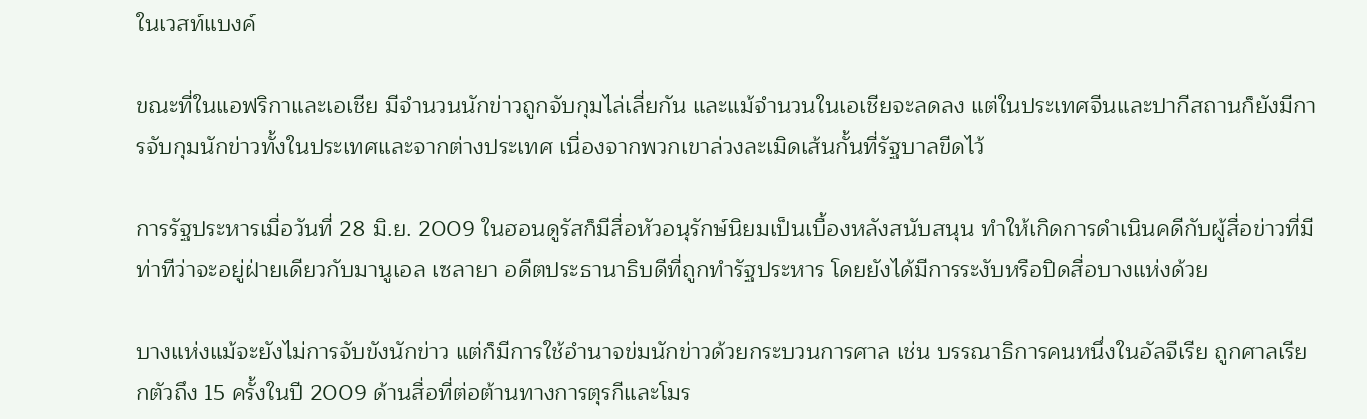ในเวสท์แบงค์

ขณะที่ในแอฟริกาและเอเชีย มีจำนวนนักข่าวถูกจับกุมไล่เลี่ยกัน และแม้จำนวนในเอเชียจะลดลง แต่ในประเทศจีนและปากีสถานก็ยังมีการจับกุมนักข่าวทั้งในประเทศและจากต่างประเทศ เนื่องจากพวกเขาล่วงละเมิดเส้นกั้นที่รัฐบาลขีดไว้

การรัฐประหารเมื่อวันที่ 28 มิ.ย. 2009 ในฮอนดูรัสก็มีสื่อหัวอนุรักษ์นิยมเป็นเบื้องหลังสนับสนุน ทำให้เกิดการดำเนินคดีกับผู้สื่อข่าวที่มีท่าทีว่าจะอยู่ฝ่ายเดียวกับมานูเอล เซลายา อดีตประธานาธิบดีที่ถูกทำรัฐประหาร โดยยังได้มีการระงับหรือปิดสื่อบางแห่งด้วย

บางแห่งแม้จะยังไม่การจับขังนักข่าว แต่ก็มีการใช้อำนาจข่มนักข่าวด้วยกระบวนการศาล เช่น บรรณาธิการคนหนึ่งในอัลจีเรีย ถูกศาลเรียกตัวถึง 15 ครั้งในปี 2009 ด้านสื่อที่ต่อต้านทางการตุรกีและโมร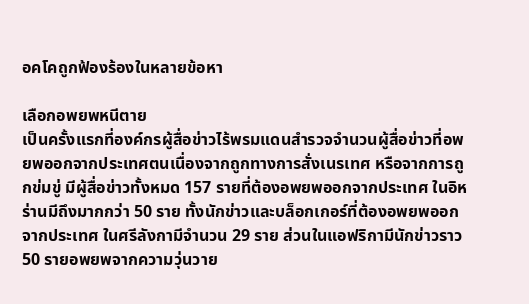อคโคถูกฟ้องร้องในหลายข้อหา

เลือกอพยพหนีตาย
เป็นครั้งแรกที่องค์กรผู้สื่อข่าวไร้พรมแดนสำรวจจำนวนผู้สื่อข่าวที่อพยพออกจากประเทศตนเนื่องจากถูกทางการสั่งเนรเทศ หรือจากการถูกข่มขู่ มีผู้สื่อข่าวทั้งหมด 157 รายที่ต้องอพยพออกจากประเทศ ในอิหร่านมีถึงมากกว่า 50 ราย ทั้งนักข่าวและบล็อกเกอร์ที่ต้องอพยพออกจากประเทศ ในศรีลังกามีจำนวน 29 ราย ส่วนในแอฟริกามีนักข่าวราว 50 รายอพยพจากความวุ่นวาย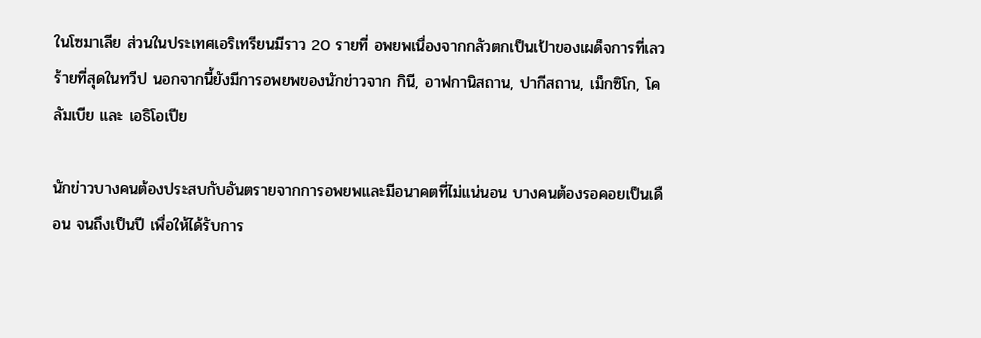ในโซมาเลีย ส่วนในประเทศเอริเทรียนมีราว 20 รายที่ อพยพเนื่องจากกลัวตกเป็นเป้าของเผด็จการที่เลวร้ายที่สุดในทวีป นอกจากนี้ยังมีการอพยพของนักข่าวจาก กินี, อาฟกานิสถาน, ปากีสถาน, เม็กซิโก, โคลัมเบีย และ เอธิโอเปีย

นักข่าวบางคนต้องประสบกับอันตรายจากการอพยพและมีอนาคตที่ไม่แน่นอน บางคนต้องรอคอยเป็นเดือน จนถึงเป็นปี เพื่อให้ได้รับการ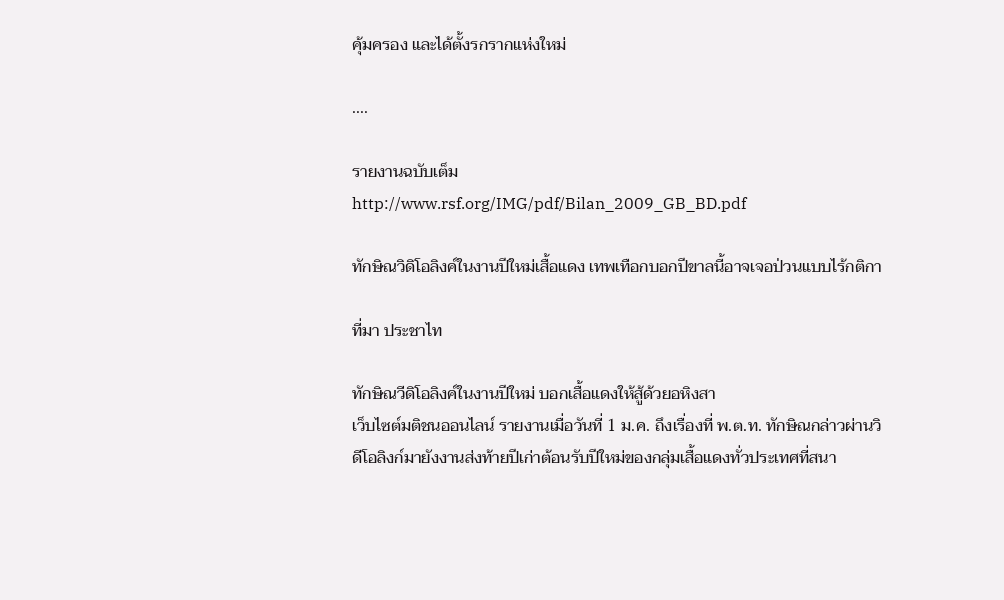คุ้มครอง และได้ตั้งรกรากแห่งใหม่

....

รายงานฉบับเต็ม
http://www.rsf.org/IMG/pdf/Bilan_2009_GB_BD.pdf

ทักษิณวิดิโอลิงค์ในงานปีใหม่เสื้อแดง เทพเทือกบอกปีขาลนี้อาจเจอป่วนแบบไร้กติกา

ที่มา ประชาไท

ทักษิณวีดิโอลิงค์ในงานปีใหม่ บอกเสื้อแดงให้สู้ด้วยอหิงสา
เว็บไซต์มติชนออนไลน์ รายงานเมื่อวันที่ 1 ม.ค. ถึงเรื่องที่ พ.ต.ท. ทักษิณกล่าวผ่านวิดีโอลิงก์มายังงานส่งท้ายปีเก่าต้อนรับปีใหม่ของกลุ่มเสื้อแดงทั่วประเทศที่สนา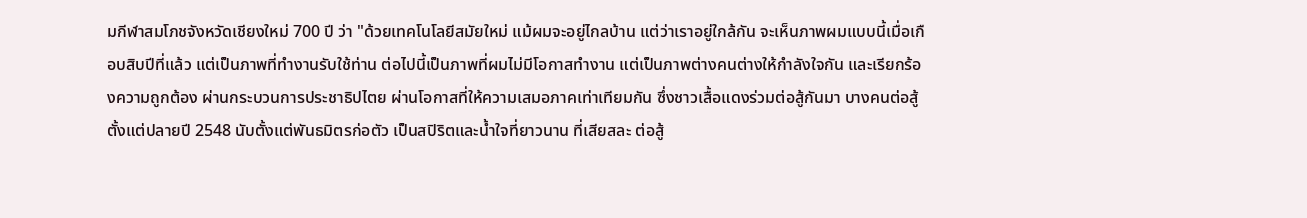มกีฬาสมโภชจังหวัดเชียงใหม่ 700 ปี ว่า "ด้วยเทคโนโลยีสมัยใหม่ แม้ผมจะอยู่ไกลบ้าน แต่ว่าเราอยู่ใกล้กัน จะเห็นภาพผมแบบนี้เมื่อเกือบสิบปีที่แล้ว แต่เป็นภาพที่ทำงานรับใช้ท่าน ต่อไปนี้เป็นภาพที่ผมไม่มีโอกาสทำงาน แต่เป็นภาพต่างคนต่างให้กำลังใจกัน และเรียกร้องความถูกต้อง ผ่านกระบวนการประชาธิปไตย ผ่านโอกาสที่ให้ความเสมอภาคเท่าเทียมกัน ซึ่งชาวเสื้อแดงร่วมต่อสู้กันมา บางคนต่อสู้ตั้งแต่ปลายปี 2548 นับตั้งแต่พันธมิตรก่อตัว เป็นสปิริตและน้ำใจที่ยาวนาน ที่เสียสละ ต่อสู้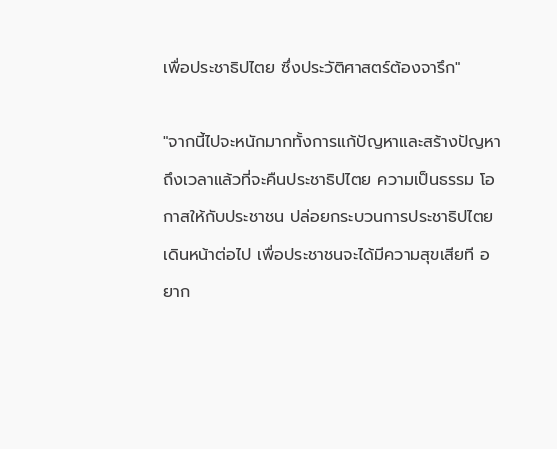เพื่อประชาธิปไตย ซึ่งประวัติศาสตร์ต้องจารึก"

"จากนี้ไปจะหนักมากทั้งการแก้ปัญหาและสร้างปัญหา ถึงเวลาแล้วที่จะคืนประชาธิปไตย ความเป็นธรรม โอกาสให้กับประชาชน ปล่อยกระบวนการประชาธิปไตยเดินหน้าต่อไป เพื่อประชาชนจะได้มีความสุขเสียที อยาก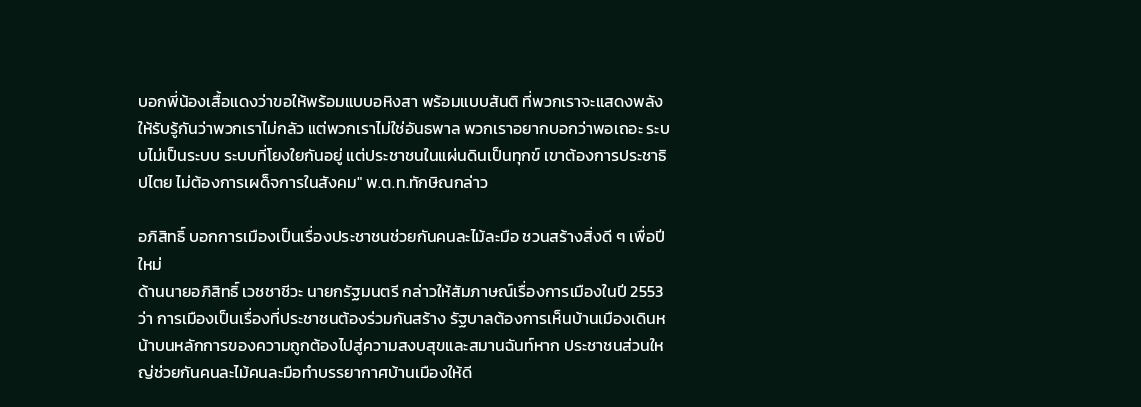บอกพี่น้องเสื้อแดงว่าขอให้พร้อมแบบอหิงสา พร้อมแบบสันติ ที่พวกเราจะแสดงพลังให้รับรู้กันว่าพวกเราไม่กลัว แต่พวกเราไม่ใช่อันธพาล พวกเราอยากบอกว่าพอเถอะ ระบบไม่เป็นระบบ ระบบที่โยงใยกันอยู่ แต่ประชาชนในแผ่นดินเป็นทุกข์ เขาต้องการประชาธิปไตย ไม่ต้องการเผด็จการในสังคม" พ.ต.ท.ทักษิณกล่าว

อภิสิทธิ์ บอกการเมืองเป็นเรื่องประชาชนช่วยกันคนละไม้ละมือ ชวนสร้างสิ่งดี ๆ เพื่อปีใหม่
ด้านนายอภิสิทธิ์ เวชชาชีวะ นายกรัฐมนตรี กล่าวให้สัมภาษณ์เรื่องการเมืองในปี 2553 ว่า การเมืองเป็นเรื่องที่ประชาชนต้องร่วมกันสร้าง รัฐบาลต้องการเห็นบ้านเมืองเดินหน้าบนหลักการของความถูกต้องไปสู่ความสงบสุขและสมานฉันท์หาก ประชาชนส่วนใหญ่ช่วยกันคนละไม้คนละมือทำบรรยากาศบ้านเมืองให้ดี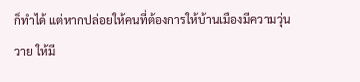ก็ทำได้ แต่หากปล่อยให้คนที่ต้องการให้บ้านเมืองมีความวุ่นวาย ให้มี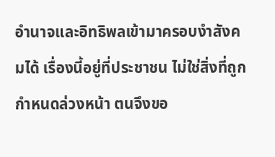อำนาจและอิทธิพลเข้ามาครอบงำสังคมได้ เรื่องนี้อยู่ที่ประชาชน ไม่ใช่สิ่งที่ถูกกำหนดล่วงหน้า ตนจึงขอ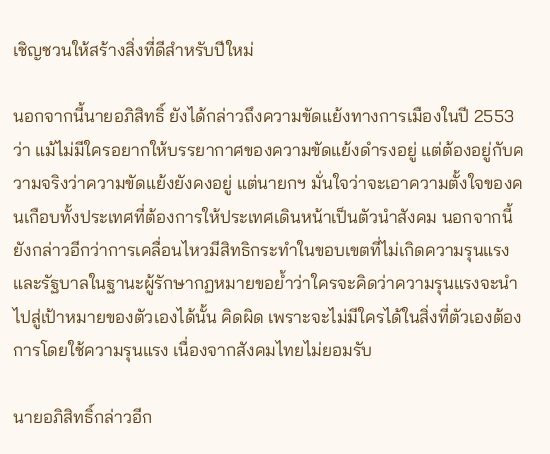เชิญชวนให้สร้างสิ่งที่ดีสำหรับปีใหม่

นอกจากนี้นายอภิสิทธิ์ ยังได้กล่าวถึงความขัดแย้งทางการเมืองในปี 2553 ว่า แม้ไม่มีใครอยากให้บรรยากาศของความขัดแย้งดำรงอยู่ แต่ต้องอยู่กับความจริงว่าความขัดแย้งยังคงอยู่ แต่นายกฯ มั่นใจว่าจะเอาความตั้งใจของคนเกือบทั้งประเทศที่ต้องการให้ประเทศเดินหน้าเป็นตัวนำสังคม นอกจากนี้ยังกล่าวอีกว่าการเคลื่อนไหวมีสิทธิกระทำในขอบเขตที่ไม่เกิดความรุนแรง และรัฐบาลในฐานะผู้รักษากฏหมายขอย้ำว่าใครจะคิดว่าความรุนแรงจะนำไปสู่เป้าหมายของตัวเองได้นั้น คิดผิด เพราะจะไม่มีใครได้ในสิ่งที่ตัวเองต้องการโดยใช้ความรุนแรง เนื่องจากสังคมไทยไม่ยอมรับ

นายอภิสิทธิ์กล่าวอีก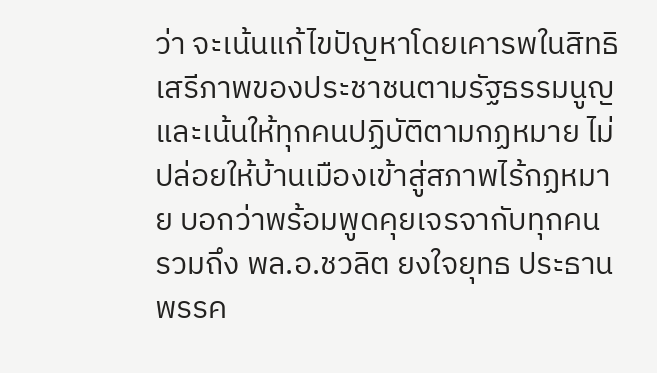ว่า จะเน้นแก้ไขปัญหาโดยเคารพในสิทธิเสรีภาพของประชาชนตามรัฐธรรมนูญและเน้นให้ทุกคนปฏิบัติตามกฏหมาย ไม่ปล่อยให้บ้านเมืองเข้าสู่สภาพไร้กฏหมาย บอกว่าพร้อมพูดคุยเจรจากับทุกคน รวมถึง พล.อ.ชวลิต ยงใจยุทธ ประธานพรรค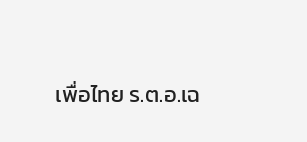เพื่อไทย ร.ต.อ.เฉ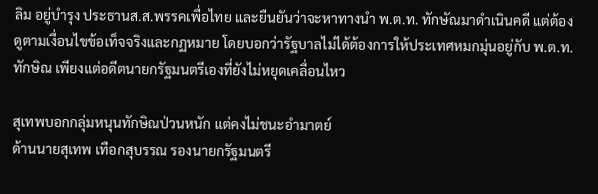ลิม อยู่บำรุง ประธานส.ส.พรรคเพื่อไทย และยืนยันว่าจะหาทางนำ พ.ต.ท. ทักษัณมาดำเนินคดี แต่ต้องดูตามเงื่อนไขข้อเท็จจริงและกฏหมาย โดยบอกว่ารัฐบาลไม่ได้ต้องการให้ประเทศหมกมุ่นอยู่กับ พ.ต.ท. ทักษิณ เพียงแต่อดีตนายกรัฐมนตรีเองที่ยังไม่หยุดเคลื่อนไหว

สุเทพบอกกลุ่มหนุนทักษิณป่วนหนัก แต่คงไม่ชนะอำมาตย์
ด้านนายสุเทพ เทือกสุบรรณ รองนายกรัฐมนตรี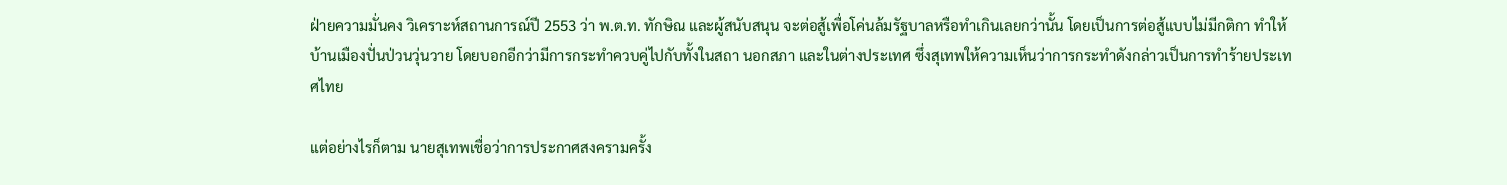ฝ่ายความมั่นคง วิเคราะห์สถานการณ์ปี 2553 ว่า พ.ต.ท. ทักษิณ และผู้สนับสนุน จะต่อสู้เพื่อโค่นล้มรัฐบาลหรือทำเกินเลยกว่านั้น โดยเป็นการต่อสู้แบบไม่มีกติกา ทำให้บ้านเมืองปั่นป่วนวุ่นวาย โดยบอกอีกว่ามีการกระทำควบคู่ไปกับทั้งในสถา นอกสภา และในต่างประเทศ ซึ่งสุเทพให้ความเห็นว่าการกระทำดังกล่าวเป็นการทำร้ายประเทศไทย

แต่อย่างไรก็ตาม นายสุเทพเชื่อว่าการประกาศสงครามครั้ง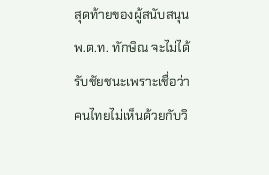สุดท้ายของผู้สนับสนุน พ.ต.ท. ทักษิณ จะไม่ได้รับชัยชนะเพราะเชื่อว่าคนไทยไม่เห็นด้วยกับวิ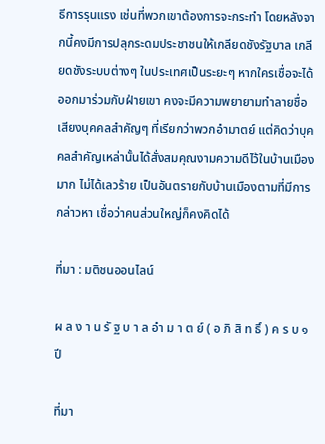ธีการรุนแรง เช่นที่พวกเขาต้องการจะกระทำ โดยหลังจากนี้คงมีการปลุกระดมประชาชนให้เกลียดชังรัฐบาล เกลียดชังระบบต่างๆ ในประเทศเป็นระยะๆ หากใครเชื่อจะได้ออกมาร่วมกับฝ่ายเขา คงจะมีความพยายามทำลายชื่อเสียงบุคคลสำคัญๆ ที่เรียกว่าพวกอำมาตย์ แต่คิดว่าบุคคลสำคัญเหล่านั้นได้สั่งสมคุณงามความดีไว้ในบ้านเมืองมาก ไม่ได้เลวร้าย เป็นอันตรายกับบ้านเมืองตามที่มีการกล่าวหา เชื่อว่าคนส่วนใหญ่ก็คงคิดได้

ที่มา : มติชนออนไลน์

ผ ล ง า น รั ฐ บ า ล อำ ม า ต ย์ ( อ ภิ สิ ท ธิ์ ) ค ร บ ๑ ปี

ที่มา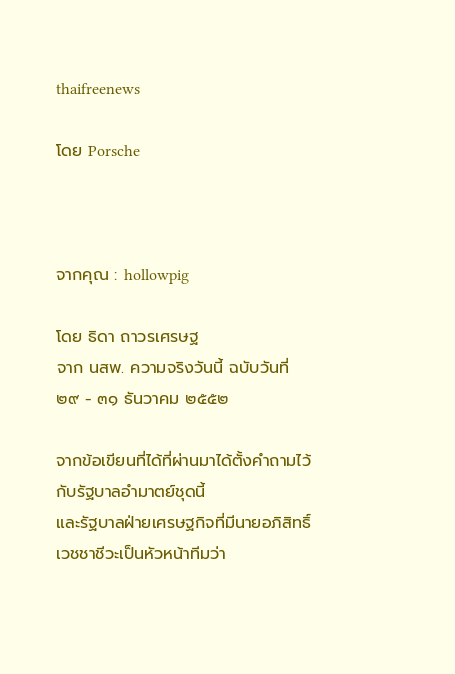thaifreenews

โดย Porsche



จากคุณ : hollowpig

โดย ธิดา ถาวรเศรษฐ
จาก นสพ. ความจริงวันนี้ ฉบับวันที่ ๒๙ - ๓๑ ธันวาคม ๒๕๕๒

จากข้อเขียนที่ได้ที่ผ่านมาได้ตั้งคำถามไว้กับรัฐบาลอำมาตย์ชุดนี้
และรัฐบาลฝ่ายเศรษฐกิจที่มีนายอภิสิทธิ์ เวชชาชีวะเป็นหัวหน้าทีมว่า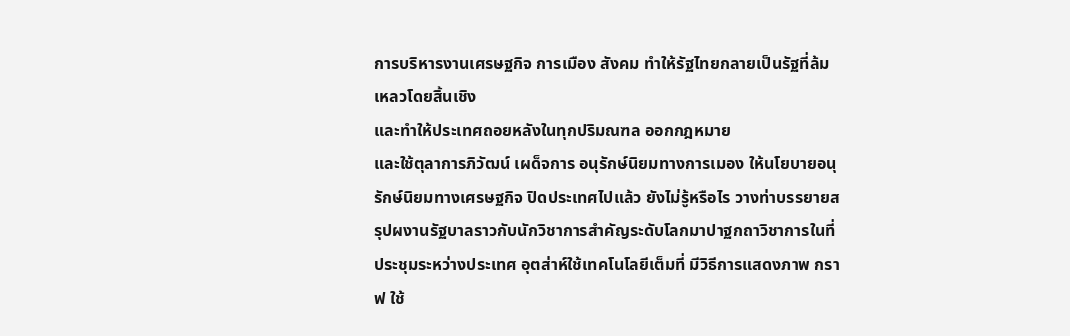การบริหารงานเศรษฐกิจ การเมือง สังคม ทำให้รัฐไทยกลายเป็นรัฐที่ล้มเหลวโดยสิ้นเชิง
และทำให้ประเทศถอยหลังในทุกปริมณฑล ออกกฎหมาย
และใช้ตุลาการภิวัฒน์ เผด็จการ อนุรักษ์นิยมทางการเมอง ให้นโยบายอนุรักษ์นิยมทางเศรษฐกิจ ปิดประเทศไปแล้ว ยังไม่รู้หรือไร วางท่าบรรยายสรุปผงานรัฐบาลราวกับนักวิชาการสำคัญระดับโลกมาปาฐกถาวิชาการในที่ประชุมระหว่างประเทศ อุตส่าห์ใช้เทคโนโลยีเต็มที่ มีวิธีการแสดงภาพ กราฟ ใช้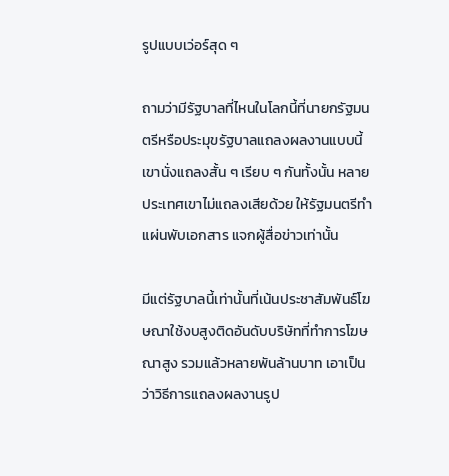รูปแบบเว่อร์สุด ๆ

ถามว่ามีรัฐบาลที่ไหนในโลกนี้ที่นายกรัฐมนตรีหรือประมุขรัฐบาลแถลงผลงานแบบนี้
เขานั่งแถลงสั้น ๆ เรียบ ๆ กันทั้งนั้น หลายประเทศเขาไม่แถลงเสียด้วย ให้รัฐมนตรีทำแผ่นพับเอกสาร แจกผู้สื่อข่าวเท่านั้น

มีแต่รัฐบาลนี้เท่านั้นที่เน้นประชาสัมพันธ์โฆษณาใช้งบสูงติดอันดับบริษัทที่ทำการโฆษณาสูง รวมแล้วหลายพันล้านบาท เอาเป็นว่าวิธีการแถลงผลงานรูป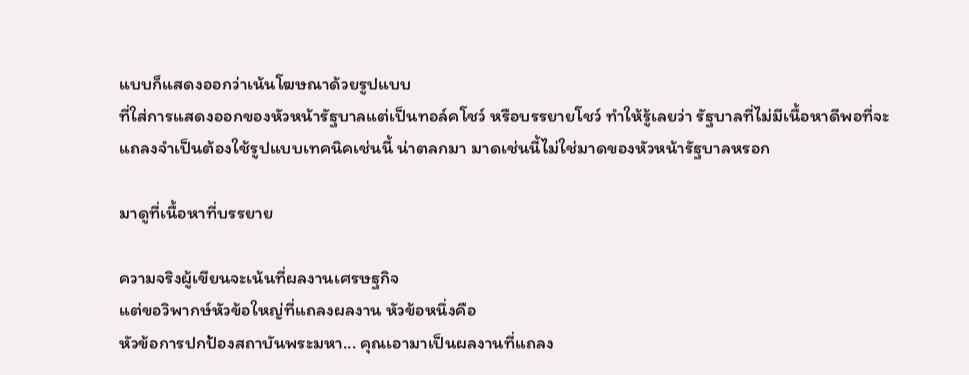แบบก็แสดงออกว่าเน้นโฆษณาด้วยรูปแบบ
ที่ใส่การแสดงออกของหัวหน้ารัฐบาลแต่เป็นทอล์คโชว์ หรือบรรยายโชว์ ทำให้รู้เลยว่า รัฐบาลที่ไม่มีเนื้อหาดีพอที่จะแถลงจำเป็นต้องใช้รูปแบบเทคนิคเช่นนี้ น่าตลกมา มาดเช่นนี้ไม่ใช่มาดของหัวหน้ารัฐบาลหรอก

มาดูที่เนื้อหาที่บรรยาย

ความจริงผู้เขียนจะเน้นที่ผลงานเศรษฐกิจ
แต่ขอวิพากษ์หัวข้อใหญ่ที่แถลงผลงาน หัวข้อหนึ่งคือ
หัวข้อการปกป้องสถาบันพระมหา... คุณเอามาเป็นผลงานที่แถลง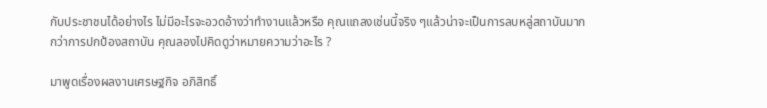กับประชาชนได้อย่างไร ไม่มีอะไรจะอวดอ้างว่าทำงานแล้วหรือ คุณแถลงเช่นนี้จริง ๆแล้วน่าจะเป็นการลบหลู่สถาบันมากกว่าการปกป้องสถาบัน คุณลองไปคิดดูว่าหมายความว่าอะไร ?

มาพูดเรื่องผลงานเศรษฐกิจ อภิสิทธิ์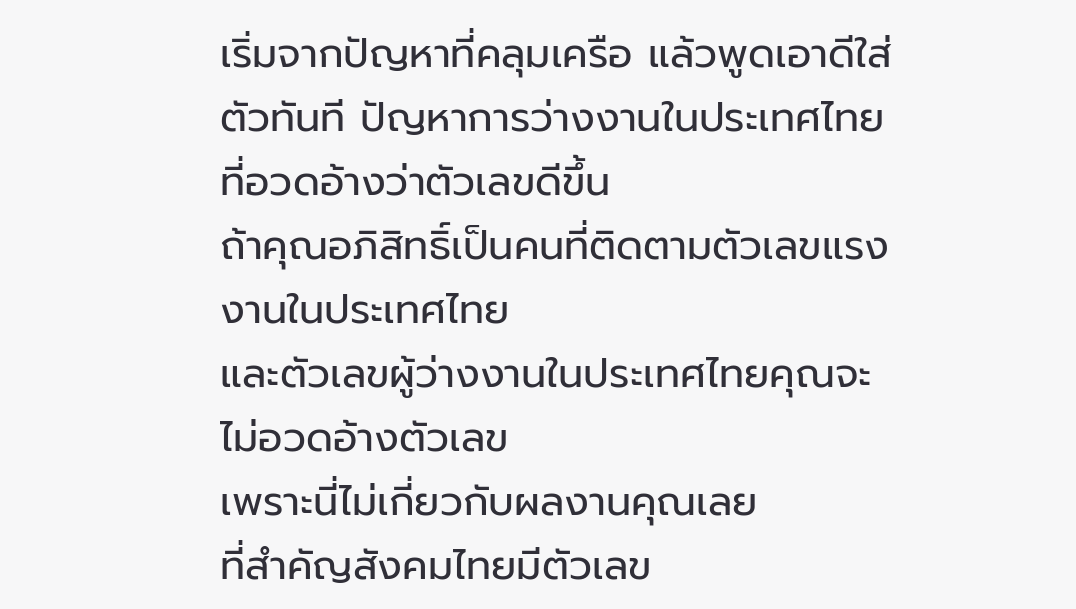เริ่มจากปัญหาที่คลุมเครือ แล้วพูดเอาดีใส่ตัวทันที ปัญหาการว่างงานในประเทศไทยที่อวดอ้างว่าตัวเลขดีขึ้น
ถ้าคุณอภิสิทธิ์เป็นคนที่ติดตามตัวเลขแรงงานในประเทศไทย
และตัวเลขผู้ว่างงานในประเทศไทยคุณจะไม่อวดอ้างตัวเลข
เพราะนี่ไม่เกี่ยวกับผลงานคุณเลย
ที่สำคัญสังคมไทยมีตัวเลข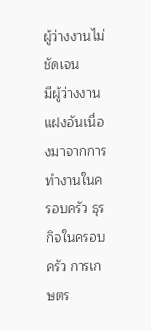ผู้ว่างงานไม่ชัดเจน
มีผู้ว่างงานแฝงอันเนื่องมาจากการทำงานในครอบครัว ธุรกิจในครอบครัว การเกษตร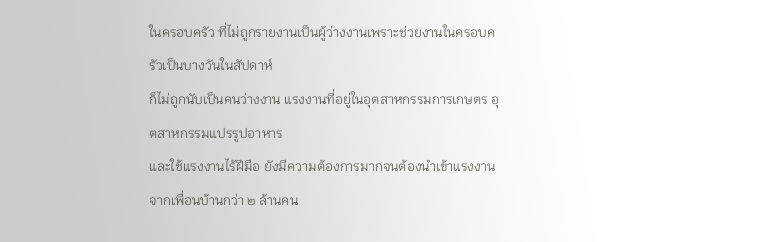ในครอบครัว ที่ไม่ถูกรายงานเป็นผู้ว่างงานเพราะช่วยงานในครอบครัวเป็นบางวันในสัปดาห์
ก็ไม่ถูกนับเป็นคนว่างงาน แรงงานที่อยู่ในอุตสาหกรรมการเกษตร อุตสาหกรรมแปรรูปอาหาร
และใช้แรงงานไร้ฝีมือ ยังมีความต้องการมากจนต้องนำเข้าแรงงานจากเพื่อนบ้านกว่า ๒ ล้านคน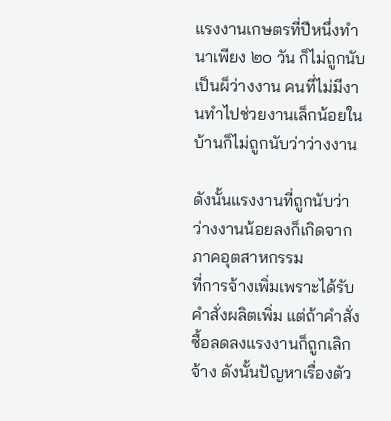แรงงานเกษตรที่ปีหนึ่งทำนาเพียง ๒๐ วัน ก็ไม่ถูกนับเป็นผ็ว่างงาน คนที่ไม่มีงานทำไปช่วยงานเล็กน้อยในบ้านก็ไม่ถูกนับว่าว่างงาน

ดังนั้นแรงงานที่ถูกนับว่าว่างงานน้อยลงก็เกิดจากภาคอุตสาหกรรม
ที่การจ้างเพิ่มเพราะได้รับคำสั่งผลิตเพิ่ม แต่ถ้าคำสั่งซื้อลดลงแรงงานก็ถูกเลิกจ้าง ดังนั้นปัญหาเรื่องตัว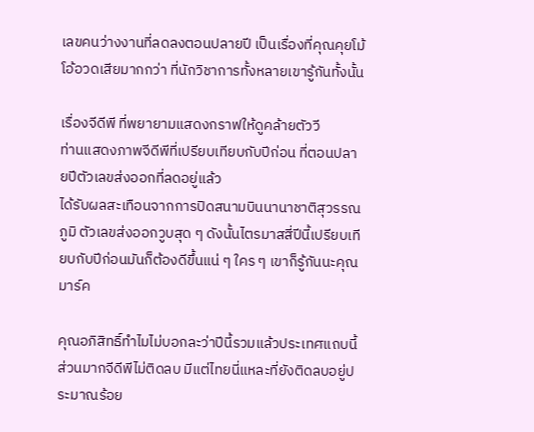เลขคนว่างงานที่ลดลงตอนปลายปี เป็นเรื่องที่คุณคุยโม้โอ้อวดเสียมากกว่า ที่นักวิชาการทั้งหลายเขารู้กันทั้งนั้น

เรื่องจีดีพี ที่พยายามแสดงกราฟให้ดูคล้ายตัววี
ท่านแสดงภาพจีดีพีที่เปรียบเทียบกับปีก่อน ที่ตอนปลายปีตัวเลขส่งออกที่ลดอยู่แล้ว
ได้รับผลสะเทือนจากการปิดสนามบินนานาชาติสุวรรณภูมิ ตัวเลขส่งออกวูบสุด ๆ ดังนั้นไตรมาสสี่ปีนี้เปรียบเทียบกับปีก่อนมันก็ต้องดีขึ้นแน่ ๆ ใคร ๆ เขาก็รู้กันนะคุณมาร์ค

คุณอภิสิทธิ์ทำไมไม่บอกละว่าปีนี้รวมแล้วประเทศแถบนี้ส่วนมากจีดีพีไม่ติดลบ มีแต่ไทยนี่แหละที่ยังติดลบอยู่ประมาณร้อย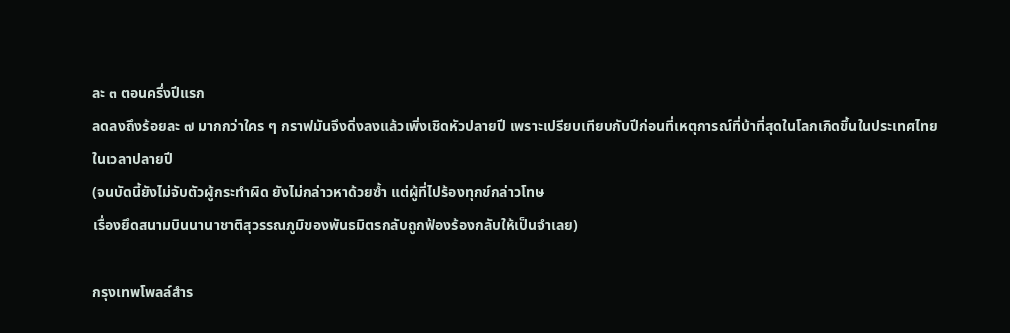ละ ๓ ตอนครึ่งปีแรก
ลดลงถึงร้อยละ ๗ มากกว่าใคร ๆ กราฟมันจึงดิ่งลงแล้วเพิ่งเชิดหัวปลายปี เพราะเปรียบเทียบกับปีก่อนที่เหตุการณ์ที่บ้าที่สุดในโลกเกิดขึ้นในประเทศไทย
ในเวลาปลายปี
(จนบัดนี้ยังไม่จับตัวผู้กระทำผิด ยังไม่กล่าวหาด้วยซ้ำ แต่ผู้ที่ไปร้องทุกข์กล่าวโทษ
เรื่องยึดสนามบินนานาชาติสุวรรณภูมิของพันธมิตรกลับถูกฟ้องร้องกลับให้เป็นจำเลย)

กรุงเทพโพลล์สำร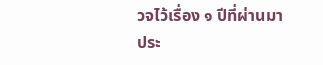วจไว้เรื่อง ๑ ปีที่ผ่านมา
ประ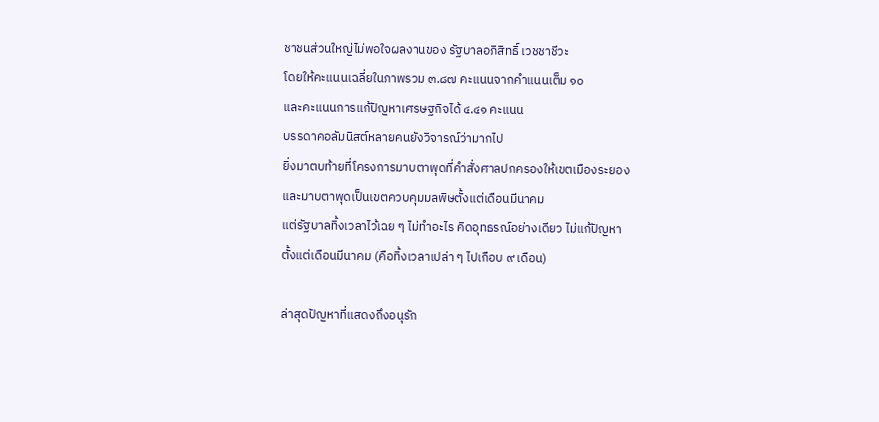ชาชนส่วนใหญ่ไม่พอใจผลงานของ รัฐบาลอภิสิทธิ์ เวชชาชีวะ
โดยให้คะแนนเฉลี่ยในภาพรวม ๓.๘๗ คะแนนจากคำแนนเต็ม ๑๐
และคะแนนการแก้ปัญหาเศรษฐกิจได้ ๔.๔๑ คะแนน
บรรดาคอลัมนิสต์หลายคนยังวิจารณ์ว่ามากไป
ยิ่งมาตบท้ายที่โครงการมาบตาพุดที่คำสั่งศาลปกครองให้เขตเมืองระยอง
และมาบตาพุดเป็นเขตควบคุมมลพิษตั้งแต่เดือนมีนาคม
แต่รัฐบาลทิ้งเวลาไว้เฉย ๆ ไม่ทำอะไร คิดอุทธรณ์อย่างเดียว ไม่แก้ปัญหา
ตั้งแต่เดือนมีนาคม (คือทิ้งเวลาเปล่า ๆ ไปเกือบ ๙ เดือน)

ล่าสุดปัญหาที่แสดงถึงอนุรัก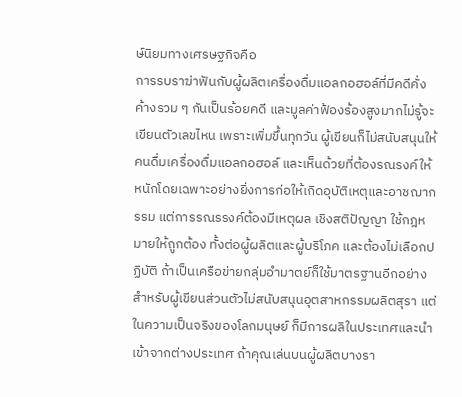ษ์นิยมทางเศรษฐกิจคือ
การรบราฆ่าฟันกับผู้ผลิตเครื่องดื่มแอลกอฮอล์ที่มีคดีคั่งค้างรวม ๆ กันเป็นร้อยคดี และมูลค่าฟ้องร้องสูงมากไม่รู้จะเขียนตัวเลขไหน เพราะเพิ่มขึ้นทุกวัน ผู้เขียนก็ไม่สนับสนุนให้คนดื่มเครื่องดื่มแอลกอฮอล์ และเห็นด้วยที่ต้องรณรงค์ให้หนักโดยเฉพาะอย่างยิ่งการก่อให้เกิดอุบัติเหตุและอาชฌากรรม แต่การรณรรงค์ต้องมีเหตุผล เชิงสติปัญญา ใช้กฎหมายให้ถูกต้อง ทั้งต่อผู้ผลิตและผู้บริโภค และต้องไม่เลือกปฏิบัติ ถ้าเป็นเครือข่ายกลุ่มอำมาตย์ก็ใช้มาตรฐานอีกอย่าง สำหรับผู้เขียนส่วนตัวไม่สนับสนุนอุตสาหกรรมผลิตสุรา แต่ในความเป็นจริงของโลกมนุษย์ ก็มีการผลิในประเทศและนำเข้าจากต่างประเทศ ถ้าคุณเล่นบนผู้ผลิตบางรา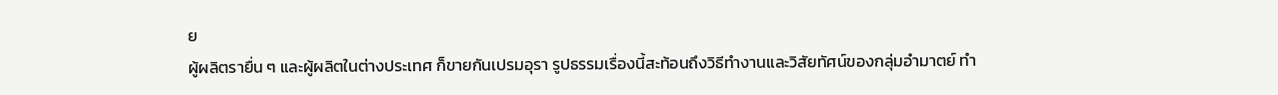ย
ผู้ผลิตรายื่น ๆ และผู้ผลิตในต่างประเทศ ก็ขายกันเปรมอุรา รูปธรรมเรื่องนี้สะท้อนถึงวิธีทำงานและวิสัยทัศน์ของกลุ่มอำมาตย์ ทำ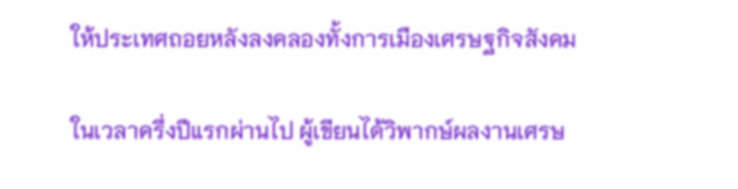ให้ประเทศถอยหลังลงคลองทั้งการเมืองเศรษฐกิจสังคม

ในเวลาครึ่งปีแรกผ่านไป ผู้เขียนได้วิพากษ์ผลงานเศรษ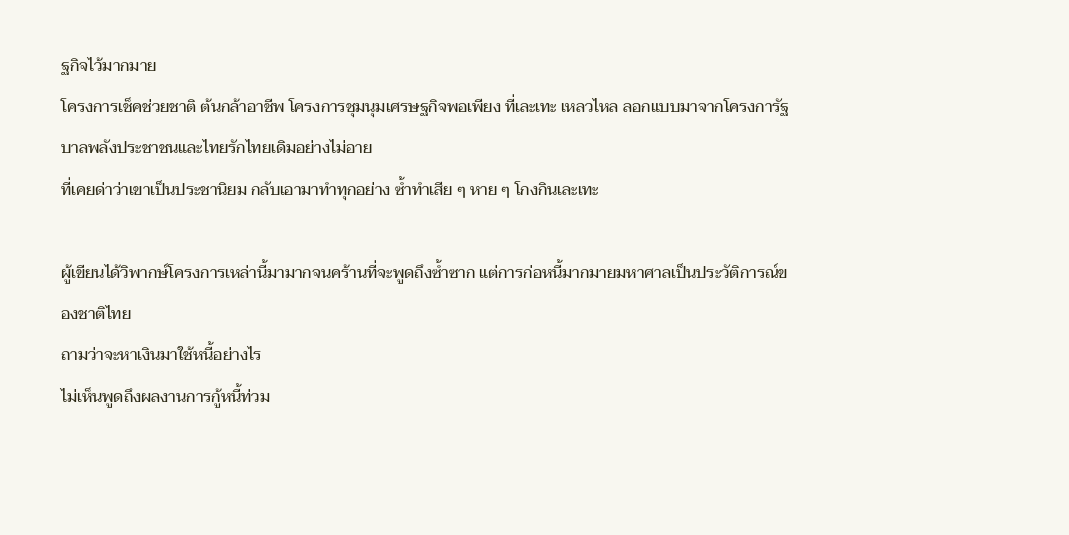ฐกิจไว้มากมาย
โครงการเช็คช่วยชาติ ต้นกล้าอาชีพ โครงการชุมนุมเศรษฐกิจพอเพียง ที่เละเทะ เหลวไหล ลอกแบบมาจากโครงการัฐบาลพลังประชาชนและไทยรักไทยเดิมอย่างไม่อาย
ที่เคยด่าว่าเขาเป็นประชานิยม กลับเอามาทำทุกอย่าง ซ้ำทำเสีย ๆ หาย ๆ โกงกินเละเทะ

ผู้เขียนได้วิพากษ์โครงการเหล่านี้มามากจนคร้านที่จะพูดถึงซ้ำซาก แต่การก่อหนี้มากมายมหาศาลเป็นประวัติการณ์ของชาติไทย
ถามว่าจะหาเงินมาใช้หนี้อย่างไร
ไม่เห็นพูดถึงผลงานการกู้หนี้ท่วม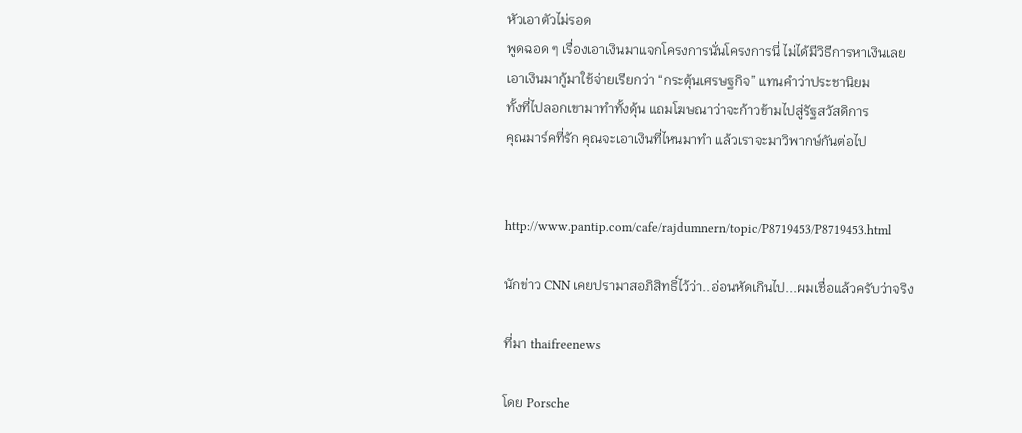หัวเอาตัวไม่รอด
พูดฉอด ๆ เรื่องเอาเงินมาแจกโครงการนั่นโครงการนี่ ไม่ได้มีวิธีการหาเงินเลย
เอาเงินมากู้มาใช้จ่ายเรียกว่า “กระตุ้นเศรษฐกิจ” แทนคำว่าประชานิยม
ทั้งที่ไปลอกเขามาทำทั้งดุ้น แถมโฆษณาว่าจะก้าวข้ามไปสู่รัฐสวัสดิการ
คุณมาร์คที่รัก คุณจะเอาเงินที่ไหนมาทำ แล้วเราจะมาวิพากษ์กันต่อไป


http://www.pantip.com/cafe/rajdumnern/topic/P8719453/P8719453.html

นักข่าว CNN เคยปรามาสอภิสิทธิ์ไว้ว่า..อ่อนหัดเกินไป...ผมเชื่อแล้วครับว่าจริง

ที่มา thaifreenews

โดย Porsche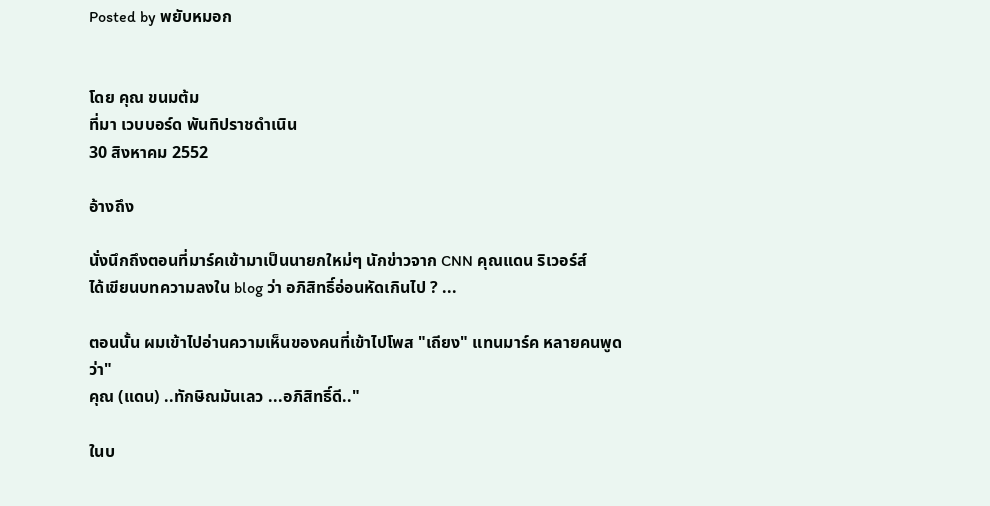Posted by พยับหมอก


โดย คุณ ขนมต้ม
ที่มา เวบบอร์ด พันทิปราชดำเนิน
30 สิงหาคม 2552

อ้างถึง

นั่งนึกถึงตอนที่มาร์คเข้ามาเป็นนายกใหม่ๆ นักข่าวจาก CNN คุณแดน ริเวอร์ส์
ได้เขียนบทความลงใน blog ว่า อภิสิทธิ์อ่อนหัดเกินไป ? ...

ตอนนั้น ผมเข้าไปอ่านความเห็นของคนที่เข้าไปโพส "เถียง" แทนมาร์ค หลายคนพูดว่า"
คุณ (แดน) ..ทักษิณมันเลว ...อภิสิทธิ์ดี.."

ในบ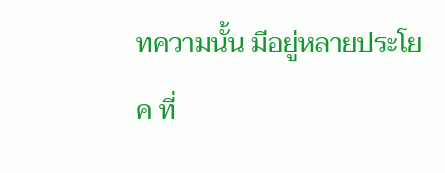ทความนั้น มีอยู่หลายประโยค ที่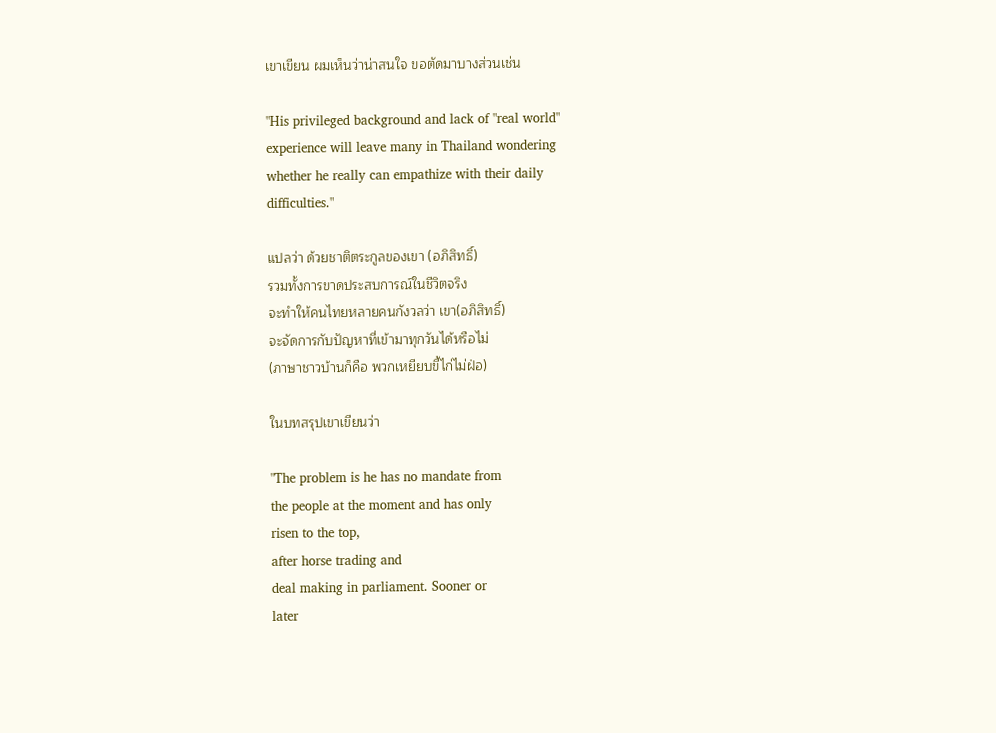เขาเขียน ผมเห็นว่าน่าสนใจ ขอตัดมาบางส่วนเช่น

"His privileged background and lack of "real world"
experience will leave many in Thailand wondering
whether he really can empathize with their daily
difficulties."

แปลว่า ด้วยชาติตระกูลของเขา (อภิสิทธิ์)
รวมทั้งการขาดประสบการณ์ในชีวิตจริง
จะทำให้คนไทยหลายคนกังวลว่า เขา(อภิสิทธิ์)
จะจัดการกับปัญหาที่เข้ามาทุกวันได้หรือไม่
(ภาษาชาวบ้านก็คือ พวกเหยียบขี้ไก่ไม่ฝ่อ)

ในบทสรุปเขาเขียนว่า

"The problem is he has no mandate from
the people at the moment and has only
risen to the top,
after horse trading and
deal making in parliament. Sooner or
later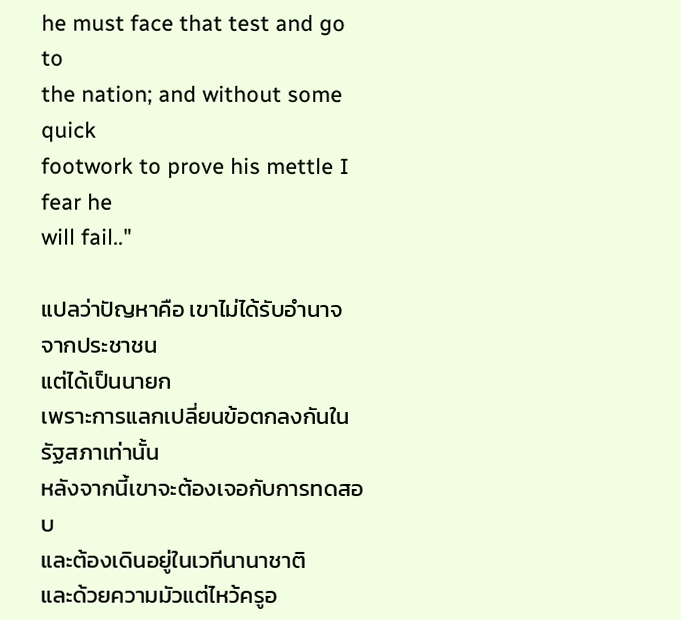he must face that test and go to
the nation; and without some quick
footwork to prove his mettle I fear he
will fail.."

แปลว่าปัญหาคือ เขาไม่ได้รับอำนาจจากประชาชน
แต่ได้เป็นนายก
เพราะการแลกเปลี่ยนข้อตกลงกันในรัฐสภาเท่านั้น
หลังจากนี้เขาจะต้องเจอกับการทดสอบ
และต้องเดินอยู่ในเวทีนานาชาติ
และด้วยความมัวแต่ไหว้ครูอ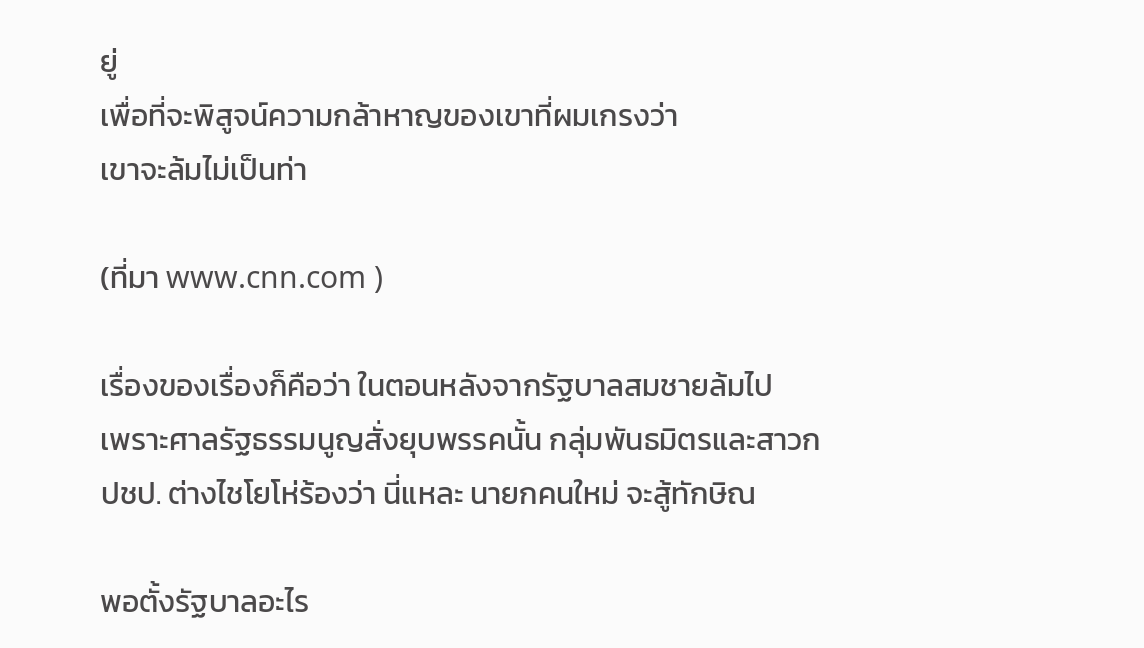ยู่
เพื่อที่จะพิสูจน์ความกล้าหาญของเขาที่ผมเกรงว่า
เขาจะล้มไม่เป็นท่า

(ที่มา www.cnn.com )

เรื่องของเรื่องก็คือว่า ในตอนหลังจากรัฐบาลสมชายล้มไป
เพราะศาลรัฐธรรมนูญสั่งยุบพรรคนั้น กลุ่มพันธมิตรและสาวก
ปชป. ต่างไชโยโห่ร้องว่า นี่แหละ นายกคนใหม่ จะสู้ทักษิณ

พอตั้งรัฐบาลอะไร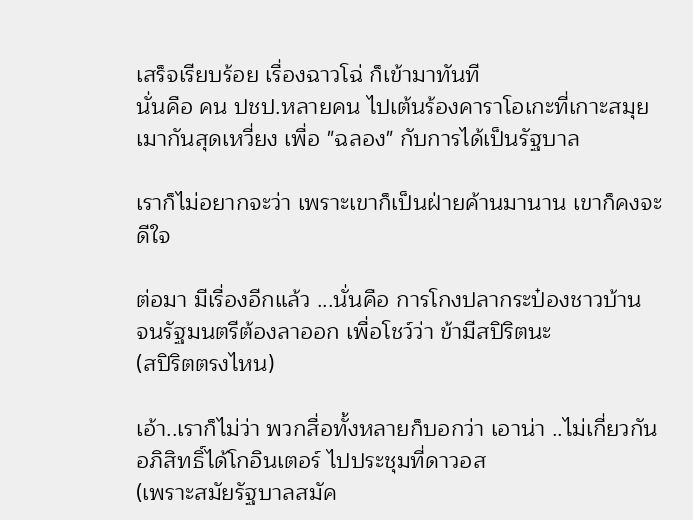เสร็จเรียบร้อย เรื่องฉาวโฉ่ ก็เข้ามาทันที
นั่นคือ คน ปชป.หลายคน ไปเต้นร้องคาราโอเกะที่เกาะสมุย
เมากันสุดเหวี่ยง เพื่อ "ฉลอง" กับการได้เป็นรัฐบาล

เราก็ไม่อยากจะว่า เพราะเขาก็เป็นฝ่ายค้านมานาน เขาก็คงจะดีใจ

ต่อมา มีเรื่องอีกแล้ว ...นั่นคือ การโกงปลากระป๋องชาวบ้าน
จนรัฐมนตรีต้องลาออก เพื่อโชว์ว่า ข้ามีสปิริตนะ
(สปิริตตรงไหน)

เอ้า..เราก็ไม่ว่า พวกสื่อทั้งหลายก็บอกว่า เอาน่า ..ไม่เกี่ยวกัน
อภิสิทธิ์ได้โกอินเตอร์ ไปประชุมที่ดาวอส
(เพราะสมัยรัฐบาลสมัค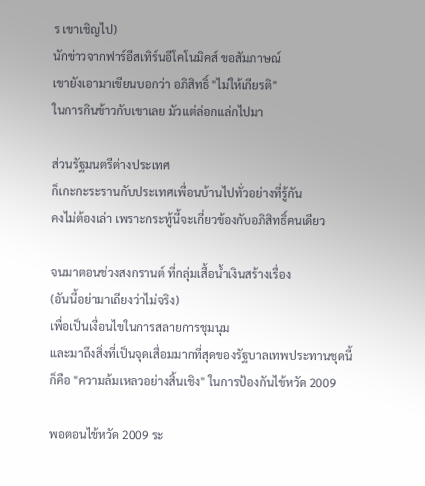ร เขาเชิญไป)
นักข่าวจากฟาร์อีสเทิร์นอีโคโนมิคส์ ขอสัมภาษณ์
เขายังเอามาเขียนบอกว่า อภิสิทธิ์ "ไม่ให้เกียรติ"
ในการกินข้าวกับเขาเลย มัวแต่ล่อกแล่กไปมา

ส่วนรัฐมนตรีต่างประเทศ
ก็เกะกะระรานกับประเทศเพื่อนบ้านไปทั่วอย่างที่รู้กัน
คงไม่ต้องเล่า เพราะกระทู้นี้จะเกี่ยวข้องกับอภิสิทธิ์คนเดียว

จนมาตอนช่วงสงกรานต์ ที่กลุ่มเสื้อน้ำเงินสร้างเรื่อง
(อันนี้อย่ามาเถียงว่าไม่จริง)
เพื่อเป็นเงื่อนไขในการสลายการชุมนุม
และมาถึงสิ่งที่เป็นจุดเสื่อมมากที่สุดของรัฐบาลเทพประทานชุดนี้
ก็คือ "ความล้มเหลวอย่างสิ้นเชิง" ในการป้องกันไข้หวัด 2009

พอตอนไข้หวัด 2009 ระ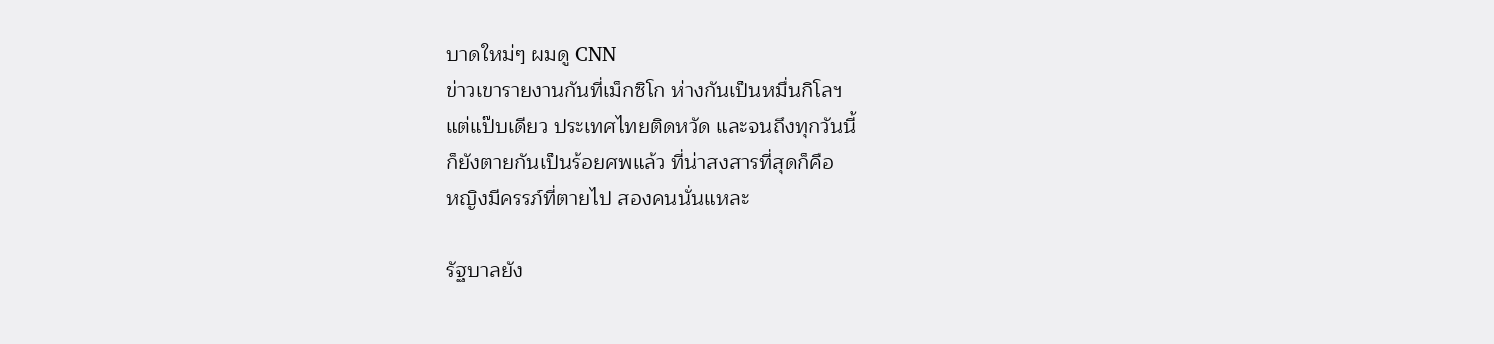บาดใหม่ๆ ผมดู CNN
ข่าวเขารายงานกันที่เม็กซิโก ห่างกันเป็นหมื่นกิโลฯ
แต่แป๊บเดียว ประเทศไทยติดหวัด และจนถึงทุกวันนี้
ก็ยังตายกันเป็นร้อยศพแล้ว ที่น่าสงสารที่สุดก็คือ
หญิงมีครรภ์ที่ตายไป สองคนนั่นแหละ

รัฐบาลยัง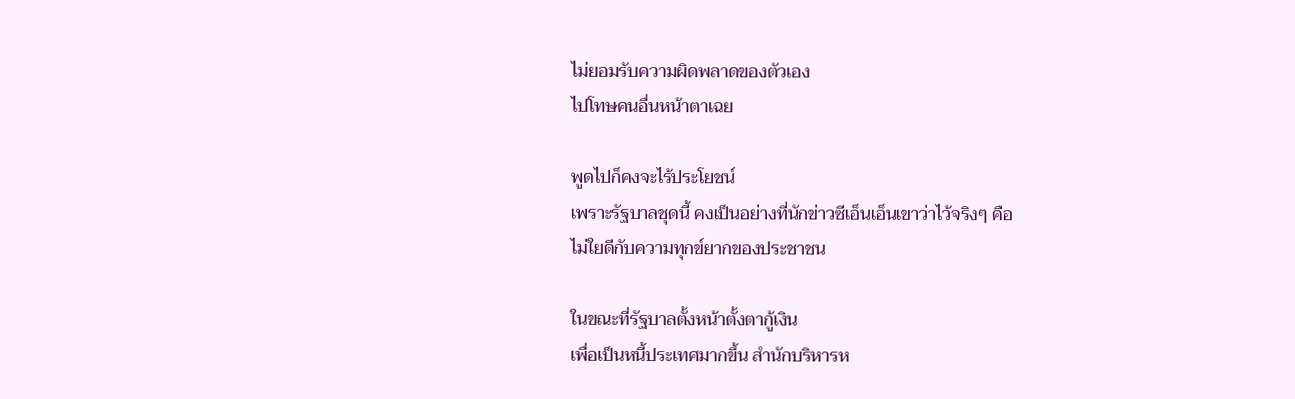ไม่ยอมรับความผิดพลาดของตัวเอง
ไปโทษคนอื่นหน้าตาเฉย

พูดไปก็คงจะไร้ประโยชน์
เพราะรัฐบาลชุดนี้ คงเป็นอย่างที่นักข่าวซีเอ็นเอ็นเขาว่าไว้จริงๆ คือ
ไม่ใยดีกับความทุกข์ยากของประชาชน

ในขณะที่รัฐบาลตั้งหน้าตั้งตากู้เงิน
เพื่อเป็นหนี้ประเทศมากขึ้น สำนักบริหารห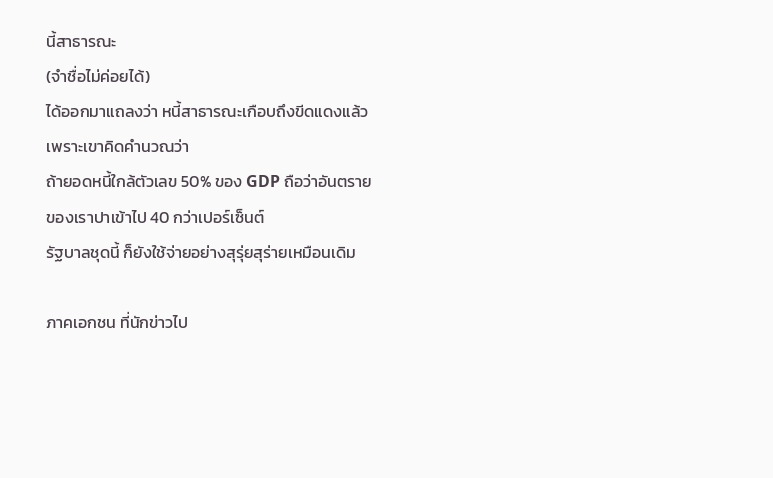นี้สาธารณะ
(จำชื่อไม่ค่อยได้)
ได้ออกมาแถลงว่า หนี้สาธารณะเกือบถึงขีดแดงแล้ว
เพราะเขาคิดคำนวณว่า
ถ้ายอดหนี้ใกล้ตัวเลข 50% ของ GDP ถือว่าอันตราย
ของเราปาเข้าไป 40 กว่าเปอร์เซ็นต์
รัฐบาลชุดนี้ ก็ยังใช้จ่ายอย่างสุรุ่ยสุร่ายเหมือนเดิม

ภาคเอกชน ที่นักข่าวไป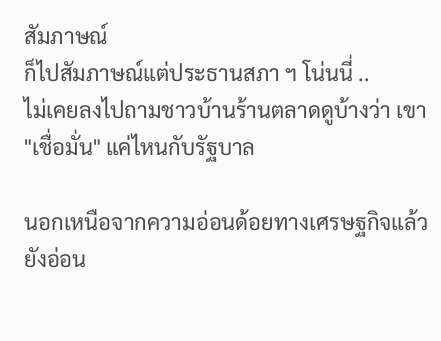สัมภาษณ์
ก็ไปสัมภาษณ์แต่ประธานสภา ฯ โน่นนี่ ..
ไม่เคยลงไปถามชาวบ้านร้านตลาดดูบ้างว่า เขา "เชื่อมั่น" แค่ไหนกับรัฐบาล

นอกเหนือจากความอ่อนด้อยทางเศรษฐกิจแล้ว
ยังอ่อน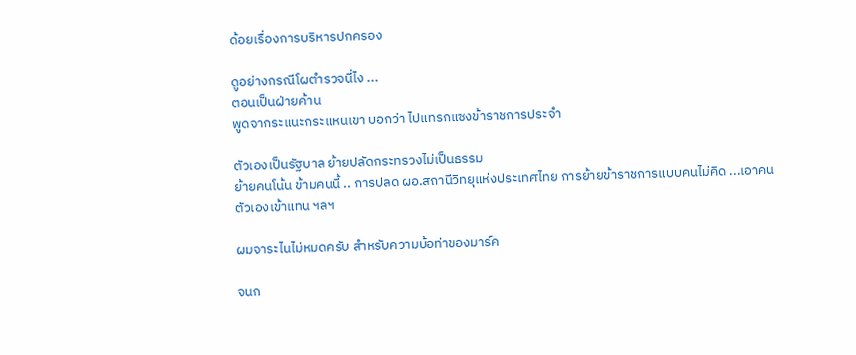ด้อยเรื่องการบริหารปกครอง

ดูอย่างกรณีโผตำรวจนี่ไง ...
ตอนเป็นฝ่ายค้าน
พูดจากระแนะกระแหนเขา บอกว่า ไปแทรกแซงข้าราชการประจำ

ตัวเองเป็นรัฐบาล ย้ายปลัดกระทรวงไม่เป็นธรรม
ย้ายคนโน้น ข้ามคนนี้ .. การปลด ผอ.สถานีวิทยุแห่งประเทศไทย การย้ายข้าราชการแบบคนไม่คิด ...เอาคนตัวเองเข้าแทน ฯลฯ

ผมจาระไนไม่หมดครับ สำหรับความบ้อท่าของมาร์ค

จนก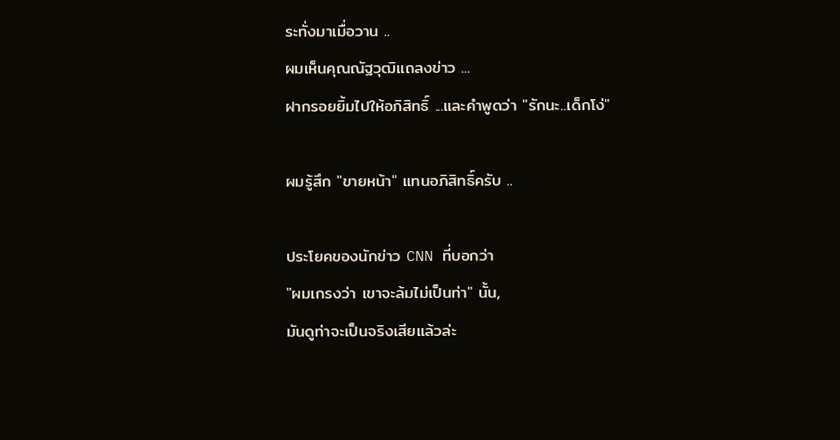ระทั่งมาเมื่อวาน ..
ผมเห็นคุณณัฐวุฒิแถลงข่าว ...
ฝากรอยยิ้มไปให้อภิสิทธิ์ ...และคำพูดว่า "รักนะ..เด็กโง่"

ผมรู้สึก "ขายหน้า" แทนอภิสิทธิ์ครับ ..

ประโยคของนักข่าว CNN ที่บอกว่า
"ผมเกรงว่า เขาจะล้มไม่เป็นท่า" นั้น,
มันดูท่าจะเป็นจริงเสียแล้วล่ะ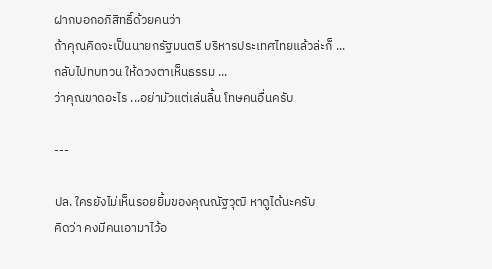ฝากบอกอภิสิทธิ์ด้วยคนว่า
ถ้าคุณคิดจะเป็นนายกรัฐมนตรี บริหารประเทศไทยแล้วล่ะก็ ...
กลับไปทบทวน ให้ดวงตาเห็นธรรม ...
ว่าคุณขาดอะไร ...อย่ามัวแต่เล่นลิ้น โทษคนอื่นครับ

---

ปล. ใครยังไม่เห็นรอยยิ้มของคุณณัฐวุฒิ หาดูได้นะครับ
คิดว่า คงมีคนเอามาไว้อ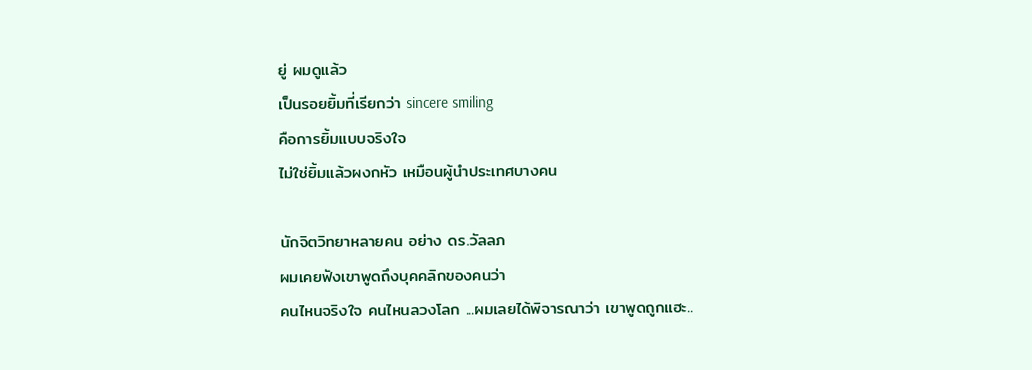ยู่ ผมดูแล้ว
เป็นรอยยิ้มที่เรียกว่า sincere smiling
คือการยิ้มแบบจริงใจ
ไม่ใช่ยิ้มแล้วผงกหัว เหมือนผู้นำประเทศบางคน

นักจิตวิทยาหลายคน อย่าง ดร.วัลลภ
ผมเคยฟังเขาพูดถึงบุคคลิกของคนว่า
คนไหนจริงใจ คนไหนลวงโลก ...ผมเลยได้พิจารณาว่า เขาพูดถูกแฮะ..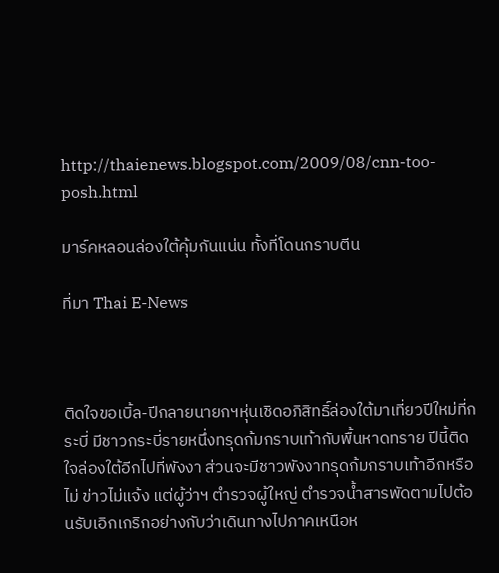http://thaienews.blogspot.com/2009/08/cnn-too-posh.html

มาร์คหลอนล่องใต้คุ้มกันแน่น ทั้งที่โดนกราบตีน

ที่มา Thai E-News



ติดใจขอเบิ้ล-ปีกลายนายกฯหุ่นเชิดอภิสิทธิ์ล่องใต้มาเที่ยวปีใหม่ที่กระบี่ มีชาวกระบี่รายหนึ่งทรุดก้มกราบเท้ากับพื้นหาดทราย ปีนี้ติดใจล่องใต้อีกไปที่พังงา ส่วนจะมีชาวพังงาทรุดก้มกราบเท้าอีกหรือไม่ ข่าวไม่แจ้ง แต่ผู้ว่าฯ ตำรวจผู้ใหญ่ ตำรวจน้ำสารพัดตามไปต้อนรับเอิกเกริกอย่างกับว่าเดินทางไปภาคเหนือห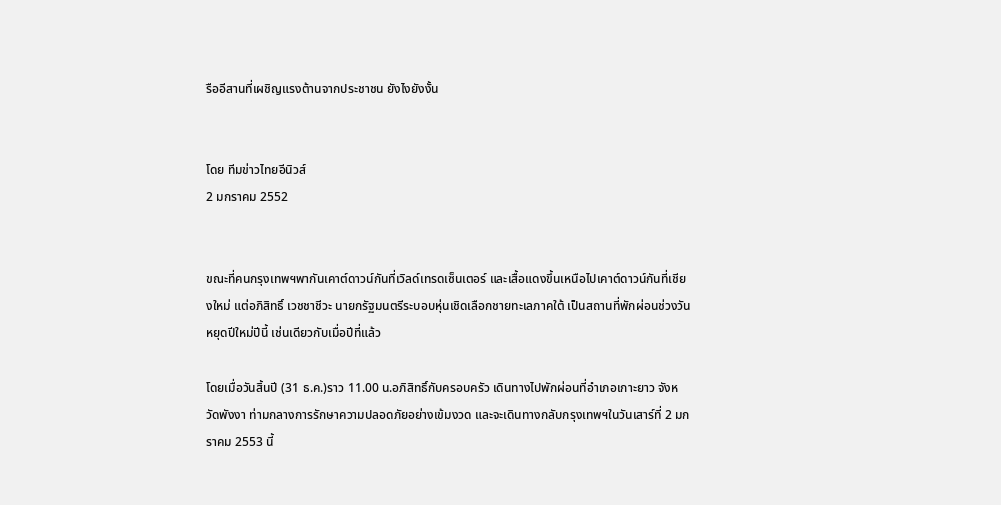รืออีสานที่เผชิญแรงต้านจากประชาชน ยังไงยังงั้น


โดย ทีมข่าวไทยอีนิวส์
2 มกราคม 2552


ขณะที่คนกรุงเทพฯพากันเคาต์ดาวน์กันที่เวิลด์เทรดเซ็นเตอร์ และเสื้อแดงขึ้นเหนือไปเคาต์ดาวน์กันที่เชียงใหม่ แต่อภิสิทธิ์ เวชชาชีวะ นายกรัฐมนตรีระบอบหุ่นเชิดเลือกชายทะเลภาคใต้ เป็นสถานที่พักผ่อนช่วงวันหยุดปีใหม่ปีนี้ เช่นเดียวกับเมื่อปีที่แล้ว

โดยเมื่อวันสิ้นปี (31 ธ.ค.)ราว 11.00 น.อภิสิทธิ์กับครอบครัว เดินทางไปพักผ่อนที่อำเภอเกาะยาว จังหวัดพังงา ท่ามกลางการรักษาความปลอดภัยอย่างเข้มงวด และจะเดินทางกลับกรุงเทพฯในวันเสาร์ที่ 2 มกราคม 2553 นี้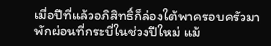เมื่อปีที่แล้วอภิสิทธิ์ก็ล่องใต้พาครอบครัวมาพักผ่อนที่กระบี่ในช่วงปีใหม่ แม้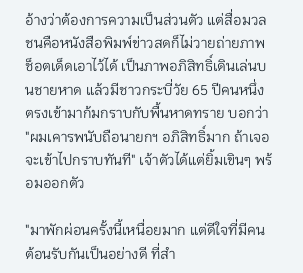อ้างว่าต้องการความเป็นส่วนตัว แต่สื่อมวลชนคือหนังสือพิมพ์ข่าวสดก็ไม่วายถ่ายภาพช็อตเด็ดเอาไว้ได้ เป็นภาพอภิสิทธิ์เดินเล่นบนชายหาด แล้วมีชาวกระบี่วัย 65 ปีคนหนึ่ง ตรงเข้ามาก้มกราบกับพื้นหาดทราย บอกว่า "ผมเคารพนับถือนายกฯ อภิสิทธิ์มาก ถ้าเจอจะเข้าไปกราบทันที" เจ้าตัวได้แต่ยิ้มเขินๆ พร้อมออกตัว

"มาพักผ่อนครั้งนี้เหนื่อยมาก แต่ดีใจที่มีคนต้อนรับกันเป็นอย่างดี ที่สำ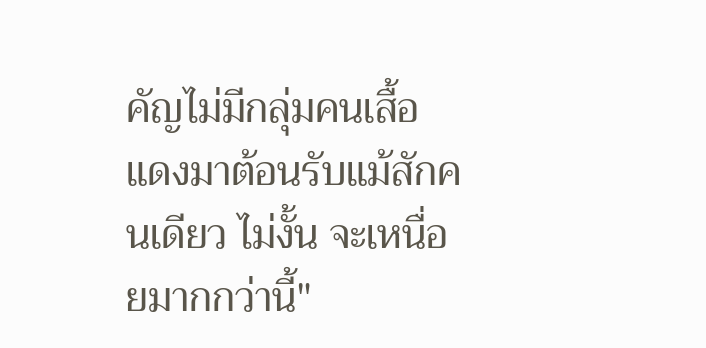คัญไม่มีกลุ่มคนเสื้อแดงมาต้อนรับแม้สักคนเดียว ไม่งั้น จะเหนื่อยมากกว่านี้"